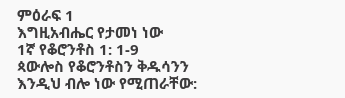ምዕራፍ 1
እግዚአብሔር የታመነ ነው
1ኛ የቆሮንቶስ 1: 1-9
ጳውሎስ የቆሮንቶስን ቅዱሳንን እንዲህ ብሎ ነው የሚጠራቸው: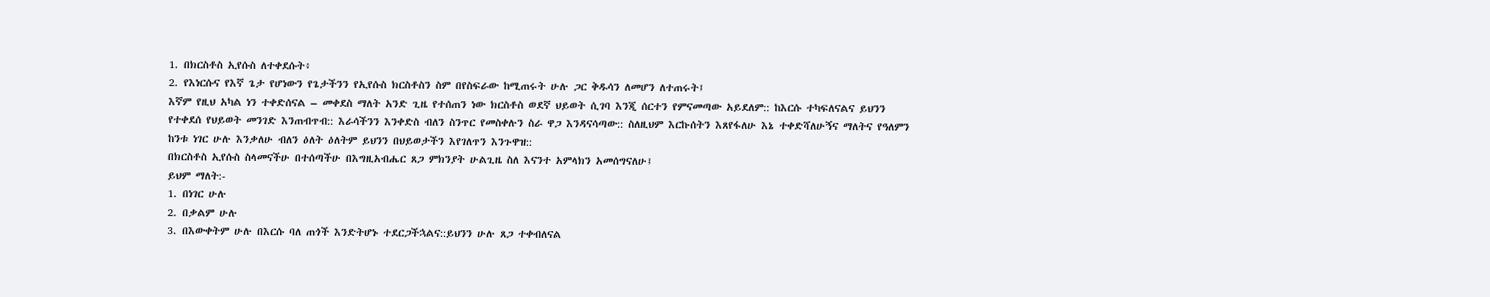1. በክርስቶስ ኢየሱስ ለተቀደሱት፥
2. የእነርሱና የእኛ ጌታ የሆነውን የጌታችንን የኢየሱስ ክርስቶስን ስም በየስፍራው ከሚጠሩት ሁሉ ጋር ቅዱሳን ለመሆን ለተጠሩት፤
እኛም የዚህ አካል ነን ተቀድሰናል – መቀደስ ማለት አንድ ጊዜ የተሰጠን ነው ክርስቶስ ወደኛ ህይወት ሲገባ እንጂ ሰርተን የምናመጣው አይደለም:: ከእርሱ ተካፍለናልና ይህንን የተቀደሰ የህይወት መንገድ እንጠብጥብ:: እራሳችንን እንቀድስ ብለን ስንጥር የመስቀሉን ስራ ዋጋ እንዳናሳጣው:: ስለዚህም እርኩሰትን እጸየፋለሁ እኔ ተቀድሻለሁኝና ማለትና የዓለምን ከንቱ ነገር ሁሉ እንቃለሁ ብለን ዕለት ዕለትም ይህንን በህይወታችን እየገለጥን እንጉዋዝ::
በክርስቶስ ኢየሱስ ስላመናችሁ በተሰጣችሁ በእግዚአብሔር ጸጋ ምክንያት ሁልጊዜ ስለ እናንተ አምላክን አመሰግናለሁ፤
ይህም ማለት:-
1. በነገር ሁሉ
2. በቃልም ሁሉ
3. በእውቀትም ሁሉ በእርሱ ባለ ጠጎች እንድትሆኑ ተደርጋችኋልና::ይህንን ሁሉ ጸጋ ተቀብለናል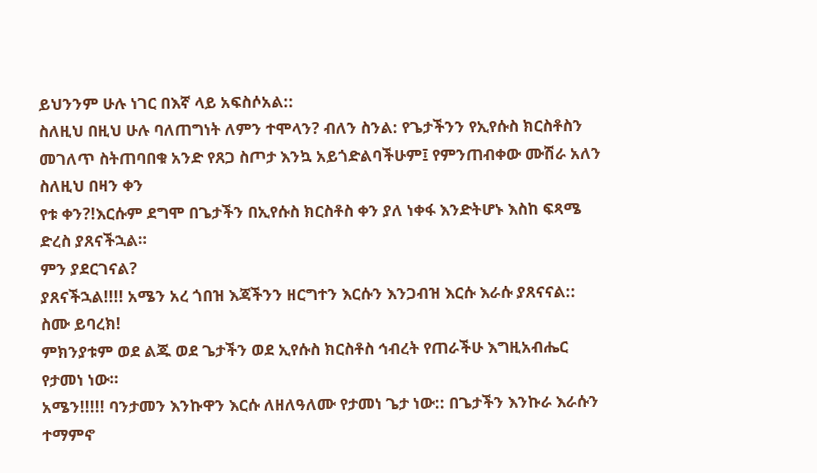ይህንንም ሁሉ ነገር በእኛ ላይ አፍስሶአል::
ስለዚህ በዚህ ሁሉ ባለጠግነት ለምን ተሞላን? ብለን ስንል: የጌታችንን የኢየሱስ ክርስቶስን መገለጥ ስትጠባበቁ አንድ የጸጋ ስጦታ እንኳ አይጎድልባችሁም፤ የምንጠብቀው ሙሽራ አለን ስለዚህ በዛን ቀን
የቱ ቀን?!እርሱም ደግሞ በጌታችን በኢየሱስ ክርስቶስ ቀን ያለ ነቀፋ እንድትሆኑ እስከ ፍጻሜ ድረስ ያጸናችኋል።
ምን ያደርገናል?
ያጸናችኋል!!!! አሜን አረ ጎበዝ እጃችንን ዘርግተን እርሱን እንጋብዝ እርሱ እራሱ ያጸናናል:: ስሙ ይባረክ!
ምክንያቱም ወደ ልጁ ወደ ጌታችን ወደ ኢየሱስ ክርስቶስ ኅብረት የጠራችሁ እግዚአብሔር የታመነ ነው።
አሜን!!!!! ባንታመን እንኩዋን እርሱ ለዘለዓለሙ የታመነ ጌታ ነው:: በጌታችን እንኩራ እራሱን ተማምኖ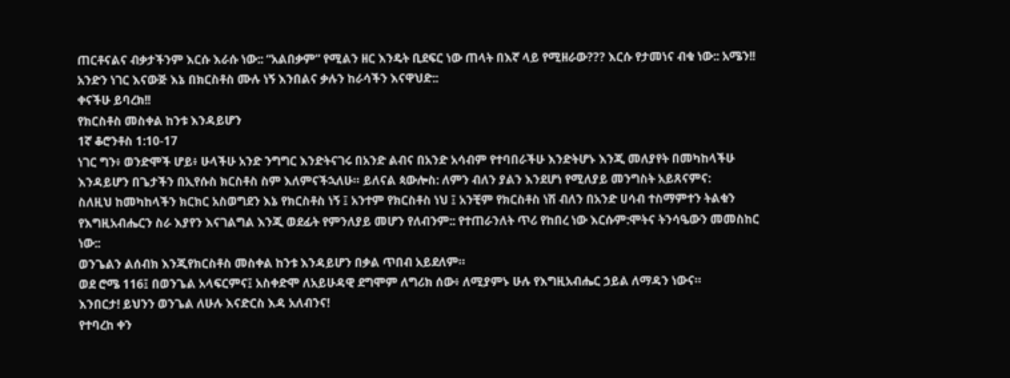ጠርቶናልና ብቃታችንም እርሱ እራሱ ነው:: “አልበቃም” የሚልን ዘር እንዴት ቢደፍር ነው ጠላት በእኛ ላይ የሚዘራው??? እርሱ የታመነና ብቁ ነው:: አሜን!! አንድን ነገር እናውጅ እኔ በክርስቶስ ሙሉ ነኝ እንበልና ቃሉን ከራሳችን እናዋህድ::
ቀናችሁ ይባረክ!!
የክርስቶስ መስቀል ከንቱ እንዳይሆን
1ኛ ቆሮንቶስ 1:10-17
ነገር ግን፥ ወንድሞች ሆይ፥ ሁላችሁ አንድ ንግግር እንድትናገሩ በአንድ ልብና በአንድ አሳብም የተባበራችሁ እንድትሆኑ እንጂ መለያየት በመካከላችሁ እንዳይሆን በጌታችን በኢየሱስ ክርስቶስ ስም እለምናችኋለሁ። ይለናል ጳውሎስ: ለምን ብለን ያልን እንደሆነ የሚለያይ መንግስት አይጸናምና:
ስለዚህ ከመካከላችን ክርክር አስወግደን እኔ የክርስቶስ ነኝ ፤ አንተም የክርስቶስ ነህ ፤ አንቺም የክርስቶስ ነሽ ብለን በአንድ ሀሳብ ተስማምተን ትልቁን የእግዚአብሔርን ስራ እያየን እናገልግል እንጂ ወደፊት የምንለያይ መሆን የለብንም:: የተጠራንለት ጥሪ የከበረ ነው እርሱም:ሞትና ትንሳዔውን መመስከር ነው::
ወንጌልን ልሰብክ እንጂየክርስቶስ መስቀል ከንቱ እንዳይሆን በቃል ጥበብ አይደለም።
ወደ ሮሜ 116፤ በወንጌል አላፍርምና፤ አስቀድሞ ለአይሁዳዊ ደግሞም ለግሪክ ሰው፥ ለሚያምኑ ሁሉ የእግዚአብሔር ኃይል ለማዳን ነውና።
እንበርታ! ይህንን ወንጌል ለሁሉ እናድርስ እዳ አለብንና!
የተባረከ ቀን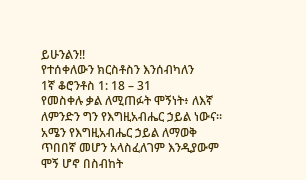ይሁንልን!!
የተሰቀለውን ክርስቶስን እንሰብካለን
1ኛ ቆሮንቶስ 1: 18 – 31
የመስቀሉ ቃል ለሚጠፉት ሞኝነት፥ ለእኛ ለምንድን ግን የእግዚአብሔር ኃይል ነውና። አሜን የእግዚአብሔር ኃይል ለማወቅ ጥበበኛ መሆን አላስፈለገም እንዲያውም ሞኝ ሆኖ በስብከት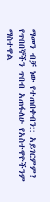ማመን ብቻ ነው የተጠበቀብን:: አይገርምም?
የጥበበኞችን ጥበብ አጠፋለሁ የአስተዋዮችንም ማስተዋል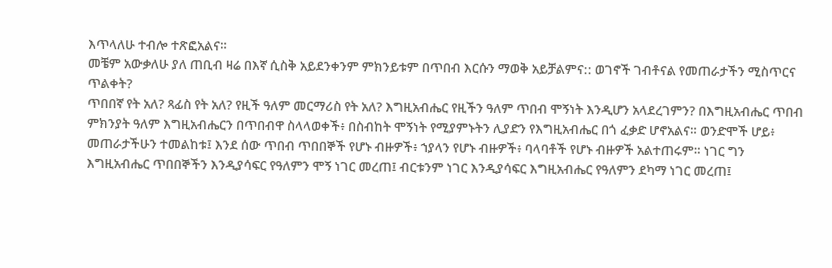እጥላለሁ ተብሎ ተጽፎአልና።
መቼም አውቃለሁ ያለ ጠቢብ ዛሬ በእኛ ሲስቅ አይደንቀንም ምክንይቱም በጥበብ እርሱን ማወቅ አይቻልምና:: ወገኖች ገብቶናል የመጠራታችን ሚስጥርና ጥልቀት?
ጥበበኛ የት አለ? ጻፊስ የት አለ? የዚች ዓለም መርማሪስ የት አለ? እግዚአብሔር የዚችን ዓለም ጥበብ ሞኝነት እንዲሆን አላደረገምን? በእግዚአብሔር ጥበብ ምክንያት ዓለም እግዚአብሔርን በጥበብዋ ስላላወቀች፥ በስብከት ሞኝነት የሚያምኑትን ሊያድን የእግዚአብሔር በጎ ፈቃድ ሆኖአልና። ወንድሞች ሆይ፥ መጠራታችሁን ተመልከቱ፤ እንደ ሰው ጥበብ ጥበበኞች የሆኑ ብዙዎች፥ ኀያላን የሆኑ ብዙዎች፥ ባላባቶች የሆኑ ብዙዎች አልተጠሩም። ነገር ግን እግዚአብሔር ጥበበኞችን እንዲያሳፍር የዓለምን ሞኝ ነገር መረጠ፤ ብርቱንም ነገር እንዲያሳፍር እግዚአብሔር የዓለምን ደካማ ነገር መረጠ፤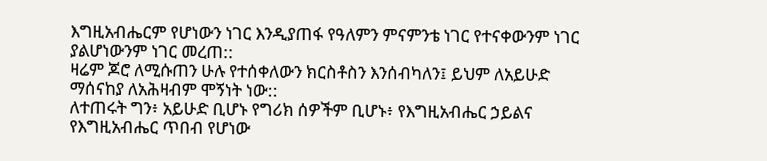እግዚአብሔርም የሆነውን ነገር እንዲያጠፋ የዓለምን ምናምንቴ ነገር የተናቀውንም ነገር ያልሆነውንም ነገር መረጠ::
ዛሬም ጆሮ ለሚሱጠን ሁሉ የተሰቀለውን ክርስቶስን እንሰብካለን፤ ይህም ለአይሁድ ማሰናከያ ለአሕዛብም ሞኝነት ነው::
ለተጠሩት ግን፥ አይሁድ ቢሆኑ የግሪክ ሰዎችም ቢሆኑ፥ የእግዚአብሔር ኃይልና የእግዚአብሔር ጥበብ የሆነው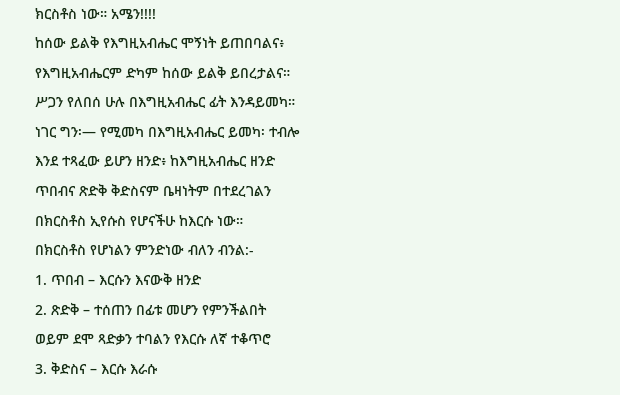ክርስቶስ ነው። አሜን!!!!
ከሰው ይልቅ የእግዚአብሔር ሞኝነት ይጠበባልና፥ የእግዚአብሔርም ድካም ከሰው ይልቅ ይበረታልና። ሥጋን የለበሰ ሁሉ በእግዚአብሔር ፊት እንዳይመካ። ነገር ግን፡— የሚመካ በእግዚአብሔር ይመካ፡ ተብሎ እንደ ተጻፈው ይሆን ዘንድ፥ ከእግዚአብሔር ዘንድ ጥበብና ጽድቅ ቅድስናም ቤዛነትም በተደረገልን በክርስቶስ ኢየሱስ የሆናችሁ ከእርሱ ነው።
በክርስቶስ የሆነልን ምንድነው ብለን ብንል:-
1. ጥበብ – እርሱን እናውቅ ዘንድ
2. ጽድቅ – ተሰጠን በፊቱ መሆን የምንችልበት ወይም ደሞ ጻድቃን ተባልን የእርሱ ለኛ ተቆጥሮ
3. ቅድስና – እርሱ እራሱ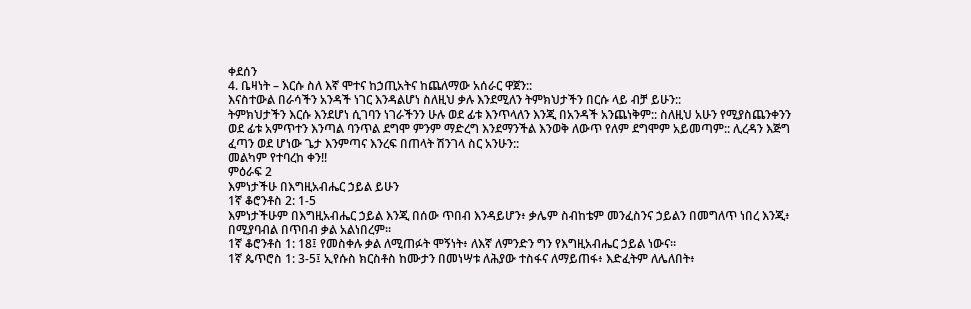ቀደሰን
4. ቤዛነት – እርሱ ስለ እኛ ሞተና ከኃጢአትና ከጨለማው አሰራር ዋጀን::
እናስተውል በራሳችን አንዳች ነገር እንዳልሆነ ስለዚህ ቃሉ እንደሚለን ትምክህታችን በርሱ ላይ ብቻ ይሁን::
ትምክህታችን እርሱ እንደሆነ ሲገባን ነገራችንን ሁሉ ወደ ፊቱ እንጥላለን እንጂ በአንዳች አንጨነቅም:: ስለዚህ አሁን የሚያስጨንቀንን ወደ ፊቱ አምጥተን እንጣል ባንጥል ደግሞ ምንም ማድረግ እንደማንችል እንወቅ ለውጥ የለም ደግሞም አይመጣም:: ሊረዳን እጅግ ፈጣን ወደ ሆነው ጌታ እንምጣና እንረፍ በጠላት ሽንገላ ስር አንሁን::
መልካም የተባረከ ቀን!!
ምዕራፍ 2
እምነታችሁ በእግዚአብሔር ኃይል ይሁን
1ኛ ቆሮንቶስ 2: 1-5
እምነታችሁም በእግዚአብሔር ኃይል እንጂ በሰው ጥበብ እንዳይሆን፥ ቃሌም ስብከቴም መንፈስንና ኃይልን በመግለጥ ነበረ እንጂ፥ በሚያባብል በጥበብ ቃል አልነበረም።
1ኛ ቆሮንቶስ 1: 18፤ የመስቀሉ ቃል ለሚጠፉት ሞኝነት፥ ለእኛ ለምንድን ግን የእግዚአብሔር ኃይል ነውና።
1ኛ ጴጥሮስ 1: 3-5፤ ኢየሱስ ክርስቶስ ከሙታን በመነሣቱ ለሕያው ተስፋና ለማይጠፋ፥ እድፈትም ለሌለበት፥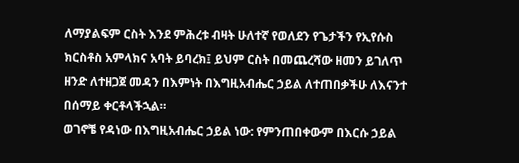ለማያልፍም ርስት እንደ ምሕረቱ ብዛት ሁለተኛ የወለደን የጌታችን የኢየሱስ ክርስቶስ አምላክና አባት ይባረክ፤ ይህም ርስት በመጨረሻው ዘመን ይገለጥ ዘንድ ለተዘጋጀ መዳን በእምነት በእግዚአብሔር ኃይል ለተጠበቃችሁ ለእናንተ በሰማይ ቀርቶላችኋል።
ወገኖቼ የዳነው በእግዚአብሔር ኃይል ነው: የምንጠበቀውም በእርሱ ኃይል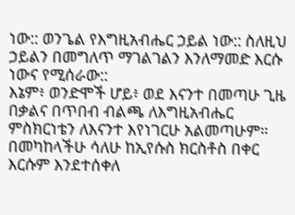ነው:: ወንጌል የእግዚአብሔር ኃይል ነው:: ስለዚህ ኃይልን በመግለጥ ማገልገልን እንለማመድ እርሱ ነውና የሚሰራው::
እኔም፥ ወንድሞች ሆይ፥ ወደ እናንተ በመጣሁ ጊዜ በቃልና በጥበብ ብልጫ ለእግዚአብሔር ምስክርነቴን ለእናንተ እየነገርሁ አልመጣሁም። በመካከላችሁ ሳለሁ ከኢየሱስ ክርስቶስ በቀር እርሱም እንደተሰቀለ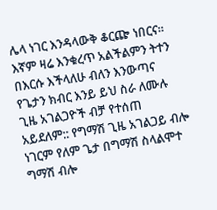ሌላ ነገር እንዳላውቅ ቆርጬ ነበርና።
እኛም ዛሬ እንቁረጥ አልችልምን ትተን በእርሱ እችላለሁ ብለን እንውጣና የጌታን ክብር እንይ ይህ ስራ ለሙሉ ጊዜ አገልጋዮች ብቻ የተሰጠ አይደለም:: የግማሽ ጊዜ አገልጋይ ብሎ ነገርም የለም ጌታ በግማሽ ስላልሞተ ግማሽ ብሎ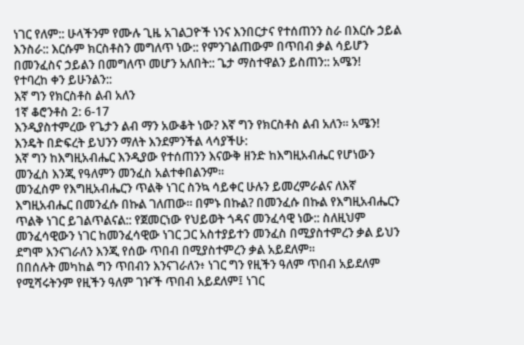ነገር የለም:: ሁላችንም የሙሉ ጊዜ አገልጋዮች ነንና እንበርታና የተሰጠንን ስራ በእርሱ ኃይል እንስራ:: እርሱም ክርስቶስን መግለጥ ነው:: የምንገልጠውም በጥበብ ቃል ሳይሆን በመንፈስና ኃይልን በመግለጥ መሆን አለበት:: ጌታ ማስተዋልን ይስጠን:: አሜን!
የተባረከ ቀን ይሁንልን::
እኛ ግን የክርስቶስ ልብ አለን
1ኛ ቆሮንቶስ 2: 6-17
እንዲያስተምረው የጌታን ልብ ማን አውቆት ነው? እኛ ግን የክርስቶስ ልብ አለን። አሜን! እንዴት በድፍረት ይህንን ማለት እንደምንችል ላሳያችሁ:
እኛ ግን ከእግዚአብሔር እንዲያው የተሰጠንን እናውቅ ዘንድ ከእግዚአብሔር የሆነውን መንፈስ እንጂ የዓለምን መንፈስ አልተቀበልንም።
መንፈስም የእግዚአብሔርን ጥልቅ ነገር ስንኳ ሳይቀር ሁሉን ይመረምራልና ለእኛ እግዚአብሔር በመንፈሱ በኩል ገለጠው። በምኑ በኩል? በመንፈሱ በኩል የእግዚአብሔርን ጥልቅ ነገር ይገልጥልናል:: የጀመርነው የህይወት ጎዳና መንፈሳዊ ነው:: ስለዚህም
መንፈሳዊውን ነገር ከመንፈሳዊው ነገር ጋር አስተያይተን መንፈስ በሚያስተምረን ቃል ይህን ደግሞ እንናገራለን እንጂ የሰው ጥበብ በሚያስተምረን ቃል አይደለም።
በበሰሉት መካከል ግን ጥበብን እንናገራለን፥ ነገር ግን የዚችን ዓለም ጥበብ አይደለም የሚሻሩትንም የዚችን ዓለም ገዦች ጥበብ አይደለም፤ ነገር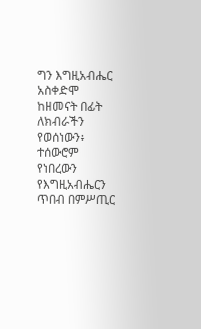ግን እግዚአብሔር አስቀድሞ ከዘመናት በፊት ለክብራችን የወሰነውን፥ ተሰውሮም የነበረውን የእግዚአብሔርን ጥበብ በምሥጢር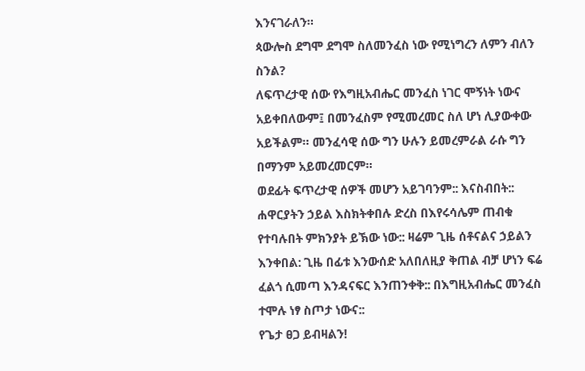እንናገራለን።
ጳውሎስ ደግሞ ደግሞ ስለመንፈስ ነው የሚነግረን ለምን ብለን ስንል?
ለፍጥረታዊ ሰው የእግዚአብሔር መንፈስ ነገር ሞኝነት ነውና አይቀበለውም፤ በመንፈስም የሚመረመር ስለ ሆነ ሊያውቀው አይችልም። መንፈሳዊ ሰው ግን ሁሉን ይመረምራል ራሱ ግን በማንም አይመረመርም።
ወደፊት ፍጥረታዊ ሰዎች መሆን አይገባንም:: እናስብበት:: ሐዋርያትን ኃይል እስክትቀበሉ ድረስ በእየሩሳሌም ጠብቁ የተባሉበት ምክንያት ይኽው ነው:: ዛሬም ጊዜ ሰቶናልና ኃይልን እንቀበል: ጊዜ በፊቱ እንውሰድ አለበለዚያ ቅጠል ብቻ ሆነን ፍሬ ፈልጎ ሲመጣ እንዳናፍር እንጠንቀቅ:: በእግዚአብሔር መንፈስ ተሞሉ ነፃ ስጦታ ነውና::
የጌታ ፀጋ ይብዛልን!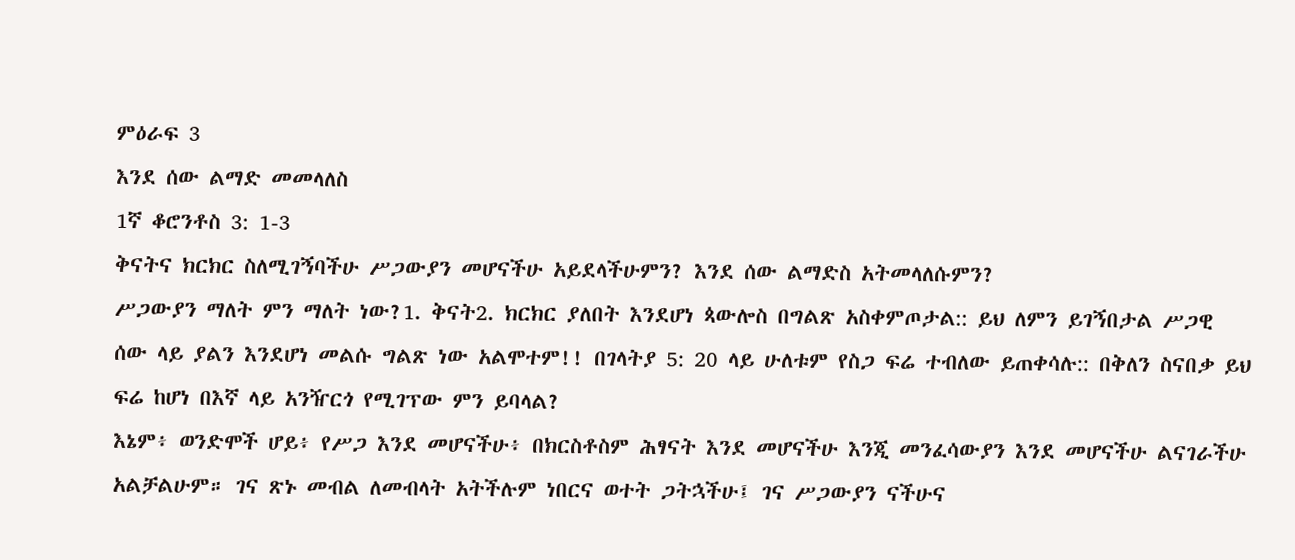ምዕራፍ 3
እንደ ሰው ልማድ መመላለስ
1ኛ ቆሮንቶስ 3: 1-3
ቅናትና ክርክር ስለሚገኝባችሁ ሥጋውያን መሆናችሁ አይደላችሁምን? እንደ ሰው ልማድስ አትመላለሱምን?
ሥጋውያን ማለት ምን ማለት ነው?1. ቅናት2. ክርክር ያለበት እንደሆነ ጳውሎስ በግልጽ አስቀምጦታል:: ይህ ለምን ይገኝበታል ሥጋዊ ሰው ላይ ያልን እንደሆነ መልሱ ግልጽ ነው አልሞተም!! በገላትያ 5: 20 ላይ ሁለቱም የስጋ ፍሬ ተብለው ይጠቀሳሉ:: በቅለን ስናበቃ ይህ ፍሬ ከሆነ በእኛ ላይ አንዥርጎ የሚገፕው ምን ይባላል?
እኔም፥ ወንድሞች ሆይ፥ የሥጋ እንደ መሆናችሁ፥ በክርስቶስም ሕፃናት እንደ መሆናችሁ እንጂ መንፈሳውያን እንደ መሆናችሁ ልናገራችሁ አልቻልሁም። ገና ጽኑ መብል ለመብላት አትችሉም ነበርና ወተት ጋትኋችሁ፤ ገና ሥጋውያን ናችሁና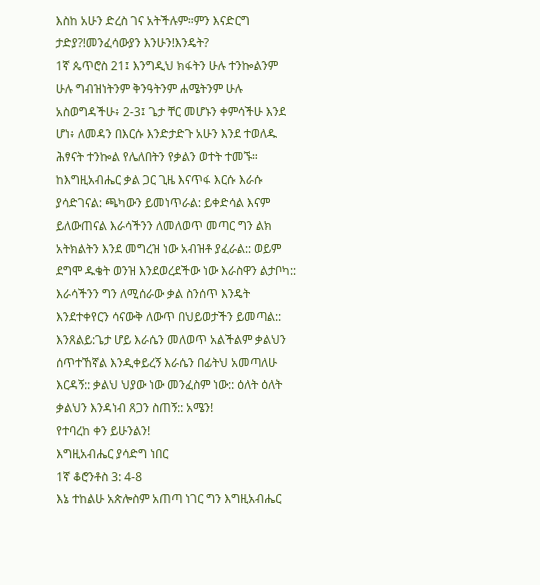እስከ አሁን ድረስ ገና አትችሉም።ምን እናድርግ ታድያ?!መንፈሳውያን እንሁን!እንዴት?
1ኛ ጴጥሮስ 21፤ እንግዲህ ክፋትን ሁሉ ተንኰልንም ሁሉ ግብዝነትንም ቅንዓትንም ሐሜትንም ሁሉ አስወግዳችሁ፥ 2-3፤ ጌታ ቸር መሆኑን ቀምሳችሁ እንደ ሆነ፥ ለመዳን በእርሱ እንድታድጉ አሁን እንደ ተወለዱ ሕፃናት ተንኰል የሌለበትን የቃልን ወተት ተመኙ።
ከእግዚአብሔር ቃል ጋር ጊዜ እናጥፋ እርሱ እራሱ ያሳድገናል: ጫካውን ይመነጥራል: ይቀድሳል እናም ይለውጠናል እራሳችንን ለመለወጥ መጣር ግን ልክ አትክልትን እንደ መግረዝ ነው አብዝቶ ያፈራል:: ወይም ደግሞ ዱቄት ወንዝ እንደወረደችው ነው እራስዋን ልታቦካ:: እራሳችንን ግን ለሚሰራው ቃል ስንሰጥ እንዴት እንደተቀየርን ሳናውቅ ለውጥ በህይወታችን ይመጣል:: እንጸልይ:ጌታ ሆይ እራሴን መለወጥ አልችልም ቃልህን ሰጥተኸኛል እንዲቀይረኝ እራሴን በፊትህ አመጣለሁ እርዳኝ:: ቃልህ ህያው ነው መንፈስም ነው:: ዕለት ዕለት ቃልህን እንዳነብ ጸጋን ስጠኝ:: አሜን!
የተባረከ ቀን ይሁንልን!
እግዚአብሔር ያሳድግ ነበር
1ኛ ቆሮንቶስ 3: 4-8
እኔ ተከልሁ አጵሎስም አጠጣ ነገር ግን እግዚአብሔር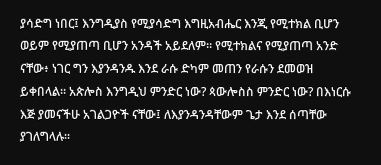ያሳድግ ነበር፤ እንግዲያስ የሚያሳድግ እግዚአብሔር እንጂ የሚተክል ቢሆን ወይም የሚያጠጣ ቢሆን አንዳች አይደለም። የሚተክልና የሚያጠጣ አንድ ናቸው፥ ነገር ግን እያንዳንዱ እንደ ራሱ ድካም መጠን የራሱን ደመወዝ ይቀበላል። አጵሎስ እንግዲህ ምንድር ነው? ጳውሎስስ ምንድር ነው? በእነርሱ እጅ ያመናችሁ አገልጋዮች ናቸው፤ ለእያንዳንዳቸውም ጌታ እንደ ሰጣቸው ያገለግላሉ።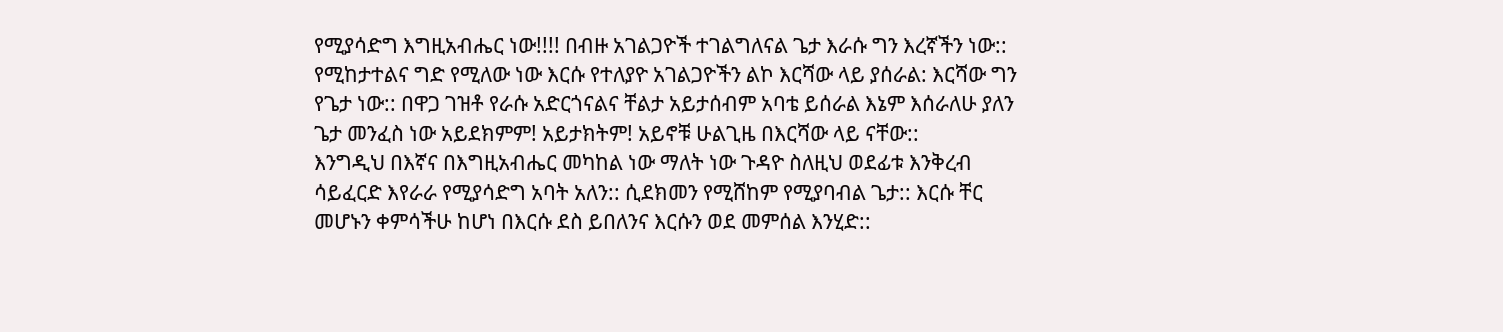የሚያሳድግ እግዚአብሔር ነው!!!! በብዙ አገልጋዮች ተገልግለናል ጌታ እራሱ ግን እረኛችን ነው:: የሚከታተልና ግድ የሚለው ነው እርሱ የተለያዮ አገልጋዮችን ልኮ እርሻው ላይ ያሰራል: እርሻው ግን የጌታ ነው:: በዋጋ ገዝቶ የራሱ አድርጎናልና ቸልታ አይታሰብም አባቴ ይሰራል እኔም እሰራለሁ ያለን ጌታ መንፈስ ነው አይደክምም! አይታክትም! አይኖቹ ሁልጊዜ በእርሻው ላይ ናቸው::
እንግዲህ በእኛና በእግዚአብሔር መካከል ነው ማለት ነው ጉዳዮ ስለዚህ ወደፊቱ እንቅረብ ሳይፈርድ እየራራ የሚያሳድግ አባት አለን:: ሲደክመን የሚሸከም የሚያባብል ጌታ:: እርሱ ቸር መሆኑን ቀምሳችሁ ከሆነ በእርሱ ደስ ይበለንና እርሱን ወደ መምሰል እንሂድ::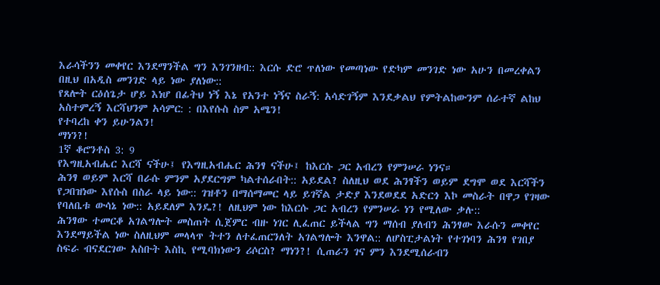እራሳችንን መቀየር እንደማንችል ግን እንገንዘብ:: እርሱ ድሮ ጥለነው የመጣነው የድካም መንገድ ነው አሁን በመረቀልን በዚህ በአዲስ መንገድ ላይ ነው ያለነው::
የጸሎት ርዕሰጌታ ሆይ እነሆ በፊትህ ነኝ እኔ የአንተ ነኝና ስራኝ: አሳድገኝም እንደቃልህ የምትልከውንም ሰራተኛ ልከህ አስተምረኝ እርሻህንም አሳምር: : በእየሱስ ስም አሜን!
የተባረከ ቀን ይሁንልን!
ማነን?!
1ኛ ቆሮንቶስ 3: 9
የእግዚአብሔር እርሻ ናችሁ፤ የእግዚአብሔር ሕንፃ ናችሁ፤ ከእርሱ ጋር አብረን የምንሠራ ነንና።
ሕንፃ ወይም እርሻ በራሱ ምንም አያደርግም ካልተሰራበት:: አይደል? ስለዚህ ወደ ሕንፃችን ወይም ደግሞ ወደ እርሻችን የጋበዝነው እየሱስ በስራ ላይ ነው:: ገዝቶን በማሰማመር ላይ ይገኛል ታድያ እንደወደደ አድርጎ እኮ መስራት በዋጋ የገዛው የባለቤቱ ውሳኔ ነው:: አይደለም እንዴ?! ለዚህም ነው ከእርሱ ጋር አብረን የምንሠራ ነን የሚለው ቃሉ::
ሕንፃው ተመርቆ አገልግሎት መስጠት ሲጀምር ብዙ ነገር ሊፈጠር ይችላል ግን ማሰብ ያለብን ሕንፃው እራሱን መቀየር እንደማይችል ነው ስለዚህም መላላጥ ትተን ለተፈጠርንለት አገልግሎት እንዋል:: ለሆስፒታልነት የተገነባን ሕንፃ የገበያ ስፍራ ብናደርገው አስቡት እስኪ የሚባክነውን ሪሶርስ? ማነን?! ሲጠራን ገና ምን እንደሚሰራብን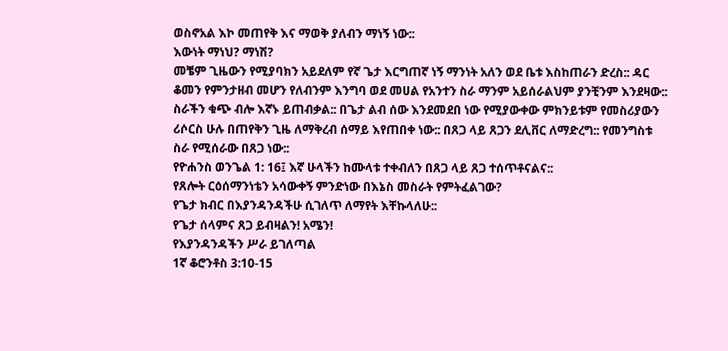ወስኖአል እኮ መጠየቅ እና ማወቅ ያለብን ማነኝ ነው::
እውነት ማነህ? ማነሽ?
መቼም ጊዜውን የሚያባክን አይደለም የኛ ጌታ እርግጠኛ ነኝ ማንነት አለን ወደ ቤቱ እስከጠራን ድረስ:: ዳር ቆመን የምንታዘብ መሆን የለብንም እንግባ ወደ መሀል የአንተን ስራ ማንም አይሰራልህም ያንቺንም እንደዛው:: ስራችን ቁጭ ብሎ እኛኑ ይጠብቃል:: በጌታ ልብ ሰው እንደመደበ ነው የሚያውቀው ምክንይቱም የመስሪያውን ሪሶርስ ሁሉ በጠየቅን ጊዜ ለማቅረብ ሰማይ እየጠበቀ ነው:: በጸጋ ላይ ጸጋን ደሊቨር ለማድረግ:: የመንግስቱ ስራ የሚሰራው በጸጋ ነው::
የዮሐንስ ወንጌል 1: 16፤ እኛ ሁላችን ከሙላቱ ተቀብለን በጸጋ ላይ ጸጋ ተሰጥቶናልና::
የጸሎት ርዕሰማንነቴን አሳውቀኝ ምንድነው በእኔስ መስራት የምትፈልገው?
የጌታ ክብር በእያንዳንዳችሁ ሲገለጥ ለማየት እቸኩላለሁ::
የጌታ ሰላምና ጸጋ ይብዛልን! አሜን!
የእያንዳንዳችን ሥራ ይገለጣል
1ኛ ቆሮንቶስ 3:10-15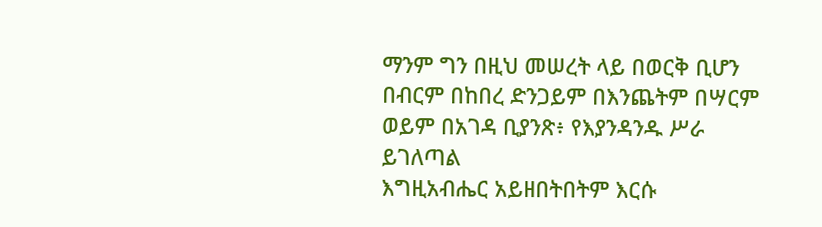ማንም ግን በዚህ መሠረት ላይ በወርቅ ቢሆን በብርም በከበረ ድንጋይም በእንጨትም በሣርም ወይም በአገዳ ቢያንጽ፥ የእያንዳንዱ ሥራ ይገለጣል
እግዚአብሔር አይዘበትበትም እርሱ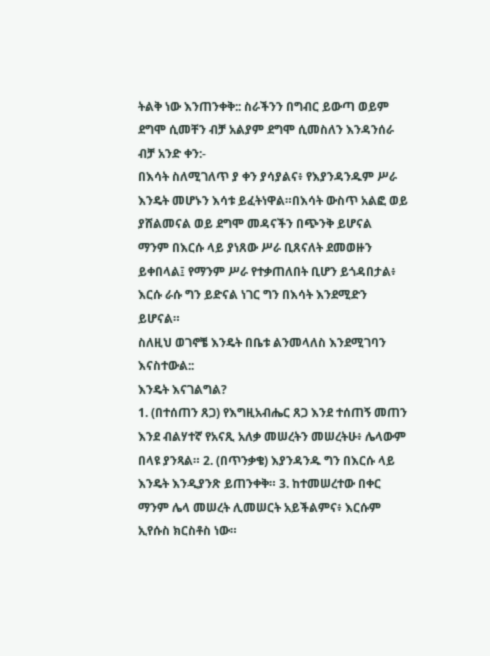ትልቅ ነው እንጠንቀቅ:: ስራችንን በግብር ይውጣ ወይም ደግሞ ሲመቸን ብቻ አልያም ደግሞ ሲመስለን እንዳንሰራ ብቻ አንድ ቀን:-
በእሳት ስለሚገለጥ ያ ቀን ያሳያልና፥ የእያንዳንዱም ሥራ እንዴት መሆኑን እሳቱ ይፈትነዋል።በእሳት ውስጥ አልፎ ወይ ያሸልመናል ወይ ደግሞ መዳናችን በጭንቅ ይሆናል
ማንም በእርሱ ላይ ያነጸው ሥራ ቢጸናለት ደመወዙን ይቀበላል፤ የማንም ሥራ የተቃጠለበት ቢሆን ይጎዳበታል፥ እርሱ ራሱ ግን ይድናል ነገር ግን በእሳት እንደሚድን ይሆናል።
ስለዚህ ወገኖቼ እንዴት በቤቱ ልንመላለስ እንደሚገባን እናስተውል::
እንዴት እናገልግል?
1. (በተሰጠን ጸጋ) የእግዚአብሔር ጸጋ እንደ ተሰጠኝ መጠን እንደ ብልሃተኛ የአናጺ አለቃ መሠረትን መሠረትሁ፥ ሌላውም በላዩ ያንጻል። 2. (በጥንቃቄ) እያንዳንዱ ግን በእርሱ ላይ እንዴት እንዲያንጽ ይጠንቀቅ። 3. ከተመሠረተው በቀር ማንም ሌላ መሠረት ሊመሠርት አይችልምና፥ እርሱም ኢየሱስ ክርስቶስ ነው።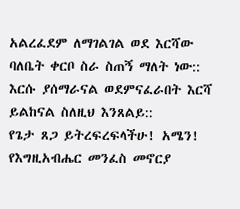አልረፈደም ለማገልገል ወደ እርሻው ባለቤት ቀርቦ ስራ ስጠኝ ማለት ነው:: እርሱ ያሰማራናል ወደምናፈራበት እርሻ ይልከናል ስለዚህ እንጸልይ::
የጌታ ጸጋ ይትረፍረፍላችሁ! አሜን!
የእግዚአብሔር መንፈስ መኖርያ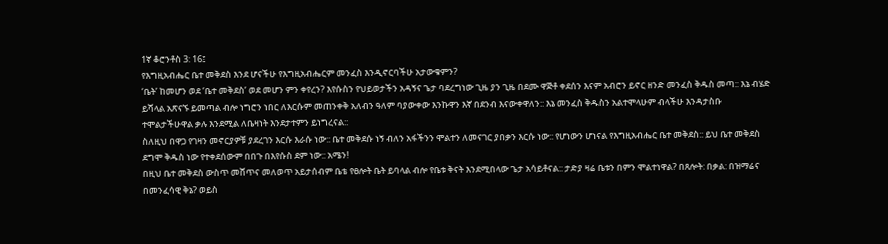1ኛ ቆሮንቶስ 3: 16፤
የእግዚአብሔር ቤተ መቅደስ እንደ ሆናችሁ የእግዚአብሔርም መንፈስ እንዲኖርባችሁ አታውቁምን?
‘ቤት’ ከመሆን ወደ ‘ቤተ መቅደስ’ ወደ መሆን ምን ቀየረን? እየሱስን የህይወታችን አዳኝና ጌታ ባደረግነው ጊዜ ያን ጊዜ በደሙ ዋጅቶ ቀደሰን እናም አብሮን ይኖር ዘንድ መንፈስ ቅዱስ መጣ:: እኔ ብሄድ ይሻላል አጽናኙ ይመጣል ብሎ ነግሮን ነበር ለእርሱም መጠንቀቅ አለብን ዓለም ባያውቀው እንኩዋን እኛ በደንብ እናውቀዋለን:: እኔ መንፈስ ቅዱስን አልተሞላሁም ብላችሁ እንዳታስቡ ተሞልታችሁዋል ቃሉ እንደሚል ለቤዛነት እንደታተምን ይነግረናል::
ስለዚህ በዋጋ የገዛን መኖርያዎቹ ያደረገን እርሱ እራሱ ነው:: ቤተ መቅደሱ ነኝ ብለን አፋችንን ሞልተን ለመናገር ያበቃን እርሱ ነው:: የሆነውን ሆነናል የእግዚአብሔር ቤተ መቅደስ:: ይህ ቤተ መቅደስ ደግሞ ቅዱስ ነው የተቀደሰውም በበጉ በእየሱስ ደም ነው:: አሜን!
በዚህ ቤተ መቅደስ ውስጥ መሸጥና መለወጥ አይታሰብም ቤቴ የፀሎት ቤት ይባላል ብሎ የቤቱ ቅናት እንደሚበላው ጌታ አሳይቶናል:: ታድያ ዛሬ ቤቱን በምን ሞልተነዋል? በጸሎት: በቃል: በዝማሬና በመንፈሳዊ ቅኔ? ወይስ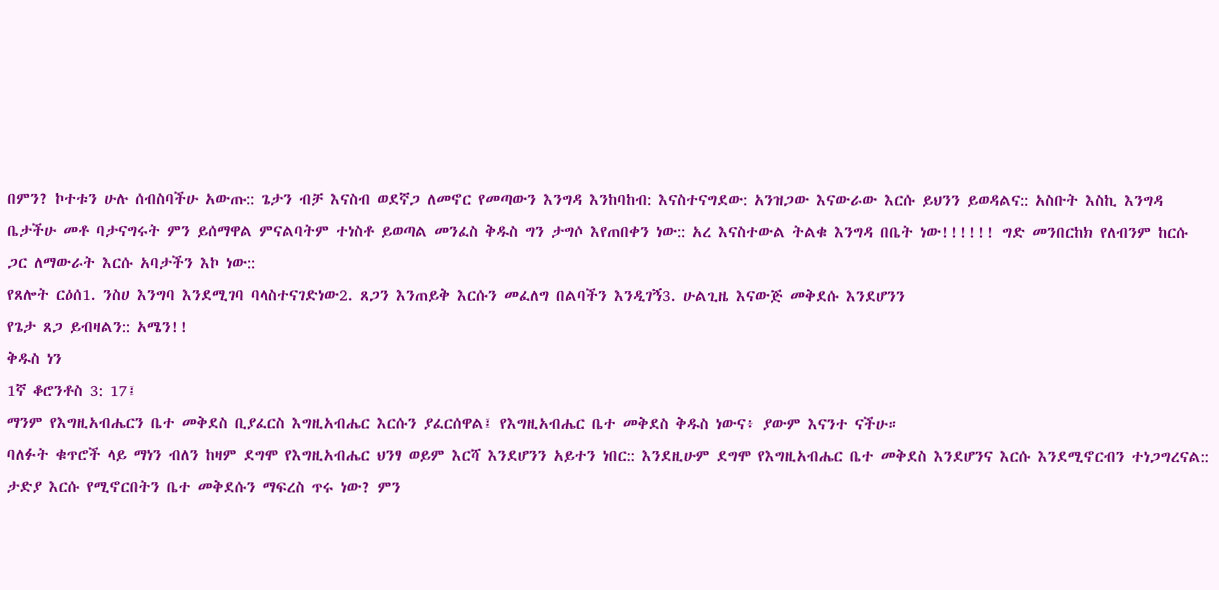በምን? ኮተቱን ሁሉ ሰብስባችሁ አውጡ:: ጌታን ብቻ እናስብ ወደኛጋ ለመኖር የመጣውን እንግዳ እንከባከብ: እናስተናግደው: አንዝጋው እናውራው እርሱ ይህንን ይወዳልና:: አስቡት እስኪ እንግዳ ቤታችሁ መቶ ባታናግሩት ምን ይሰማዋል ምናልባትም ተነስቶ ይወጣል መንፈስ ቅዱስ ግን ታግሶ እየጠበቀን ነው:: አረ እናስተውል ትልቁ እንግዳ በቤት ነው!!!!!! ግድ መንበርከክ የለብንም ከርሱ ጋር ለማውራት እርሱ አባታችን እኮ ነው::
የጸሎት ርዕሰ1. ንስሀ እንግባ እንደሚገባ ባላስተናገድነው2. ጸጋን እንጠይቅ እርሱን መፈለግ በልባችን እንዲገኝ3. ሁልጊዜ እናውጅ መቅደሱ እንደሆንን
የጌታ ጸጋ ይብዛልን:: አሜን!!
ቅዱስ ነን
1ኛ ቆሮንቶስ 3: 17፤
ማንም የእግዚአብሔርን ቤተ መቅደስ ቢያፈርስ እግዚአብሔር እርሱን ያፈርሰዋል፤ የእግዚአብሔር ቤተ መቅደስ ቅዱስ ነውና፥ ያውም እናንተ ናችሁ።
ባለፉት ቁጥሮች ላይ ማነን ብለን ከዛም ደግሞ የእግዚአብሔር ህንፃ ወይም እርሻ እንደሆንን አይተን ነበር:: እንደዚሁም ደግሞ የእግዚአብሔር ቤተ መቅደስ እንደሆንና እርሱ እንደሚኖርብን ተነጋግረናል:: ታድያ እርሱ የሚኖርበትን ቤተ መቅደሱን ማፍረስ ጥሩ ነው? ምን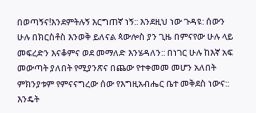በወጣኝና!እንደምትሉኝ እርግጠኛ ነኝ:: እንደዚህ ነው ጉዳዩ: ሰውን ሁሉ በክርስቶስ እንወቅ ይለናል ጳውሎስ ያን ጊዜ በምናየው ሁሉ ላይ መፍረድን እናቆምና ወደ መማለድ እንሄዳለን:: በነገር ሁሉ ከእኛ አፍ መውጣት ያለበት የሚያንጽና በጨው የተቀመመ መሆን አለበት ምክንያቱም የምናናግረው ሰው የእግዚአብሔር ቤተ መቅደስ ነውና:: እንዴት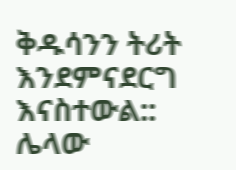ቅዱሳንን ትሪት እንደምናደርግ እናስተውል::
ሌላው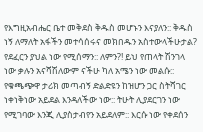የእግዚአብሔር ቤተ መቅደስ ቅዱስ መሆኑን እናያለን:: ቅዱስ ነኝ ለማለት አፋችን መተሳሰሩና መክበዱን አስተውላችሁታል? የደፈርን ያህል ነው የሚሰማን:: ለምን?! ይህ የጠላት ሽንገላ ነው ቃሉን አናሻሽለውም ናችሁ ካለ አሜን ነው መልሱ:: የቁጫጭዋ ታሪክ መጣብኝ ድልድዩን ከዝሆን ጋር ስትሻገር ነቀነቅነው አይደል እንዳለችው ነው:: ትሁት ሊያደርገን ነው የሚገባው እንጂ ሊያስታብየን አይደለም:: እርሱ ነው የቀደሰን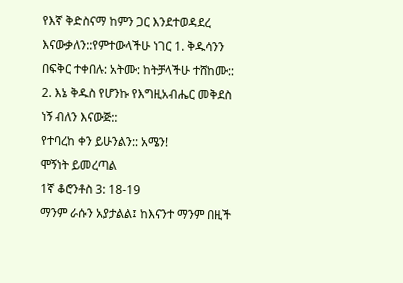የእኛ ቅድስናማ ከምን ጋር እንደተወዳደረ እናውቃለን::የምተውላችሁ ነገር 1. ቅዱሳንን በፍቅር ተቀበሉ: አትሙ: ከትቻላችሁ ተሸከሙ:: 2. እኔ ቅዱስ የሆንኩ የእግዚአብሔር መቅደስ ነኝ ብለን እናውጅ::
የተባረከ ቀን ይሁንልን:: አሜን!
ሞኝነት ይመረጣል
1ኛ ቆሮንቶስ 3: 18-19
ማንም ራሱን አያታልል፤ ከእናንተ ማንም በዚች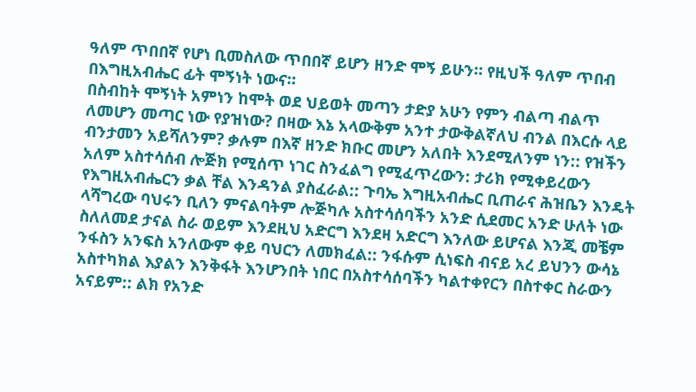ዓለም ጥበበኛ የሆነ ቢመስለው ጥበበኛ ይሆን ዘንድ ሞኝ ይሁን። የዚህች ዓለም ጥበብ በእግዚአብሔር ፊት ሞኝነት ነውና።
በስብከት ሞኝነት አምነን ከሞት ወደ ህይወት መጣን ታድያ አሁን የምን ብልጣ ብልጥ ለመሆን መጣር ነው የያዝነው? በዛው እኔ አላውቅም አንተ ታውቅልኛለህ ብንል በእርሱ ላይ ብንታመን አይሻለንም? ቃሉም በእኛ ዘንድ ክቡር መሆን አለበት እንደሚለንም ነን:: የዝችን አለም አስተሳሰብ ሎጅክ የሚሰጥ ነገር ስንፈልግ የሚፈጥረውን: ታሪክ የሚቀይረውን የእግዚአብሔርን ቃል ቸል እንዳንል ያስፈራል:: ጉባኤ እግዚአብሔር ቢጠራና ሕዝቤን እንዴት ላሻግረው ባህሩን ቢለን ምናልባትም ሎጅካሉ አስተሳሰባችን አንድ ሲደመር አንድ ሁለት ነው ስለለመደ ታናል ስራ ወይም እንደዚህ አድርግ እንደዛ አድርግ እንለው ይሆናል እንጂ መቼም ንፋስን አንፍስ አንለውም ቀይ ባህርን ለመክፈል:: ንፋሱም ሲነፍስ ብናይ አረ ይህንን ውሳኔ አስተካክል እያልን እንቅፋት እንሆንበት ነበር በአስተሳሰባችን ካልተቀየርን በስተቀር ስራውን አናይም:: ልክ የአንድ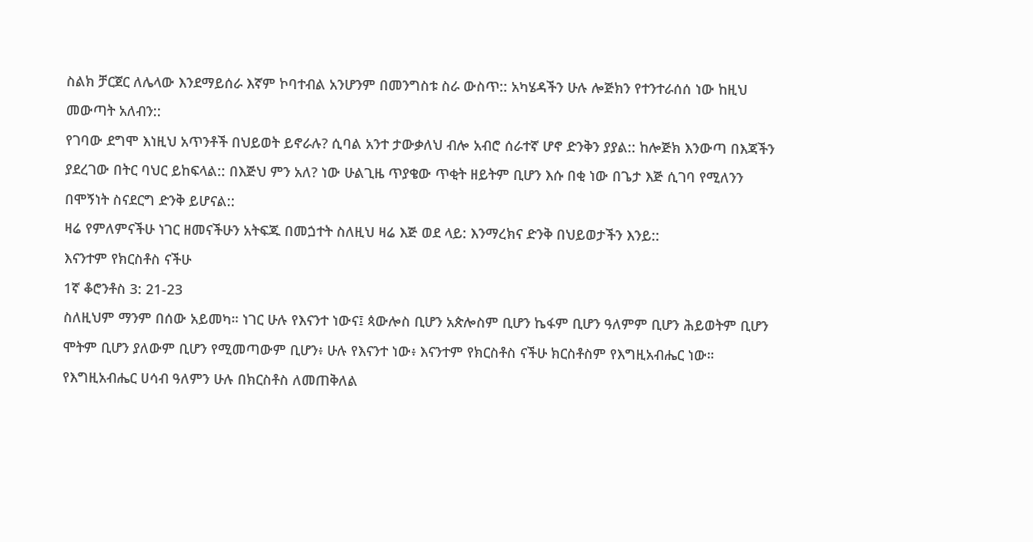ስልክ ቻርጀር ለሌላው እንደማይሰራ እኛም ኮባተብል አንሆንም በመንግስቱ ስራ ውስጥ:: አካሄዳችን ሁሉ ሎጅክን የተንተራሰሰ ነው ከዚህ መውጣት አለብን::
የገባው ደግሞ እነዚህ አጥንቶች በህይወት ይኖራሉ? ሲባል አንተ ታውቃለህ ብሎ አብሮ ሰራተኛ ሆኖ ድንቅን ያያል:: ከሎጅክ እንውጣ በእጃችን ያደረገው በትር ባህር ይከፍላል:: በእጅህ ምን አለ? ነው ሁልጊዜ ጥያቄው ጥቂት ዘይትም ቢሆን እሱ በቂ ነው በጌታ እጅ ሲገባ የሚለንን በሞኝነት ስናደርግ ድንቅ ይሆናል::
ዛሬ የምለምናችሁ ነገር ዘመናችሁን አትፍጁ በመጏተት ስለዚህ ዛሬ እጅ ወደ ላይ: እንማረክና ድንቅ በህይወታችን እንይ::
እናንተም የክርስቶስ ናችሁ
1ኛ ቆሮንቶስ 3: 21-23
ስለዚህም ማንም በሰው አይመካ። ነገር ሁሉ የእናንተ ነውና፤ ጳውሎስ ቢሆን አጵሎስም ቢሆን ኬፋም ቢሆን ዓለምም ቢሆን ሕይወትም ቢሆን ሞትም ቢሆን ያለውም ቢሆን የሚመጣውም ቢሆን፥ ሁሉ የእናንተ ነው፥ እናንተም የክርስቶስ ናችሁ ክርስቶስም የእግዚአብሔር ነው።
የእግዚአብሔር ሀሳብ ዓለምን ሁሉ በክርስቶስ ለመጠቅለል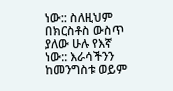ነው:: ስለዚህም በክርስቶስ ውስጥ ያለው ሁሉ የእኛ ነው:: እራሳችንን ከመንግስቱ ወይም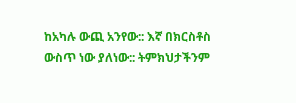ከአካሉ ውጪ አንየው:: እኛ በክርስቶስ ውስጥ ነው ያለነው:: ትምክህታችንም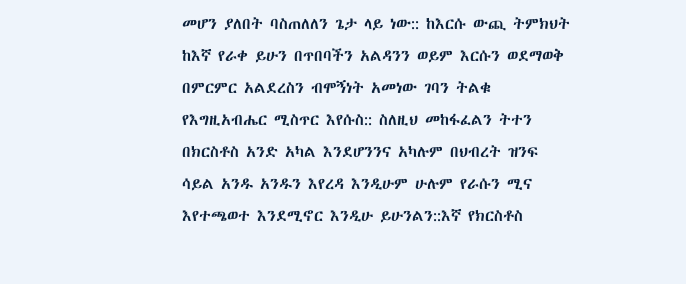መሆን ያለበት ባስጠለለን ጌታ ላይ ነው:: ከእርሱ ውጪ ትምክህት ከእኛ የራቀ ይሁን በጥበባችን አልዳንን ወይም እርሱን ወደማወቅ በምርምር አልደረስን ብሞኝነት አመነው ገባን ትልቁ የእግዚአብሔር ሚስጥር እየሱስ:: ስለዚህ መከፋፈልን ትተን በክርስቶስ አንድ አካል እንደሆንንና አካሉም በህብረት ዝንፍ ሳይል አንዱ አንዱን እየረዳ እንዲሁም ሁሉም የራሱን ሚና እየተጫወተ እንደሚኖር እንዲሁ ይሁንልን::እኛ የክርስቶስ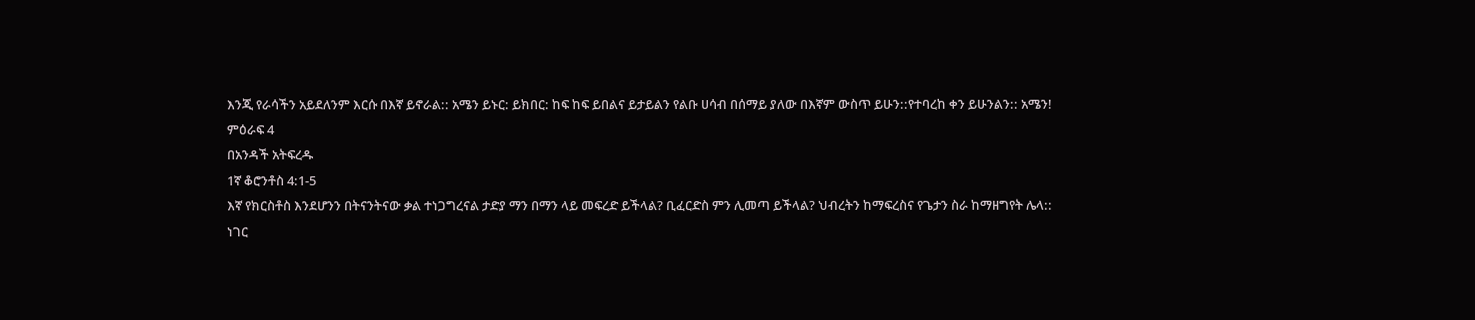እንጂ የራሳችን አይደለንም እርሱ በእኛ ይኖራል:: አሜን ይኑር: ይክበር: ከፍ ከፍ ይበልና ይታይልን የልቡ ሀሳብ በሰማይ ያለው በእኛም ውስጥ ይሁን::የተባረከ ቀን ይሁንልን:: አሜን!
ምዕራፍ 4
በአንዳች አትፍረዱ
1ኛ ቆሮንቶስ 4:1-5
እኛ የክርስቶስ እንደሆንን በትናንትናው ቃል ተነጋግረናል ታድያ ማን በማን ላይ መፍረድ ይችላል? ቢፈርድስ ምን ሊመጣ ይችላል? ህብረትን ከማፍረስና የጌታን ስራ ከማዘግየት ሌላ::
ነገር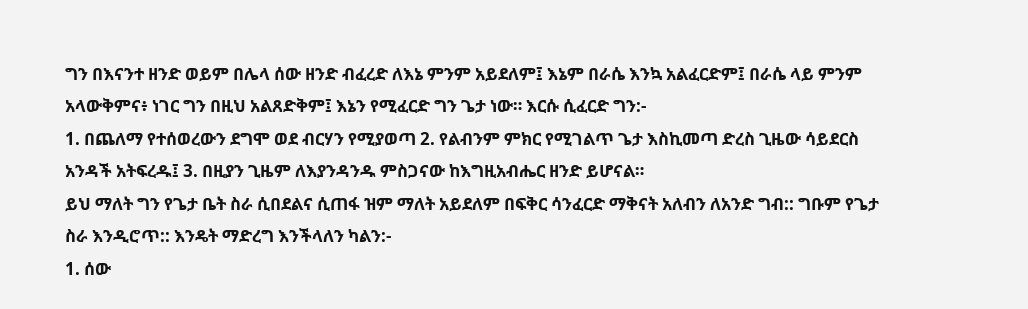ግን በእናንተ ዘንድ ወይም በሌላ ሰው ዘንድ ብፈረድ ለእኔ ምንም አይደለም፤ እኔም በራሴ እንኳ አልፈርድም፤ በራሴ ላይ ምንም አላውቅምና፥ ነገር ግን በዚህ አልጸድቅም፤ እኔን የሚፈርድ ግን ጌታ ነው። እርሱ ሲፈርድ ግን:-
1. በጨለማ የተሰወረውን ደግሞ ወደ ብርሃን የሚያወጣ 2. የልብንም ምክር የሚገልጥ ጌታ እስኪመጣ ድረስ ጊዜው ሳይደርስ አንዳች አትፍረዱ፤ 3. በዚያን ጊዜም ለእያንዳንዱ ምስጋናው ከእግዚአብሔር ዘንድ ይሆናል።
ይህ ማለት ግን የጌታ ቤት ስራ ሲበደልና ሲጠፋ ዝም ማለት አይደለም በፍቅር ሳንፈርድ ማቅናት አለብን ለአንድ ግብ:: ግቡም የጌታ ስራ እንዲሮጥ:: እንዴት ማድረግ እንችላለን ካልን:-
1. ሰው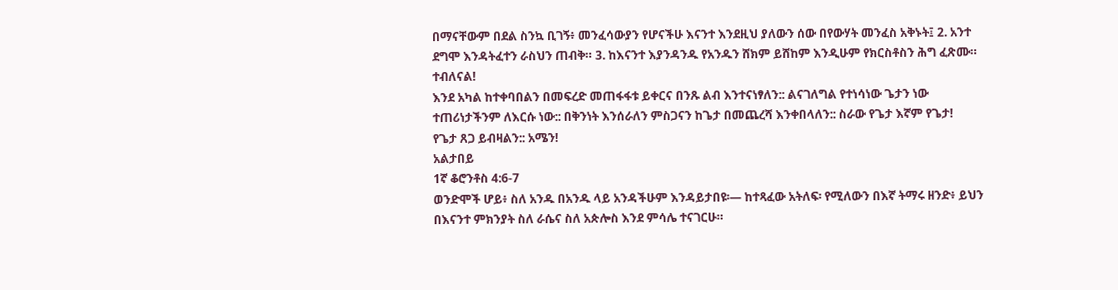በማናቸውም በደል ስንኳ ቢገኝ፥ መንፈሳውያን የሆናችሁ እናንተ እንደዚህ ያለውን ሰው በየውሃት መንፈስ አቅኑት፤ 2. አንተ ደግሞ እንዳትፈተን ራስህን ጠብቅ። 3. ከእናንተ እያንዳንዱ የአንዱን ሸክም ይሸከም እንዲሁም የክርስቶስን ሕግ ፈጽሙ። ተብለናል!
እንደ አካል ከተቀባበልን በመፍረድ መጠፋፋቱ ይቀርና በንጹ ልብ እንተናነፃለን:: ልናገለግል የተነሳነው ጌታን ነው ተጠሪነታችንም ለእርሱ ነው:: በቅንነት እንሰራለን ምስጋናን ከጌታ በመጨረሻ እንቀበላለን:: ስራው የጌታ እኛም የጌታ!
የጌታ ጸጋ ይብዛልን:: አሜን!
አልታበይ
1ኛ ቆሮንቶስ 4:6-7
ወንድሞች ሆይ፥ ስለ አንዱ በአንዱ ላይ አንዳችሁም እንዳይታበዩ፡— ከተጻፈው አትለፍ፡ የሚለውን በእኛ ትማሩ ዘንድ፥ ይህን በእናንተ ምክንያት ስለ ራሴና ስለ አጵሎስ እንደ ምሳሌ ተናገርሁ።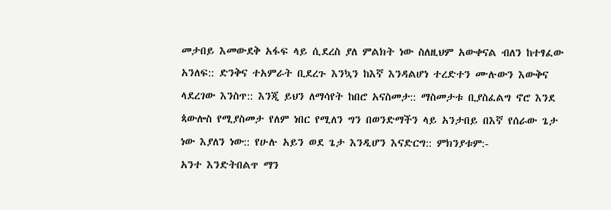መታበይ እመውደቅ አፋፍ ላይ ሲደረስ ያለ ምልክት ነው ስለዚህም አውቀናል ብለን ከተፃፈው አንለፍ:: ድንቅና ተአምራት ቢደረጉ እንኳን ከእኛ እንዳልሆነ ተረድተን ሙሉውን እውቅና ላደረገው እንስጥ:: እንጂ ይህን ለማሳየት ከበሮ አናስመታ:: ማስመታቱ ቢያስፈልግ ኖሮ እንደ ጳውሎስ የሚያስመታ የለም ነበር የሚለን ግን በወንድማችን ላይ አንታበይ በእኛ የሰራው ጌታ ነው እያለን ነው:: የሁሉ አይን ወደ ጌታ እንዲሆን እናድርግ:: ምክንያቱም:-
አንተ እንድትበልጥ ማን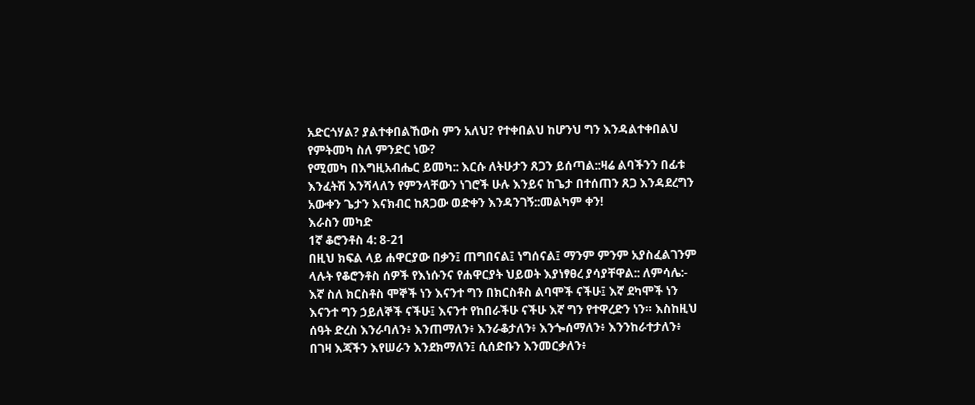አድርጎሃል? ያልተቀበልኸውስ ምን አለህ? የተቀበልህ ከሆንህ ግን እንዳልተቀበልህ የምትመካ ስለ ምንድር ነው?
የሚመካ በእግዚአብሔር ይመካ:: እርሱ ለትሁታን ጸጋን ይሰጣል::ዛሬ ልባችንን በፊቱ እንፈትሽ እንሻላለን የምንላቸውን ነገሮች ሁሉ እንይና ከጌታ በተሰጠን ጸጋ እንዳደረግን አውቀን ጌታን እናክብር ከጸጋው ወድቀን እንዳንገኝ::መልካም ቀን!
እራስን መካድ
1ኛ ቆሮንቶስ 4: 8-21
በዚህ ክፍል ላይ ሐዋርያው በቃን፤ ጠግበናል፤ ነግሰናል፤ ማንም ምንም አያስፈልገንም ላሉት የቆሮንቶስ ሰዎች የእነሱንና የሐዋርያት ህይወት እያነፃፀረ ያሳያቸዋል:: ለምሳሌ:-
እኛ ስለ ክርስቶስ ሞኞች ነን እናንተ ግን በክርስቶስ ልባሞች ናችሁ፤ እኛ ደካሞች ነን እናንተ ግን ኃይለኞች ናችሁ፤ እናንተ የከበራችሁ ናችሁ እኛ ግን የተዋረድን ነን። እስከዚህ ሰዓት ድረስ እንራባለን፥ እንጠማለን፥ እንራቆታለን፥ እንጐሰማለን፥ እንንከራተታለን፥ በገዛ እጃችን እየሠራን እንደክማለን፤ ሲሰድቡን እንመርቃለን፥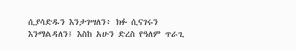ሲያሳድዱን እንታገሣለን፥ ክፉ ሲናገሩን እንማልዳለን፤ እስከ አሁን ድረስ የዓለም ጥራጊ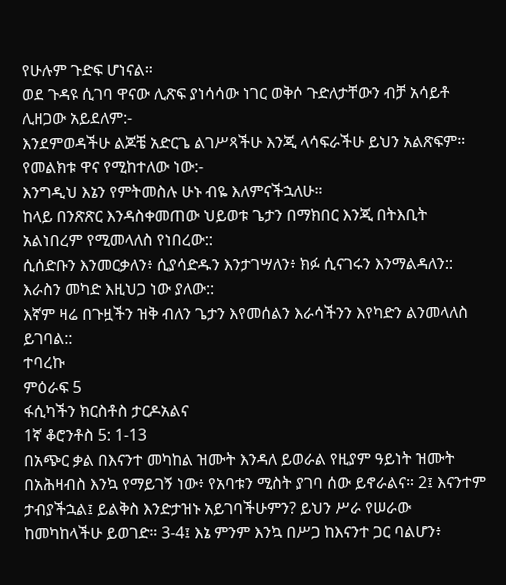የሁሉም ጉድፍ ሆነናል።
ወደ ጉዳዩ ሲገባ ዋናው ሊጽፍ ያነሳሳው ነገር ወቅሶ ጉድለታቸውን ብቻ አሳይቶ ሊዘጋው አይደለም:-
እንደምወዳችሁ ልጆቼ አድርጌ ልገሥጻችሁ እንጂ ላሳፍራችሁ ይህን አልጽፍም።
የመልክቱ ዋና የሚከተለው ነው:-
እንግዲህ እኔን የምትመስሉ ሁኑ ብዬ እለምናችኋለሁ።
ከላይ በንጽጽር እንዳስቀመጠው ህይወቱ ጌታን በማክበር እንጂ በትእቢት አልነበረም የሚመላለስ የነበረው::
ሲሰድቡን እንመርቃለን፥ ሲያሳድዱን እንታገሣለን፥ ክፉ ሲናገሩን እንማልዳለን:: እራስን መካድ እዚህጋ ነው ያለው::
እኛም ዛሬ በጉዟችን ዝቅ ብለን ጌታን እየመሰልን እራሳችንን እየካድን ልንመላለስ ይገባል::
ተባረኩ
ምዕራፍ 5
ፋሲካችን ክርስቶስ ታርዶአልና
1ኛ ቆሮንቶስ 5: 1-13
በአጭር ቃል በእናንተ መካከል ዝሙት እንዳለ ይወራል የዚያም ዓይነት ዝሙት በአሕዛብስ እንኳ የማይገኝ ነው፥ የአባቱን ሚስት ያገባ ሰው ይኖራልና። 2፤ እናንተም ታብያችኋል፤ ይልቅስ እንድታዝኑ አይገባችሁምን? ይህን ሥራ የሠራው ከመካከላችሁ ይወገድ። 3-4፤ እኔ ምንም እንኳ በሥጋ ከእናንተ ጋር ባልሆን፥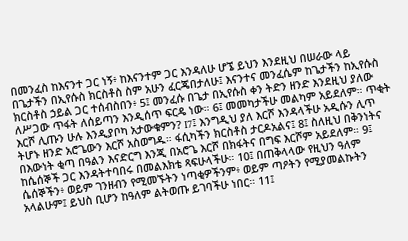በመንፈስ ከእናንተ ጋር ነኝ፥ ከእናንተም ጋር እንዳለሁ ሆኜ ይህን እንደዚህ በሠራው ላይ በጌታችን በኢየሱስ ክርስቶስ ስም አሁን ፈርጄበታለሁ፤ እናንተና መንፈሴም ከጌታችን ከኢየሱስ ክርስቶስ ኃይል ጋር ተሰብስበን፥ 5፤ መንፈሱ በጌታ በኢየሱስ ቀን ትድን ዘንድ እንደዚህ ያለው ለሥጋው ጥፋት ለሰይጣን እንዲሰጥ ፍርዴ ነው። 6፤ መመካታችሁ መልካም አይደለም። ጥቂት እርሾ ሊጡን ሁሉ እንዲያቦካ አታውቁምን? I7፤ እንግዲህ ያለ እርሾ እንዳላችሁ አዲሱን ሊጥ ትሆኑ ዘንድ አሮጌውን እርሾ አስወግዱ። ፋሲካችን ክርስቶስ ታርዶአልና፤ 8፤ ስለዚህ በቅንነትና በእውነት ቂጣ በዓልን እናድርግ እንጂ በአሮጌ እርሾ በክፋትና በግፍ እርሾም አይደለም። 9፤ ከሴሰኞች ጋር እንዳትተባበሩ በመልእክቴ ጻፍሁላችሁ። 10፤ በጠቅላላው የዚህን ዓለም ሴሰኞችን፥ ወይም ገንዘብን የሚመኙትን ነጣቂዎችንም፥ ወይም ጣዖትን የሚያመልኩትን አላልሁም፤ ይህስ ቢሆን ከዓለም ልትወጡ ይገባችሁ ነበር። 11፤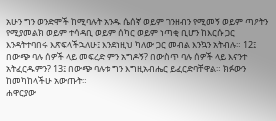አሁን ግን ወንድሞች ከሚባሉት አንዱ ሴሰኛ ወይም ገንዘብን የሚመኝ ወይም ጣዖትን የሚያመልክ ወይም ተሳዳቢ ወይም ሰካር ወይም ነጣቂ ቢሆን ከእርሱ ጋር እንዳትተባበሩ እጽፍላችኋለሁ፤ እንደነዚህ ካለው ጋር መብል እንኳን አትብሉ። 12፤ በውጭ ባሉ ሰዎች ላይ መፍረድ ምን አግዶኝ? በውስጥ ባሉ ሰዎች ላይ እናንተ አትፈርዱምን? 13፤ በውጭ ባሉቱ ግን እግዚአብሔር ይፈርድባቸዋል። ክፉውን ከመካከላችሁ አውጡት።
ሐዋርያው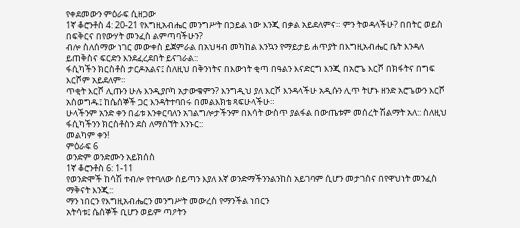የቀደመውን ምዕራፍ ሲዘጋው
1ኛ ቆሮንቶስ 4: 20-21 የእግዚአብሔር መንግሥት በኃይል ነው እንጂ በቃል አይደለምና። ምን ትወዳላችሁ? በበትር ወይስ በፍቅርና በየውሃት መንፈስ ልምጣባችሁን?
ብሎ ስለሰማው ነገር መውቀስ ይጀምራል በአህዛብ መካከል እንኳን የማይታይ ሐጥያት በእግዚአብሔር ቤት እንዳለ ይጠቅስና ፍርድን እንደፈረደበት ይናገራል::
ፋሲካችን ክርስቶስ ታርዶአልና፤ ስለዚህ በቅንነትና በእውነት ቂጣ በዓልን እናድርግ እንጂ በአሮጌ እርሾ በክፋትና በግፍ እርሾም አይደለም።
ጥቂት እርሾ ሊጡን ሁሉ እንዲያቦካ አታውቁምን? እንግዲህ ያለ እርሾ እንዳላችሁ አዲሱን ሊጥ ትሆኑ ዘንድ አሮጌውን እርሾ አስወግዱ፤ ከሴሰኞች ጋር እንዳትተባበሩ በመልእክቴ ጻፍሁላችሁ።
ሁላችንም አንድ ቀን በፊቱ እንቀርባለን አገልግሎታችንም በእሳት ውስጥ ያልፋል በውጤቱም መሰረት ሽልማት አለ:: ስለዚህ ፋሲካችንን ክርስቶስን ደስ ለማሰኘት እንኑር::
መልካም ቀን!
ምዕራፍ 6
ወንድም ወንድሙን አይክሰስ
1ኛ ቆሮንቶስ 6: 1-11
የወንድሞች ከሳሽ ተብሎ የተባለው ሰይጣን እያለ እኛ ወንድማችንንልንከስ አይገባም ሲሆን መታገስና በየዋህነት መንፈስ ማቅናት እንጂ::
ማን ነበርን የእግዚአብሔርን መንግሥት መውረስ የማንችል ነበርን
አትሳቱ፤ ሴሰኞች ቢሆን ወይም ጣዖትን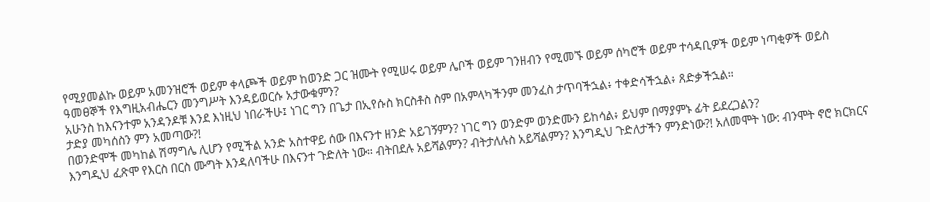የሚያመልኩ ወይም አመንዝሮች ወይም ቀላጮች ወይም ከወንድ ጋር ዝሙት የሚሠሩ ወይም ሌቦች ወይም ገንዘብን የሚመኙ ወይም ሰካሮች ወይም ተሳዳቢዎች ወይም ነጣቂዎች ወይስ ዓመፀኞች የእግዚአብሔርን መንግሥት እንዳይወርሱ አታውቁምን?
አሁንስ ከእናንተም አንዳንዶቹ እንደ እነዚህ ነበራችሁ፤ ነገር ግን በጌታ በኢየሱስ ክርስቶስ ስም በአምላካችንም መንፈስ ታጥባችኋል፥ ተቀድሳችኋል፥ ጸድቃችኋል።
ታድያ መካሰስን ምን አመጣው?!
በወንድሞች መካከል ሽማግሌ ሊሆን የሚችል አንድ አስተዋይ ሰው በእናንተ ዘንድ አይገኝምን? ነገር ግን ወንድም ወንድሙን ይከሳል፥ ይህም በማያምኑ ፊት ይደረጋልን?
እንግዲህ ፈጽሞ የእርስ በርስ ሙግት እንዳለባችሁ በእናንተ ጉድለት ነው። ብትበደሉ አይሻልምን? ብትታለሉስ አይሻልምን? እንግዲህ ጉድለታችን ምንድነው?! አለመሞት ነው: ብንሞት ኖሮ ክርክርና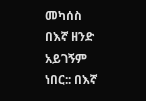መካሰስ በእኛ ዘንድ አይገኝም ነበር:: በእኛ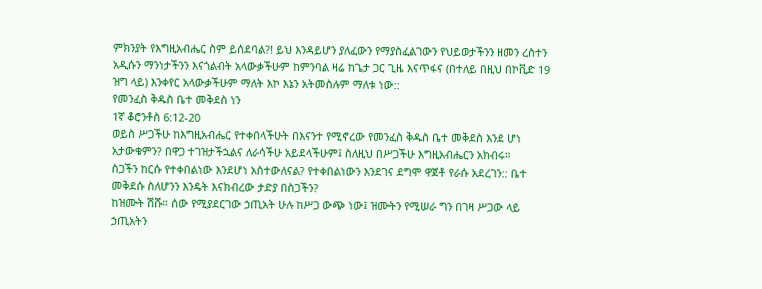ምክንያት የእግዚአብሔር ስም ይሰደባል?! ይህ እንዳይሆን ያለፈውን የማያስፈልገውን የህይወታችንን ዘመን ረስተን አዲሱን ማንነታችንን እናጎልብት አላውቃችሁም ከምንባል ዛሬ ከጌታ ጋር ጊዜ እናጥፋና (በተለይ በዚህ በኮቪድ 19 ዝግ ላይ) እንቀየር አላውቃችሁም ማለት እኮ እኔን አትመስሉም ማለቱ ነው::
የመንፈስ ቅዱስ ቤተ መቅደስ ነን
1ኛ ቆሮንቶስ 6:12-20
ወይስ ሥጋችሁ ከእግዚአብሔር የተቀበላችሁት በእናንተ የሚኖረው የመንፈስ ቅዱስ ቤተ መቅደስ እንደ ሆነ አታውቁምን? በዋጋ ተገዝታችኋልና ለራሳችሁ አይደላችሁም፤ ስለዚህ በሥጋችሁ እግዚአብሔርን አክብሩ።
ስጋችን ከርሱ የተቀበልነው እንደሆነ አስተውለናል? የተቀበልነውን እንደገና ደግሞ ዋጀቶ የራሱ አደረገን:: ቤተ መቅደሱ ስለሆንን እንዴት እናክብረው ታድያ በስጋችን?
ከዝሙት ሽሹ። ሰው የሚያደርገው ኃጢአት ሁሉ ከሥጋ ውጭ ነው፤ ዝሙትን የሚሠራ ግን በገዛ ሥጋው ላይ ኃጢአትን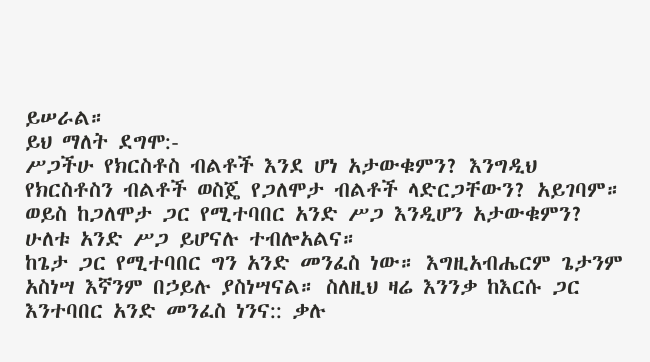ይሠራል።
ይህ ማለት ደግሞ:-
ሥጋችሁ የክርስቶስ ብልቶች እንደ ሆነ አታውቁምን? እንግዲህ የክርስቶስን ብልቶች ወስጄ የጋለሞታ ብልቶች ላድርጋቸውን? አይገባም። ወይስ ከጋለሞታ ጋር የሚተባበር አንድ ሥጋ እንዲሆን አታውቁምን? ሁለቱ አንድ ሥጋ ይሆናሉ ተብሎአልና።
ከጌታ ጋር የሚተባበር ግን አንድ መንፈስ ነው። እግዚአብሔርም ጌታንም አስነሣ እኛንም በኃይሉ ያስነሣናል። ስለዚህ ዛሬ እንንቃ ከእርሱ ጋር እንተባበር አንድ መንፈስ ነንና:: ቃሉ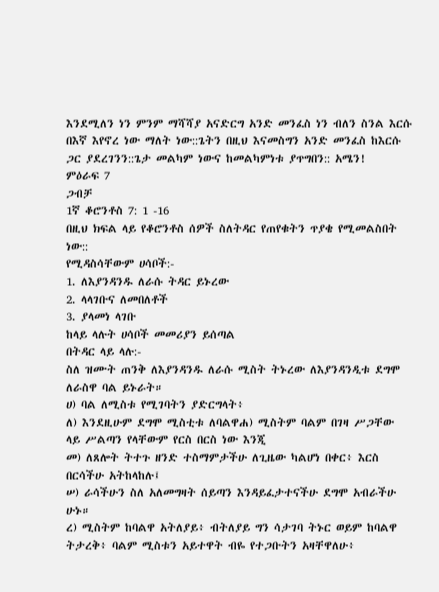እንደሚለን ነን ምንም ማሻሻያ አናድርግ አንድ መንፈስ ነን ብለን ስንል እርሱ በእኛ እየኖረ ነው ማለት ነው::ጌትን በዚህ እናመስግን አንድ መንፈስ ከእርሱ ጋር ያደረገንን::ጌታ መልካም ነውና ከመልካምነቱ ያጥግበን:: አሜን!
ምዕራፍ 7
ጋብቻ
1ኛ ቆሮንቶስ 7: 1 -16
በዚህ ክፍል ላይ የቆሮንቶስ ሰዎች ስለትዳር የጠየቁትን ጥያቄ የሚመልስበት ነው::
የሚዳስሳቸውም ሀሳቦች:-
1. ለእያንዳንዱ ለራሱ ትዳር ይኑረው
2. ላላገቡና ለመበለቶች
3. ያላመነ ላገቡ
ከላይ ላሉት ሀሳቦች መመሪያን ይሰጣል
በትዳር ላይ ላሉ:-
ስለ ዝሙት ጠንቅ ለእያንዳንዱ ለራሱ ሚስት ትኑረው ለእያንዳንዲቱ ደግሞ ለራስዋ ባል ይኑራት።
ሀ) ባል ለሚስቱ የሚገባትን ያድርግላት፥
ለ) እንደዚሁም ደግሞ ሚስቲቱ ለባልዋሐ) ሚስትም ባልም በገዛ ሥጋቸው ላይ ሥልጣን የላቸውም የርስ በርስ ነው እንጂ
መ) ለጸሎት ትተጉ ዘንድ ተስማምታችሁ ለጊዜው ካልሆነ በቀር፥ እርስ በርሳችሁ አትከላከሉ፤
ሠ) ራሳችሁን ስለ አለመግዛት ሰይጣን እንዳይፈታተናችሁ ደግሞ አብራችሁ ሁኑ።
ረ) ሚስትም ከባልዋ አትለያይ፥ ብትለያይ ግን ሳታገባ ትኑር ወይም ከባልዋ ትታረቅ፥ ባልም ሚስቱን አይተዋት ብዬ የተጋቡትን አዛቸዋለሁ፥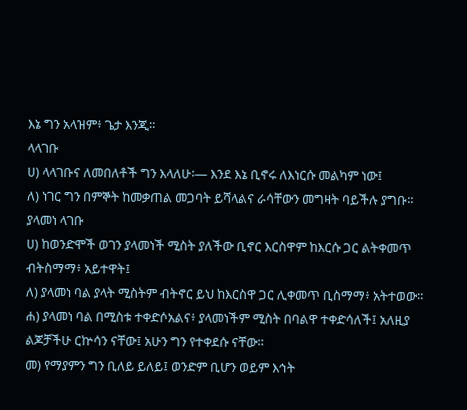እኔ ግን አላዝም፥ ጌታ እንጂ።
ላላገቡ
ሀ) ላላገቡና ለመበለቶች ግን እላለሁ፡— እንደ እኔ ቢኖሩ ለእነርሱ መልካም ነው፤
ለ) ነገር ግን በምኞት ከመቃጠል መጋባት ይሻላልና ራሳቸውን መግዛት ባይችሉ ያግቡ።
ያላመነ ላገቡ
ሀ) ከወንድሞች ወገን ያላመነች ሚስት ያለችው ቢኖር እርስዋም ከእርሱ ጋር ልትቀመጥ ብትስማማ፥ አይተዋት፤
ለ) ያላመነ ባል ያላት ሚስትም ብትኖር ይህ ከእርስዋ ጋር ሊቀመጥ ቢስማማ፥ አትተወው።
ሐ) ያላመነ ባል በሚስቱ ተቀድሶአልና፥ ያላመነችም ሚስት በባልዋ ተቀድሳለች፤ አለዚያ ልጆቻችሁ ርኵሳን ናቸው፤ አሁን ግን የተቀደሱ ናቸው።
መ) የማያምን ግን ቢለይ ይለይ፤ ወንድም ቢሆን ወይም እኅት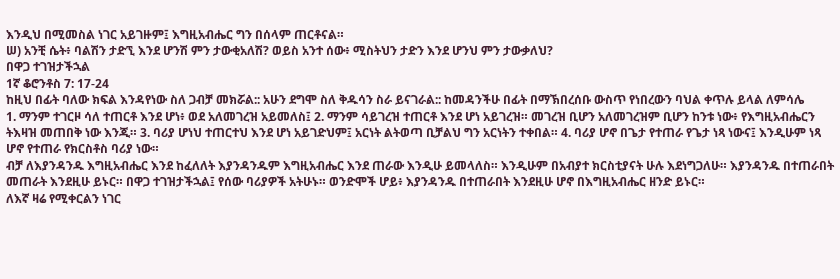እንዲህ በሚመስል ነገር አይገዙም፤ እግዚአብሔር ግን በሰላም ጠርቶናል።
ሠ) አንቺ ሴት፥ ባልሽን ታድኚ እንደ ሆንሽ ምን ታውቂአለሽ? ወይስ አንተ ሰው፥ ሚስትህን ታድን እንደ ሆንህ ምን ታውቃለህ?
በዋጋ ተገዝታችኋል
1ኛ ቆሮንቶስ 7: 17-24
ከዚህ በፊት ባለው ክፍል እንዳየነው ስለ ጋብቻ መክሯል:: አሁን ደግሞ ስለ ቅዱሳን ስራ ይናገራል:: ከመዳንችሁ በፊት በማኽበረሰቡ ውስጥ የነበረውን ባህል ቀጥሉ ይላል ለምሳሌ
1. ማንም ተገርዞ ሳለ ተጠርቶ እንደ ሆነ፥ ወደ አለመገረዝ አይመለስ፤ 2. ማንም ሳይገረዝ ተጠርቶ እንደ ሆነ አይገረዝ። መገረዝ ቢሆን አለመገረዝም ቢሆን ከንቱ ነው፥ የእግዚአብሔርን ትእዛዝ መጠበቅ ነው እንጂ። 3. ባሪያ ሆነህ ተጠርተህ እንደ ሆነ አይገድህም፤ አርነት ልትወጣ ቢቻልህ ግን አርነትን ተቀበል። 4. ባሪያ ሆኖ በጌታ የተጠራ የጌታ ነጻ ነውና፤ እንዲሁም ነጻ ሆኖ የተጠራ የክርስቶስ ባሪያ ነው።
ብቻ ለእያንዳንዱ እግዚአብሔር እንደ ከፈለለት እያንዳንዱም እግዚአብሔር እንደ ጠራው እንዲሁ ይመላለስ። እንዲሁም በአብያተ ክርስቲያናት ሁሉ እደነግጋለሁ። እያንዳንዱ በተጠራበት መጠራት እንደዚሁ ይኑር። በዋጋ ተገዝታችኋል፤ የሰው ባሪያዎች አትሁኑ። ወንድሞች ሆይ፥ እያንዳንዱ በተጠራበት እንደዚሁ ሆኖ በእግዚአብሔር ዘንድ ይኑር።
ለእኛ ዛሬ የሚቀርልን ነገር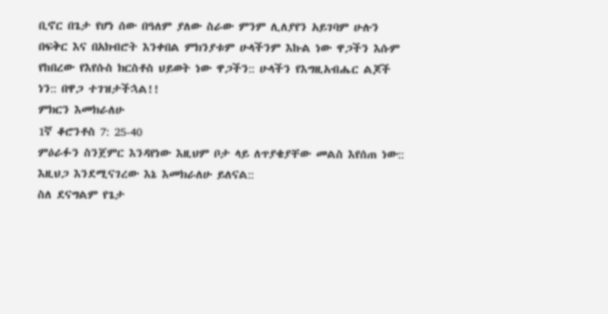ቢኖር በጌታ የሆነ ሰው በዓለም ያለው ስራው ምንም ሊለያየን አይገባም ሁሉን በፍቅር እና በአክብሮት እንቀበል ምክንያቱም ሁላችንም እኩል ነው ዋጋችን እሱም የከበረው የእየሱስ ክርስቶስ ህይወት ነው ዋጋችን:: ሁላችን የእግዚአብሔር ልጆች ነን:: በዋጋ ተገዝታችኋል!!
ምክርን እመክራለሁ
1ኛ ቆሮንቶስ 7: 25-40
ምዕራፉን ስንጀምር እንዳየነው እዚህም ቦታ ላይ ለጥያቄያቸው መልስ እየሰጠ ነው:: እዚህጋ እንደሚናገረው እኔ እመክራለሁ ይለናል::
ስለ ደናግልም የጌታ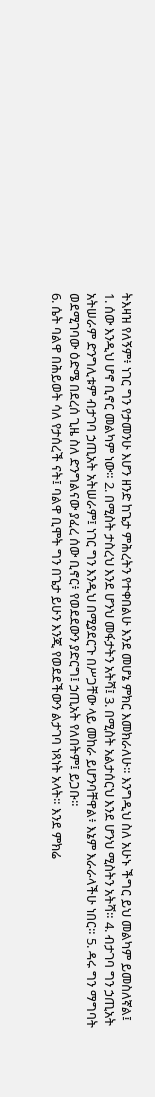ትእዛዝ የለኝም፥ ነገር ግን የታመንሁ እሆን ዘንድ ከጌታ ምሕረትን የተቀበልሁ እንደ መሆኔ ምክር እመክራለሁ። እንግዲህ ስለ አሁኑ ችግር ይህ መልካም ይመስለኛል፤
1. ሰው እንዲህ ሆኖ ቢኖር መልካም ነው። 2. በሚስት ታስረህ እንደ ሆንህ መፋታትን አትሻ፤ 3. በሚስት አልታሰርህ እንደ ሆንህ ሚስትን አትሻ። 4. ብታገባ ግን ኃጢአት አትሠራም ድንግሊቱም ብታገባ ኃጢአት አትሠራም፤ ነገር ግን እንዲህ በሚያደርጉ በሥጋቸው ላይ መከራ ይሆንባቸዋል፥ እኔም እራራላችሁ ነበር። 5. ዳሩ ግን ማግባት ወደሚገባው ዕድሜ በደረሰ ጊዜ ስለ ድንግልናው ያፈረ ሰው ቢኖር፥ የወደደውን ያድርግ፤ ኃጢአት የለበትም፤ ይጋቡ።
6. ሴት ባልዋ በሕይወት ሳለ የታሰረች ናት፤ ባልዋ ቢሞት ግን በጌታ ይሁን እንጂ የወደደችውን ልታገባ ነጻነት አላት። እንደ ምክሬ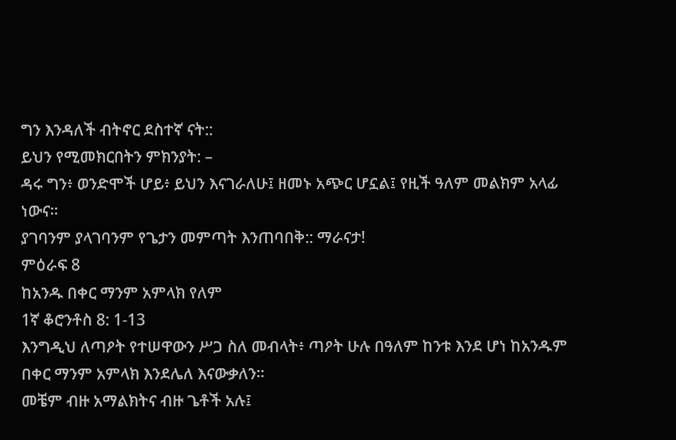ግን እንዳለች ብትኖር ደስተኛ ናት::
ይህን የሚመክርበትን ምክንያት: –
ዳሩ ግን፥ ወንድሞች ሆይ፥ ይህን እናገራለሁ፤ ዘመኑ አጭር ሆኗል፤ የዚች ዓለም መልክም አላፊ ነውና።
ያገባንም ያላገባንም የጌታን መምጣት እንጠባበቅ:: ማራናታ!
ምዕራፍ 8
ከአንዱ በቀር ማንም አምላክ የለም
1ኛ ቆሮንቶስ 8: 1-13
እንግዲህ ለጣዖት የተሠዋውን ሥጋ ስለ መብላት፥ ጣዖት ሁሉ በዓለም ከንቱ እንደ ሆነ ከአንዱም በቀር ማንም አምላክ እንደሌለ እናውቃለን።
መቼም ብዙ አማልክትና ብዙ ጌቶች አሉ፤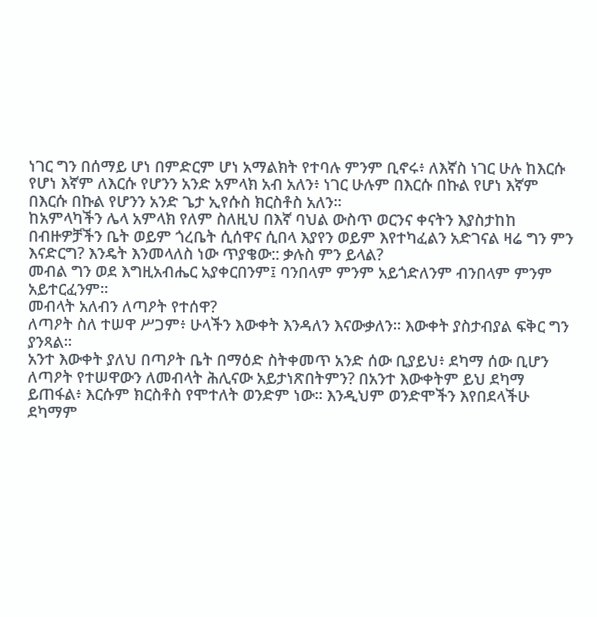ነገር ግን በሰማይ ሆነ በምድርም ሆነ አማልክት የተባሉ ምንም ቢኖሩ፥ ለእኛስ ነገር ሁሉ ከእርሱ የሆነ እኛም ለእርሱ የሆንን አንድ አምላክ አብ አለን፥ ነገር ሁሉም በእርሱ በኩል የሆነ እኛም በእርሱ በኩል የሆንን አንድ ጌታ ኢየሱስ ክርስቶስ አለን።
ከአምላካችን ሌላ አምላክ የለም ስለዚህ በእኛ ባህል ውስጥ ወርንና ቀናትን እያስታከከ በብዙዎቻችን ቤት ወይም ጎረቤት ሲሰዋና ሲበላ እያየን ወይም እየተካፈልን አድገናል ዛሬ ግን ምን እናድርግ? እንዴት እንመላለስ ነው ጥያቄው:: ቃሉስ ምን ይላል?
መብል ግን ወደ እግዚአብሔር አያቀርበንም፤ ባንበላም ምንም አይጎድለንም ብንበላም ምንም አይተርፈንም።
መብላት አለብን ለጣዖት የተሰዋ?
ለጣዖት ስለ ተሠዋ ሥጋም፥ ሁላችን እውቀት እንዳለን እናውቃለን። እውቀት ያስታብያል ፍቅር ግን ያንጻል።
አንተ እውቀት ያለህ በጣዖት ቤት በማዕድ ስትቀመጥ አንድ ሰው ቢያይህ፥ ደካማ ሰው ቢሆን ለጣዖት የተሠዋውን ለመብላት ሕሊናው አይታነጽበትምን? በአንተ እውቀትም ይህ ደካማ ይጠፋል፥ እርሱም ክርስቶስ የሞተለት ወንድም ነው። እንዲህም ወንድሞችን እየበደላችሁ ደካማም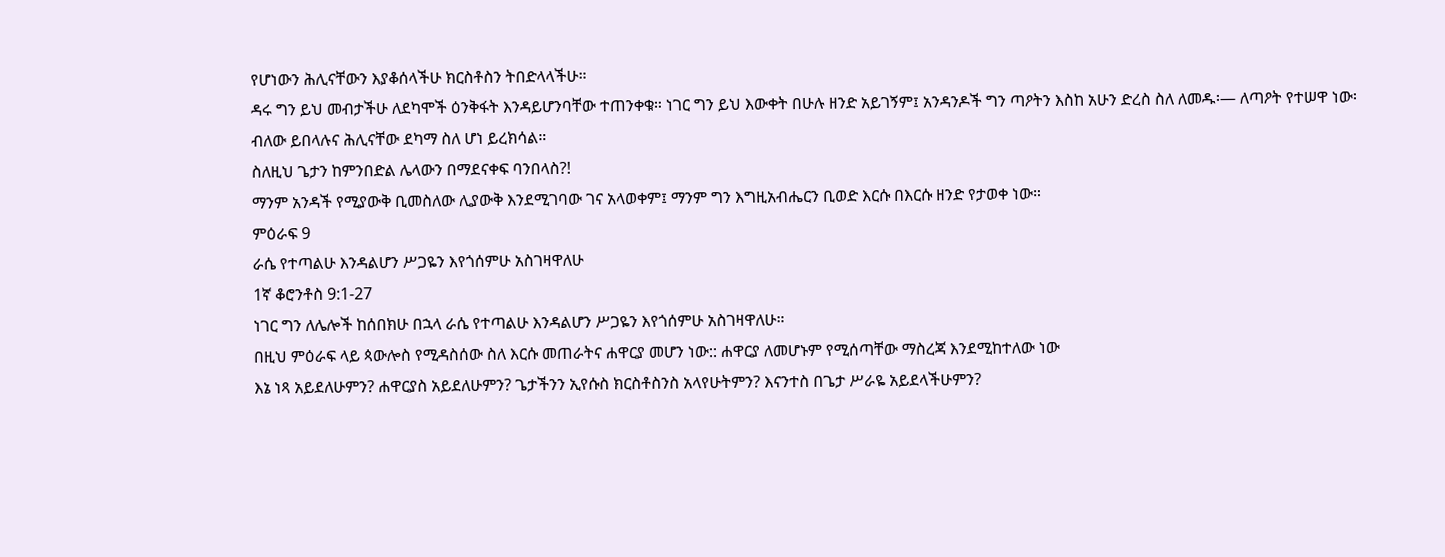የሆነውን ሕሊናቸውን እያቆሰላችሁ ክርስቶስን ትበድላላችሁ።
ዳሩ ግን ይህ መብታችሁ ለደካሞች ዕንቅፋት እንዳይሆንባቸው ተጠንቀቁ። ነገር ግን ይህ እውቀት በሁሉ ዘንድ አይገኝም፤ አንዳንዶች ግን ጣዖትን እስከ አሁን ድረስ ስለ ለመዱ፡— ለጣዖት የተሠዋ ነው፡ ብለው ይበላሉና ሕሊናቸው ደካማ ስለ ሆነ ይረክሳል።
ስለዚህ ጌታን ከምንበድል ሌላውን በማደናቀፍ ባንበላስ?!
ማንም አንዳች የሚያውቅ ቢመስለው ሊያውቅ እንደሚገባው ገና አላወቀም፤ ማንም ግን እግዚአብሔርን ቢወድ እርሱ በእርሱ ዘንድ የታወቀ ነው።
ምዕራፍ 9
ራሴ የተጣልሁ እንዳልሆን ሥጋዬን እየጎሰምሁ አስገዛዋለሁ
1ኛ ቆሮንቶስ 9:1-27
ነገር ግን ለሌሎች ከሰበክሁ በኋላ ራሴ የተጣልሁ እንዳልሆን ሥጋዬን እየጎሰምሁ አስገዛዋለሁ።
በዚህ ምዕራፍ ላይ ጳውሎስ የሚዳስሰው ስለ እርሱ መጠራትና ሐዋርያ መሆን ነው:: ሐዋርያ ለመሆኑም የሚሰጣቸው ማስረጃ እንደሚከተለው ነው
እኔ ነጻ አይደለሁምን? ሐዋርያስ አይደለሁምን? ጌታችንን ኢየሱስ ክርስቶስንስ አላየሁትምን? እናንተስ በጌታ ሥራዬ አይደላችሁምን?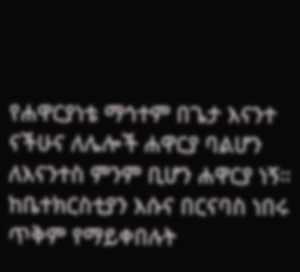የሐዋርያነቴ ማኅተም በጌታ እናንተ ናችሁና ለሌሎች ሐዋርያ ባልሆን ለእናንተስ ምንም ቢሆን ሐዋርያ ነኝ።
ከቤተክርስቲያን እሱና በርናባስ ነበሩ ጥቅም የማይቀበሉት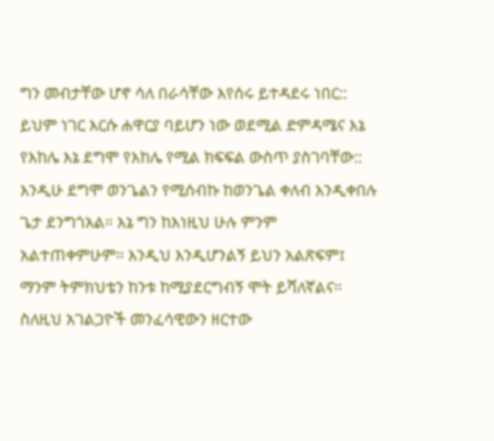ግን መብታቸው ሆኖ ሳለ በራሳቸው እየሰሩ ይተዳደሩ ነበር:: ይህም ነገር እርሱ ሐዋርያ ባይሆን ነው ወደሚል ድምዳሜና እኔ የእከሌ እኔ ደግሞ የእከሌ የሚል ክፍፍል ውስጥ ያስገባቸው::
እንዲሁ ደግሞ ወንጌልን የሚሰብኩ ከወንጌል ቀለብ እንዲቀበሉ ጌታ ደንግጎአል። እኔ ግን ከእነዚህ ሁሉ ምንም አልተጠቀምሁም። እንዲህ እንዲሆንልኝ ይህን አልጽፍም፤ ማንም ትምክህቴን ከንቱ ከሚያደርግብኝ ሞት ይሻለኛልና።
ስለዚህ አገልጋዮች መንፈሳዊውን ዘርተው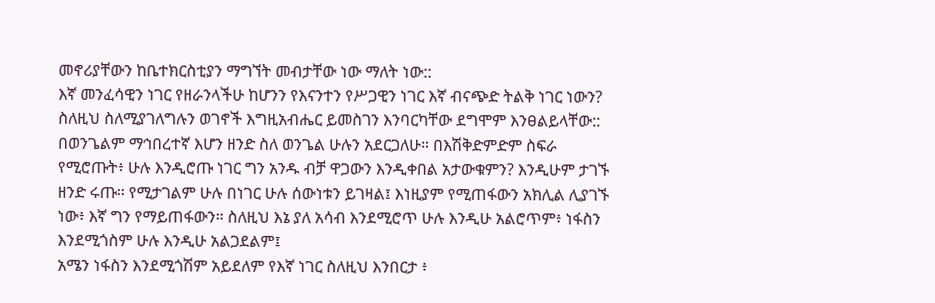መኖሪያቸውን ከቤተክርስቲያን ማግኘት መብታቸው ነው ማለት ነው::
እኛ መንፈሳዊን ነገር የዘራንላችሁ ከሆንን የእናንተን የሥጋዊን ነገር እኛ ብናጭድ ትልቅ ነገር ነውን? ስለዚህ ስለሚያገለግሉን ወገኖች እግዚአብሔር ይመስገን እንባርካቸው ደግሞም እንፀልይላቸው::
በወንጌልም ማኅበረተኛ እሆን ዘንድ ስለ ወንጌል ሁሉን አደርጋለሁ። በእሽቅድምድም ስፍራ የሚሮጡት፥ ሁሉ እንዲሮጡ ነገር ግን አንዱ ብቻ ዋጋውን እንዲቀበል አታውቁምን? እንዲሁም ታገኙ ዘንድ ሩጡ። የሚታገልም ሁሉ በነገር ሁሉ ሰውነቱን ይገዛል፤ እነዚያም የሚጠፋውን አክሊል ሊያገኙ ነው፥ እኛ ግን የማይጠፋውን። ስለዚህ እኔ ያለ አሳብ እንደሚሮጥ ሁሉ እንዲሁ አልሮጥም፥ ነፋስን እንደሚጎስም ሁሉ እንዲሁ አልጋደልም፤
አሜን ነፋስን እንደሚጎሽም አይደለም የእኛ ነገር ስለዚህ እንበርታ ፥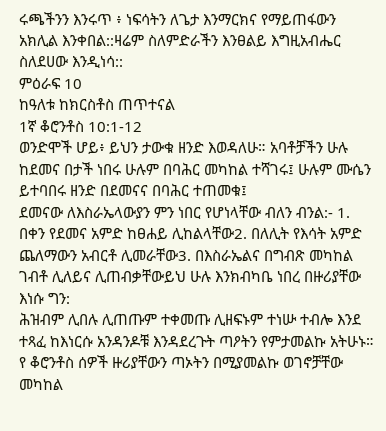ሩጫችንን እንሩጥ ፥ ነፍሳትን ለጌታ እንማርክና የማይጠፋውን አክሊል እንቀበል::ዛሬም ስለምድራችን እንፀልይ እግዚአብሔር ስለደሀው እንዲነሳ::
ምዕራፍ 10
ከዓለቱ ከክርስቶስ ጠጥተናል
1ኛ ቆሮንቶስ 10:1-12
ወንድሞች ሆይ፥ ይህን ታውቁ ዘንድ እወዳለሁ። አባቶቻችን ሁሉ ከደመና በታች ነበሩ ሁሉም በባሕር መካከል ተሻገሩ፤ ሁሉም ሙሴን ይተባበሩ ዘንድ በደመናና በባሕር ተጠመቁ፤
ደመናው ለእስራኤላውያን ምን ነበር የሆነላቸው ብለን ብንል:- 1. በቀን የደመና አምድ ከፀሐይ ሊከልላቸው2. በለሊት የእሳት አምድ ጨለማውን አብርቶ ሊመራቸው3. በእስራኤልና በግብጽ መካከል ገብቶ ሊለይና ሊጠብቃቸውይህ ሁሉ እንክብካቤ ነበረ በዙሪያቸው እነሱ ግን:
ሕዝብም ሊበሉ ሊጠጡም ተቀመጡ ሊዘፍኑም ተነሡ ተብሎ እንደ ተጻፈ ከእነርሱ አንዳንዶቹ እንዳደረጉት ጣዖትን የምታመልኩ አትሁኑ።
የ ቆሮንቶስ ሰዎች ዙሪያቸውን ጣኦትን በሚያመልኩ ወገኖቻቸው መካከል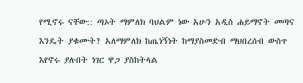የሚኖሩ ናቸው:: ጣኦት ማምለክ ባህልም ነው አሁን አዲስ ሐይማኖት መጣና እንዴት ያቁሙት? አለማምለክ ከጤነኝነት ከማያስመድብ ማህበረሰብ ውስጥ እየኖሩ ያሉበት ነገር ዋጋ ያስከትላል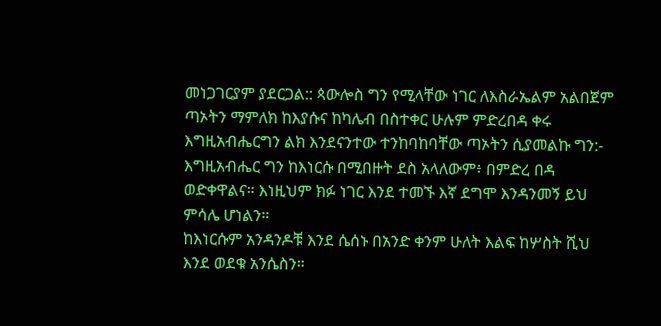መነጋገርያም ያደርጋል:: ጳውሎስ ግን የሚላቸው ነገር ለእስራኤልም አልበጀም ጣኦትን ማምለክ ከእያሱና ከካሌብ በስተቀር ሁሉም ምድረበዳ ቀሩ እግዚአብሔርግን ልክ እንደናንተው ተንከባከባቸው ጣኦትን ሲያመልኩ ግን:-
እግዚአብሔር ግን ከእነርሱ በሚበዙት ደስ አላለውም፥ በምድረ በዳ ወድቀዋልና። እነዚህም ክፉ ነገር እንደ ተመኙ እኛ ደግሞ እንዳንመኝ ይህ ምሳሌ ሆነልን።
ከእነርሱም አንዳንዶቹ እንደ ሴሰኑ በአንድ ቀንም ሁለት እልፍ ከሦስት ሺህ እንደ ወደቁ አንሴስን።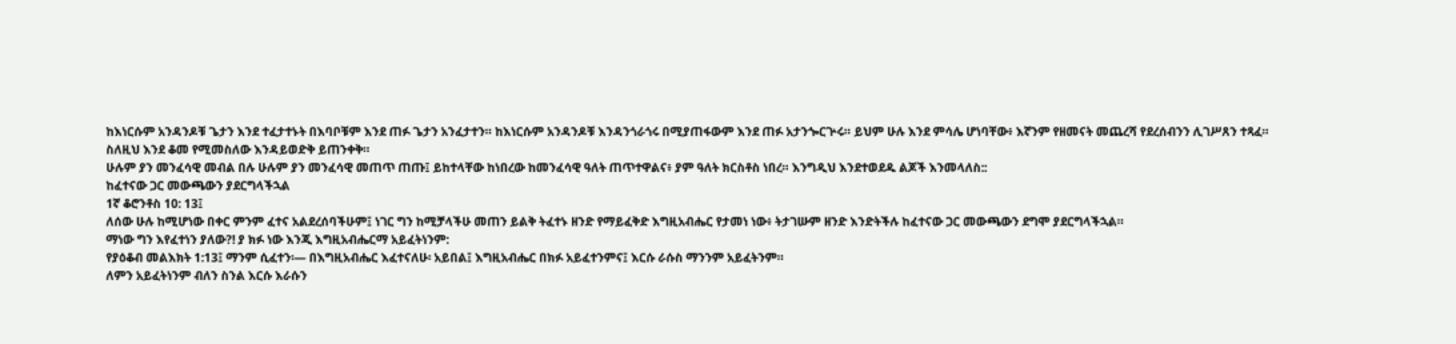ከእነርሱም አንዳንዶቹ ጌታን እንደ ተፈታተኑት በእባቦቹም እንደ ጠፉ ጌታን አንፈታተን። ከእነርሱም አንዳንዶቹ እንዳንጎራጎሩ በሚያጠፋውም እንደ ጠፉ አታንጐርጕሩ። ይህም ሁሉ እንደ ምሳሌ ሆነባቸው፥ እኛንም የዘመናት መጨረሻ የደረሰብንን ሊገሥጸን ተጻፈ።
ስለዚህ እንደ ቆመ የሚመስለው እንዳይወድቅ ይጠንቀቅ።
ሁሉም ያን መንፈሳዊ መብል በሉ ሁሉም ያን መንፈሳዊ መጠጥ ጠጡ፤ ይከተላቸው ከነበረው ከመንፈሳዊ ዓለት ጠጥተዋልና፥ ያም ዓለት ክርስቶስ ነበረ። እንግዲህ እንደተወደዱ ልጆች እንመላለስ::
ከፈተናው ጋር መውጫውን ያደርግላችኋል
1ኛ ቆሮንቶስ 10: 13፤
ለሰው ሁሉ ከሚሆነው በቀር ምንም ፈተና አልደረሰባችሁም፤ ነገር ግን ከሚቻላችሁ መጠን ይልቅ ትፈተኑ ዘንድ የማይፈቅድ እግዚአብሔር የታመነ ነው፥ ትታገሡም ዘንድ እንድትችሉ ከፈተናው ጋር መውጫውን ደግሞ ያደርግላችኋል።
ማነው ግን እየፈተነን ያለው?! ያ ክፉ ነው እንጂ እግዚአብሔርማ አይፈትነንም:
የያዕቆብ መልእክት 1:13፤ ማንም ሲፈተን፡— በእግዚአብሔር እፈተናለሁ፡ አይበል፤ እግዚአብሔር በክፉ አይፈተንምና፤ እርሱ ራሱስ ማንንም አይፈትንም።
ለምን አይፈትነንም ብለን ስንል እርሱ እራሱን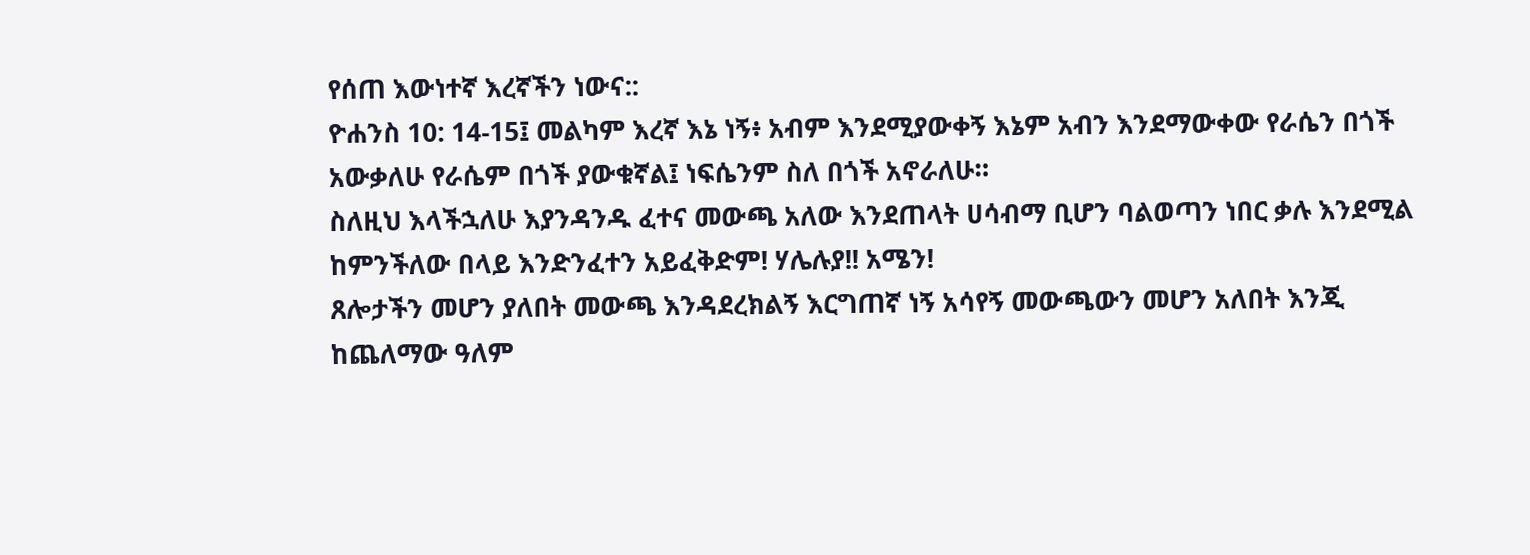የሰጠ እውነተኛ እረኛችን ነውና::
ዮሐንስ 10: 14-15፤ መልካም እረኛ እኔ ነኝ፥ አብም እንደሚያውቀኝ እኔም አብን እንደማውቀው የራሴን በጎች አውቃለሁ የራሴም በጎች ያውቁኛል፤ ነፍሴንም ስለ በጎች አኖራለሁ።
ስለዚህ እላችኋለሁ እያንዳንዱ ፈተና መውጫ አለው እንደጠላት ሀሳብማ ቢሆን ባልወጣን ነበር ቃሉ እንደሚል ከምንችለው በላይ እንድንፈተን አይፈቅድም! ሃሌሉያ!! አሜን!
ጸሎታችን መሆን ያለበት መውጫ እንዳደረክልኝ እርግጠኛ ነኝ አሳየኝ መውጫውን መሆን አለበት እንጂ ከጨለማው ዓለም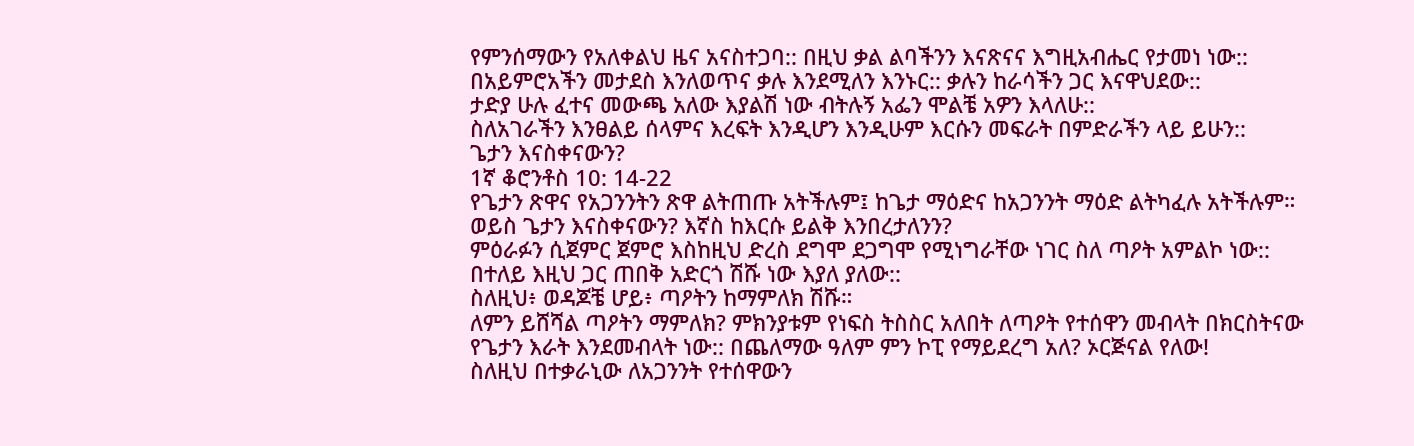የምንሰማውን የአለቀልህ ዜና አናስተጋባ:: በዚህ ቃል ልባችንን እናጽናና እግዚአብሔር የታመነ ነው:: በአይምሮአችን መታደስ እንለወጥና ቃሉ እንደሚለን እንኑር:: ቃሉን ከራሳችን ጋር እናዋህደው::
ታድያ ሁሉ ፈተና መውጫ አለው እያልሽ ነው ብትሉኝ አፌን ሞልቼ አዎን እላለሁ::
ስለአገራችን እንፀልይ ሰላምና እረፍት እንዲሆን እንዲሁም እርሱን መፍራት በምድራችን ላይ ይሁን::
ጌታን እናስቀናውን?
1ኛ ቆሮንቶስ 10: 14-22
የጌታን ጽዋና የአጋንንትን ጽዋ ልትጠጡ አትችሉም፤ ከጌታ ማዕድና ከአጋንንት ማዕድ ልትካፈሉ አትችሉም። ወይስ ጌታን እናስቀናውን? እኛስ ከእርሱ ይልቅ እንበረታለንን?
ምዕራፉን ሲጀምር ጀምሮ እስከዚህ ድረስ ደግሞ ደጋግሞ የሚነግራቸው ነገር ስለ ጣዖት አምልኮ ነው:: በተለይ እዚህ ጋር ጠበቅ አድርጎ ሽሹ ነው እያለ ያለው::
ስለዚህ፥ ወዳጆቼ ሆይ፥ ጣዖትን ከማምለክ ሽሹ።
ለምን ይሸሻል ጣዖትን ማምለክ? ምክንያቱም የነፍስ ትስስር አለበት ለጣዖት የተሰዋን መብላት በክርስትናው የጌታን እራት እንደመብላት ነው:: በጨለማው ዓለም ምን ኮፒ የማይደረግ አለ? ኦርጅናል የለው!
ስለዚህ በተቃራኒው ለአጋንንት የተሰዋውን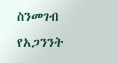ስንመገብ የአጋንንት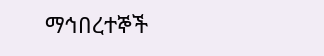ማኅበረተኞች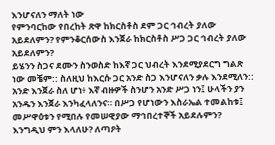እንሆናለን ማለት ነው
የምንባርከው የበረከት ጽዋ ከክርስቶስ ደም ጋር ኅብረት ያለው አይደለምን? የምንቆርሰውስ እንጀራ ከክርስቶስ ሥጋ ጋር ኅብረት ያለው አይደለምን?
ይሄንን ስጋና ደሙን ስንወስድ ከእኛ ጋር ህብረት እንደሚያደርግ ግልጽ ነው መቼም:: ስለዚህ ከእርሱ ጋር አንድ ስጋ እንሆናለን ቃሉ እንደሚለን::
አንድ እንጀራ ስለ ሆነ፥ እኛ ብዙዎች ስንሆን አንድ ሥጋ ነን፤ ሁላችን ያን አንዱን እንጀራ እንካፈላለንና። በሥጋ የሆነውን እስራኤል ተመልከቱ፤ መሥዋዕቱን የሚበሉ የመሠዊያው ማኅበረተኞች አይደሉምን? እንግዲህ ምን እላለሁ? ለጣዖት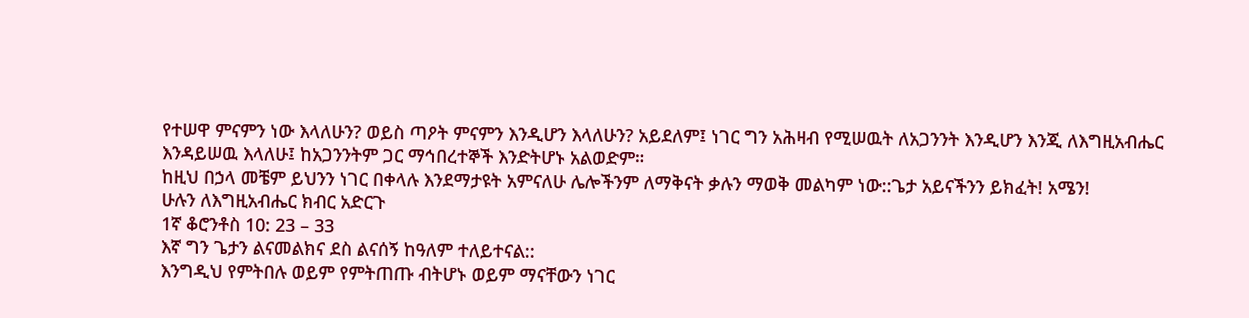የተሠዋ ምናምን ነው እላለሁን? ወይስ ጣዖት ምናምን እንዲሆን እላለሁን? አይደለም፤ ነገር ግን አሕዛብ የሚሠዉት ለአጋንንት እንዲሆን እንጂ ለእግዚአብሔር እንዳይሠዉ እላለሁ፤ ከአጋንንትም ጋር ማኅበረተኞች እንድትሆኑ አልወድም።
ከዚህ በኃላ መቼም ይህንን ነገር በቀላሉ እንደማታዩት አምናለሁ ሌሎችንም ለማቅናት ቃሉን ማወቅ መልካም ነው::ጌታ አይናችንን ይክፈት! አሜን!
ሁሉን ለእግዚአብሔር ክብር አድርጉ
1ኛ ቆሮንቶስ 10: 23 – 33
እኛ ግን ጌታን ልናመልክና ደስ ልናሰኝ ከዓለም ተለይተናል::
እንግዲህ የምትበሉ ወይም የምትጠጡ ብትሆኑ ወይም ማናቸውን ነገር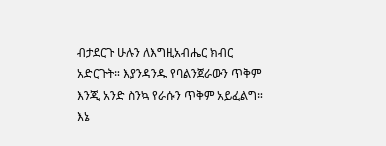ብታደርጉ ሁሉን ለእግዚአብሔር ክብር አድርጉት። እያንዳንዱ የባልንጀራውን ጥቅም እንጂ አንድ ስንኳ የራሱን ጥቅም አይፈልግ።
እኔ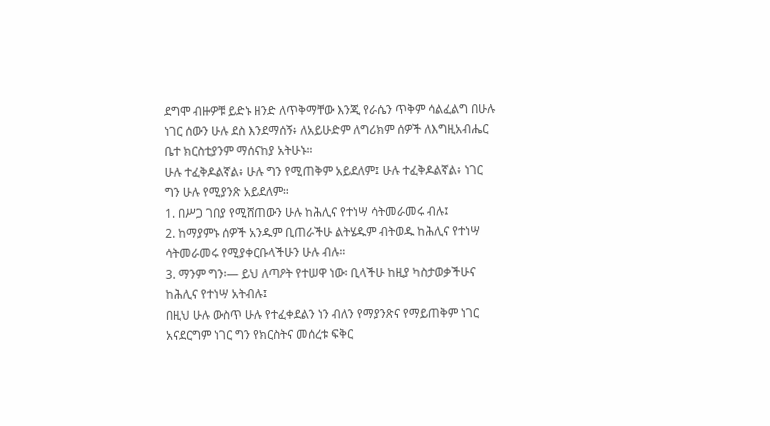ደግሞ ብዙዎቹ ይድኑ ዘንድ ለጥቅማቸው እንጂ የራሴን ጥቅም ሳልፈልግ በሁሉ ነገር ሰውን ሁሉ ደስ እንደማሰኝ፥ ለአይሁድም ለግሪክም ሰዎች ለእግዚአብሔር ቤተ ክርስቲያንም ማሰናከያ አትሁኑ።
ሁሉ ተፈቅዶልኛል፥ ሁሉ ግን የሚጠቅም አይደለም፤ ሁሉ ተፈቅዶልኛል፥ ነገር ግን ሁሉ የሚያንጽ አይደለም።
1. በሥጋ ገበያ የሚሸጠውን ሁሉ ከሕሊና የተነሣ ሳትመራመሩ ብሉ፤
2. ከማያምኑ ሰዎች አንዱም ቢጠራችሁ ልትሄዱም ብትወዱ ከሕሊና የተነሣ ሳትመራመሩ የሚያቀርቡላችሁን ሁሉ ብሉ።
3. ማንም ግን፡— ይህ ለጣዖት የተሠዋ ነው፡ ቢላችሁ ከዚያ ካስታወቃችሁና ከሕሊና የተነሣ አትብሉ፤
በዚህ ሁሉ ውስጥ ሁሉ የተፈቀደልን ነን ብለን የማያንጽና የማይጠቅም ነገር አናደርግም ነገር ግን የክርስትና መሰረቱ ፍቅር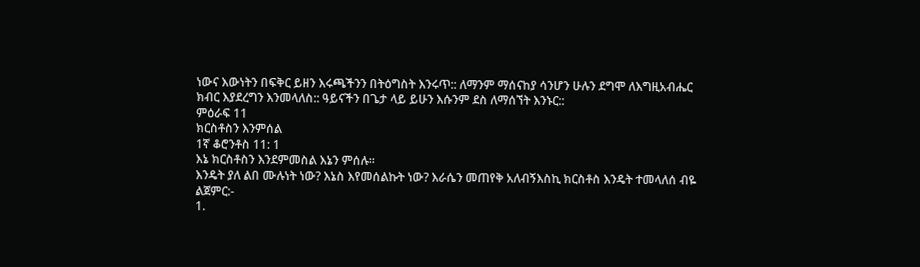ነውና እውነትን በፍቅር ይዘን እሩጫችንን በትዕግስት እንሩጥ:: ለማንም ማሰናከያ ሳንሆን ሁሉን ደግሞ ለእግዚአብሔር ክብር እያደረግን እንመላለስ:: ዓይናችን በጌታ ላይ ይሁን እሱንም ደስ ለማሰኘት እንኑር::
ምዕራፍ 11
ክርስቶስን እንምሰል
1ኛ ቆሮንቶስ 11: 1
እኔ ክርስቶስን እንደምመስል እኔን ምሰሉ።
እንዴት ያለ ልበ ሙሉነት ነው? እኔስ እየመሰልኩት ነው? እራሴን መጠየቅ አለብኝእስኪ ክርስቶስ እንዴት ተመላለሰ ብዬ ልጀምር:-
1.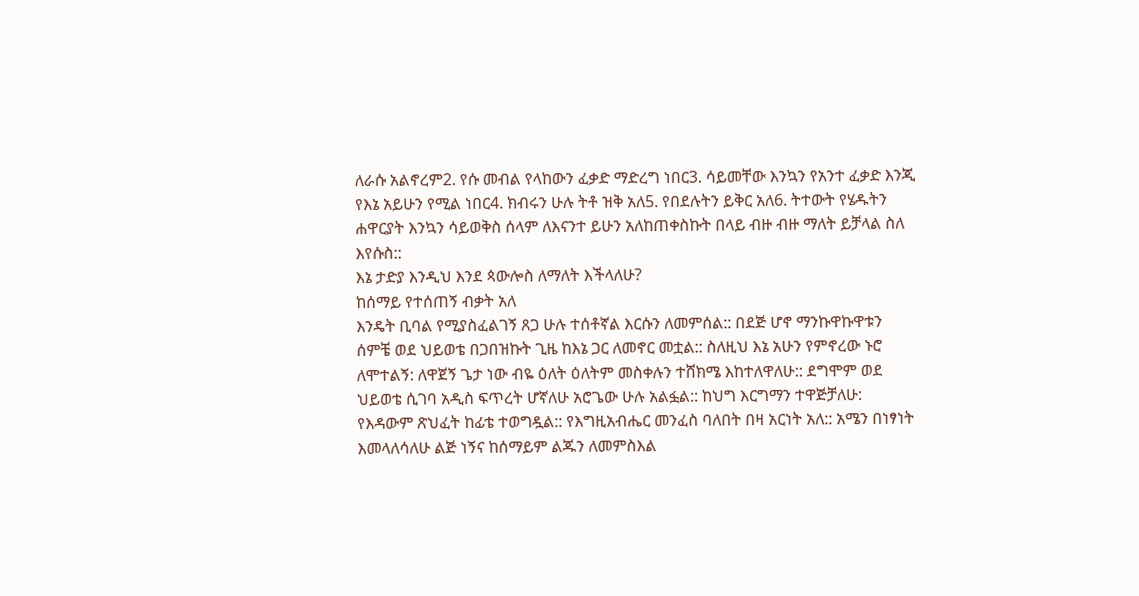ለራሱ አልኖረም2. የሱ መብል የላከውን ፈቃድ ማድረግ ነበር3. ሳይመቸው እንኳን የአንተ ፈቃድ እንጂ የእኔ አይሁን የሚል ነበር4. ክብሩን ሁሉ ትቶ ዝቅ አለ5. የበደሉትን ይቅር አለ6. ትተውት የሄዱትን ሐዋርያት እንኳን ሳይወቅስ ሰላም ለእናንተ ይሁን አለከጠቀስኩት በላይ ብዙ ብዙ ማለት ይቻላል ስለ እየሱስ::
እኔ ታድያ እንዲህ እንደ ጳውሎስ ለማለት እችላለሁ?
ከሰማይ የተሰጠኝ ብቃት አለ
እንዴት ቢባል የሚያስፈልገኝ ጸጋ ሁሉ ተሰቶኛል እርሱን ለመምሰል:: በደጅ ሆኖ ማንኩዋኩዋቱን ሰምቼ ወደ ህይወቴ በጋበዝኩት ጊዜ ከእኔ ጋር ለመኖር መቷል:: ስለዚህ እኔ አሁን የምኖረው ኑሮ ለሞተልኝ: ለዋጀኝ ጌታ ነው ብዬ ዕለት ዕለትም መስቀሉን ተሸክሜ እከተለዋለሁ:: ደግሞም ወደ ህይወቴ ሲገባ አዲስ ፍጥረት ሆኛለሁ አሮጌው ሁሉ አልፏል:: ከህግ እርግማን ተዋጅቻለሁ: የእዳውም ጽህፈት ከፊቴ ተወግዷል:: የእግዚአብሔር መንፈስ ባለበት በዛ አርነት አለ:: አሜን በነፃነት እመላለሳለሁ ልጅ ነኝና ከሰማይም ልጁን ለመምስእል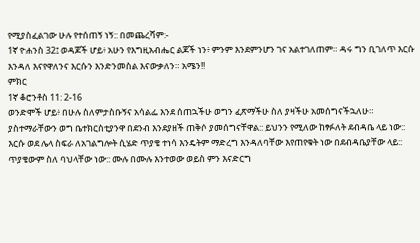የሚያስፈልገው ሁሉ የተሰጠኝ ነኝ:: በመጨረሻም:-
1ኛ ዮሐንስ 32፤ ወዳጆች ሆይ፥ አሁን የእግዚአብሔር ልጆች ነን፥ ምንም እንደምንሆን ገና አልተገለጠም። ዳሩ ግን ቢገለጥ እርሱ እንዳለ እናየዋለንና እርሱን እንድንመስል እናውቃለን። አሜን!!
ምክር
1ኛ ቆሮንቶስ 11: 2-16
ወንድሞች ሆይ፥ በሁሉ ስለምታስቡኝና አሳልፌ እንደ ሰጠኋችሁ ወግን ፈጽማችሁ ስለ ያዛችሁ አመሰግናችኋለሁ።
ያስተማራቸውን ወግ ቤተክርስቲያንዋ በደንብ እንደያዘች ጠቅሶ ያመሰግናቸዋል:: ይህንን የሚለው ከፃፉለት ደብዳቤ ላይ ነው:: እርሱ ወደ ሌላ ስፍራ ለአገልግሎት ሲሄድ ጥያቄ ተነሳ እንዴትም ማድረግ እንዳለባቸው እየጠየቁት ነው በደብዳቤያቸው ላይ:: ጥያቄውም ስለ ባህላቸው ነው:: ሙሉ በሙሉ እንተወው ወይስ ምን እናድርግ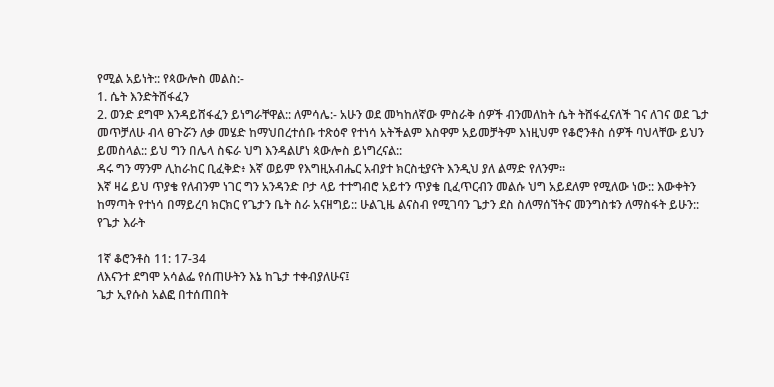የሚል አይነት:: የጳውሎስ መልስ:-
1. ሴት እንድትሸፋፈን
2. ወንድ ደግሞ እንዳይሸፋፈን ይነግራቸዋል:: ለምሳሌ:- አሁን ወደ መካከለኛው ምስራቅ ሰዎች ብንመለከት ሴት ትሸፋፈናለች ገና ለገና ወደ ጌታ መጥቻለሁ ብላ ፀጉሯን ለቃ መሄድ ከማህበረተሰቡ ተጽዕኖ የተነሳ አትችልም እስዋም አይመቻትም እነዚህም የቆሮንቶስ ሰዎች ባህላቸው ይህን ይመስላል:: ይህ ግን በሌላ ስፍራ ህግ እንዳልሆነ ጳውሎስ ይነግረናል::
ዳሩ ግን ማንም ሊከራከር ቢፈቅድ፥ እኛ ወይም የእግዚአብሔር አብያተ ክርስቲያናት እንዲህ ያለ ልማድ የለንም።
እኛ ዛሬ ይህ ጥያቄ የለብንም ነገር ግን አንዳንድ ቦታ ላይ ተተግብሮ አይተን ጥያቄ ቢፈጥርብን መልሱ ህግ አይደለም የሚለው ነው:: እውቀትን ከማጣት የተነሳ በማይረባ ክርክር የጌታን ቤት ስራ አናዘግይ:: ሁልጊዜ ልናስብ የሚገባን ጌታን ደስ ስለማሰኘትና መንግስቱን ለማስፋት ይሁን::
የጌታ እራት

1ኛ ቆሮንቶስ 11: 17-34
ለእናንተ ደግሞ አሳልፌ የሰጠሁትን እኔ ከጌታ ተቀብያለሁና፤
ጌታ ኢየሱስ አልፎ በተሰጠበት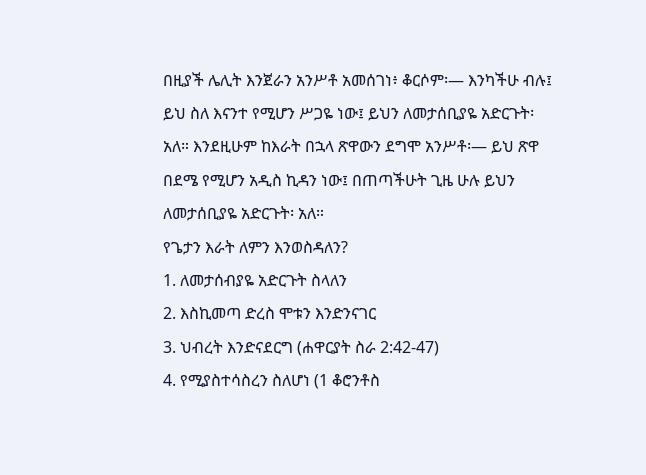በዚያች ሌሊት እንጀራን አንሥቶ አመሰገነ፥ ቆርሶም፡— እንካችሁ ብሉ፤ ይህ ስለ እናንተ የሚሆን ሥጋዬ ነው፤ ይህን ለመታሰቢያዬ አድርጉት፡ አለ። እንደዚሁም ከእራት በኋላ ጽዋውን ደግሞ አንሥቶ፡— ይህ ጽዋ በደሜ የሚሆን አዲስ ኪዳን ነው፤ በጠጣችሁት ጊዜ ሁሉ ይህን ለመታሰቢያዬ አድርጉት፡ አለ።
የጌታን እራት ለምን እንወስዳለን?
1. ለመታሰብያዬ አድርጉት ስላለን
2. እስኪመጣ ድረስ ሞቱን እንድንናገር
3. ህብረት እንድናደርግ (ሐዋርያት ስራ 2:42-47)
4. የሚያስተሳስረን ስለሆነ (1 ቆሮንቶስ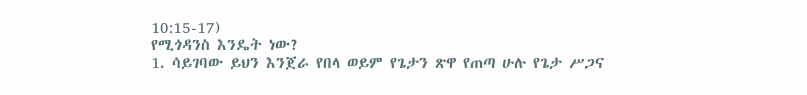10:15-17)
የሚጎዳንስ እንዴት ነው?
1. ሳይገባው ይህን እንጀራ የበላ ወይም የጌታን ጽዋ የጠጣ ሁሉ የጌታ ሥጋና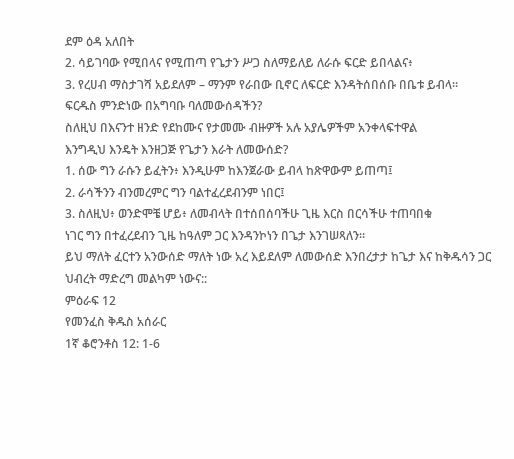ደም ዕዳ አለበት
2. ሳይገባው የሚበላና የሚጠጣ የጌታን ሥጋ ስለማይለይ ለራሱ ፍርድ ይበላልና፥
3. የረሀብ ማስታገሻ አይደለም – ማንም የራበው ቢኖር ለፍርድ እንዳትሰበሰቡ በቤቱ ይብላ።
ፍርዱስ ምንድነው በአግባቡ ባለመውሰዳችን?
ስለዚህ በእናንተ ዘንድ የደከሙና የታመሙ ብዙዎች አሉ አያሌዎችም አንቀላፍተዋል
እንግዲህ እንዴት እንዘጋጅ የጌታን እራት ለመውሰድ?
1. ሰው ግን ራሱን ይፈትን፥ እንዲሁም ከእንጀራው ይብላ ከጽዋውም ይጠጣ፤
2. ራሳችንን ብንመረምር ግን ባልተፈረደብንም ነበር፤
3. ስለዚህ፥ ወንድሞቼ ሆይ፥ ለመብላት በተሰበሰባችሁ ጊዜ እርስ በርሳችሁ ተጠባበቁ
ነገር ግን በተፈረደብን ጊዜ ከዓለም ጋር እንዳንኮነን በጌታ እንገሠጻለን።
ይህ ማለት ፈርተን አንውሰድ ማለት ነው አረ እይደለም ለመውሰድ እንበረታታ ከጌታ እና ከቅዱሳን ጋር ህብረት ማድረግ መልካም ነውና::
ምዕራፍ 12
የመንፈስ ቅዱስ አሰራር
1ኛ ቆሮንቶስ 12: 1-6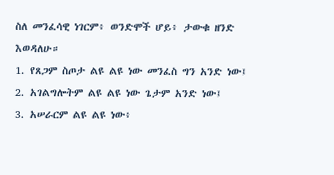ስለ መንፈሳዊ ነገርም፥ ወንድሞች ሆይ፥ ታውቁ ዘንድ እወዳለሁ።
1. የጸጋም ስጦታ ልዩ ልዩ ነው መንፈስ ግን አንድ ነው፤
2. አገልግሎትም ልዩ ልዩ ነው ጌታም አንድ ነው፤
3. አሠራርም ልዩ ልዩ ነው፥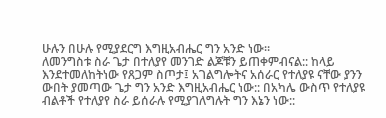ሁሉን በሁሉ የሚያደርግ እግዚአብሔር ግን አንድ ነው።
ለመንግስቱ ስራ ጌታ በተለያየ መንገድ ልጆቹን ይጠቀምብናል:: ከላይ እንደተመለከትነው የጸጋም ስጦታ፤ አገልግሎትና አሰራር የተለያዩ ናቸው ያንን ውበት ያመጣው ጌታ ግን አንድ እግዚአብሔር ነው:: በአካሌ ውስጥ የተለያዩ ብልቶች የተለያየ ስራ ይሰራሉ የሚያገለግሉት ግን እኔን ነው::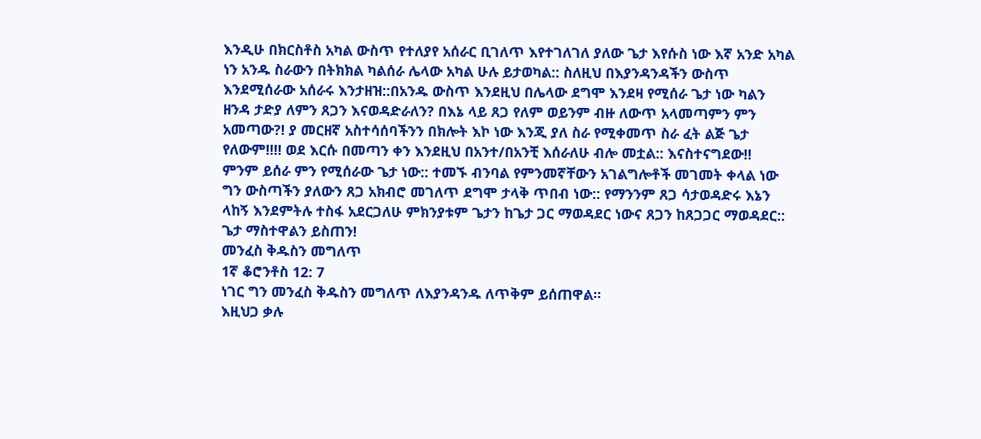እንዲሁ በክርስቶስ አካል ውስጥ የተለያየ አሰራር ቢገለጥ እየተገለገለ ያለው ጌታ እየሱስ ነው እኛ አንድ አካል ነን አንዱ ስራውን በትክክል ካልሰራ ሌላው አካል ሁሉ ይታወካል:: ስለዚህ በእያንዳንዳችን ውስጥ እንደሚሰራው አሰራሩ እንታዘዝ::በአንዱ ውስጥ እንደዚህ በሌላው ደግሞ እንደዛ የሚሰራ ጌታ ነው ካልን ዘንዳ ታድያ ለምን ጸጋን እናወዳድራለን? በእኔ ላይ ጸጋ የለም ወይንም ብዙ ለውጥ አላመጣምን ምን አመጣው?! ያ መርዘኛ አስተሳሰባችንን በክሎት እኮ ነው እንጂ ያለ ስራ የሚቀመጥ ስራ ፈት ልጅ ጌታ የለውም!!!! ወደ እርሱ በመጣን ቀን እንደዚህ በአንተ/በአንቺ እሰራለሁ ብሎ መቷል:: እናስተናግደው!!
ምንም ይሰራ ምን የሚሰራው ጌታ ነው:: ተመኙ ብንባል የምንመኛቸውን አገልግሎቶች መገመት ቀላል ነው ግን ውስጣችን ያለውን ጸጋ አክብሮ መገለጥ ደግሞ ታላቅ ጥበብ ነው:: የማንንም ጸጋ ሳታወዳድሩ እኔን ላከኝ እንደምትሉ ተስፋ አደርጋለሁ ምክንያቱም ጌታን ከጌታ ጋር ማወዳደር ነውና ጸጋን ከጸጋጋር ማወዳደር:: ጌታ ማስተዋልን ይስጠን!
መንፈስ ቅዱስን መግለጥ
1ኛ ቆሮንቶስ 12: 7
ነገር ግን መንፈስ ቅዱስን መግለጥ ለእያንዳንዱ ለጥቅም ይሰጠዋል።
እዚህጋ ቃሉ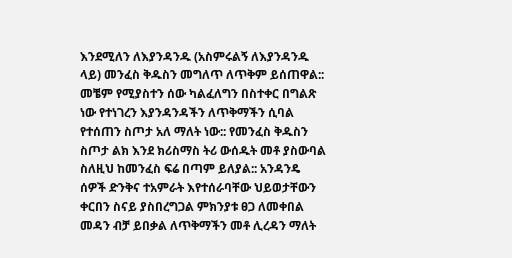እንደሚለን ለእያንዳንዱ (አስምሩልኝ ለእያንዳንዱ ላይ) መንፈስ ቅዱስን መግለጥ ለጥቅም ይሰጠዋል:: መቼም የሚያስተን ሰው ካልፈለግን በስተቀር በግልጽ ነው የተነገረን እያንዳንዳችን ለጥቅማችን ሲባል የተሰጠን ስጦታ አለ ማለት ነው:: የመንፈስ ቅዱስን ስጦታ ልክ እንደ ክሪስማስ ትሪ ውሰዱት መቶ ያስውባል ስለዚህ ከመንፈስ ፍሬ በጣም ይለያል:: አንዳንዴ ሰዎች ድንቅና ተአምራት እየተሰራባቸው ህይወታቸውን ቀርበን ስናይ ያስበረግጋል ምክንያቱ ፀጋ ለመቀበል መዳን ብቻ ይበቃል ለጥቅማችን መቶ ሊረዳን ማለት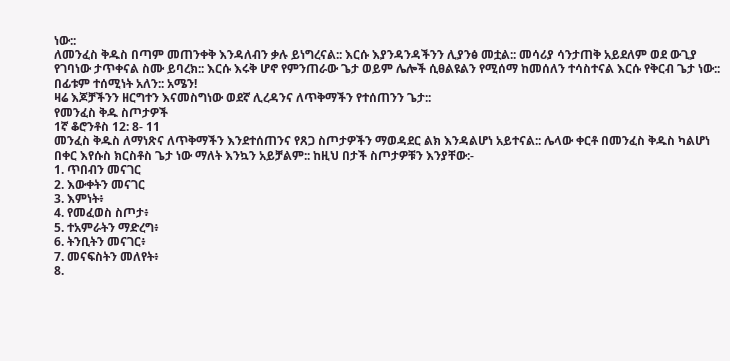ነው::
ለመንፈስ ቅዱስ በጣም መጠንቀቅ እንዳለብን ቃሉ ይነግረናል:: እርሱ እያንዳንዳችንን ሊያንፅ መቷል:: መሳሪያ ሳንታጠቅ አይደለም ወደ ውጊያ የገባነው ታጥቀናል ስሙ ይባረክ:: እርሱ እሩቅ ሆኖ የምንጠራው ጌታ ወይም ሌሎች ሲፀልዩልን የሚሰማ ከመሰለን ተሳስተናል እርሱ የቅርብ ጌታ ነው:: በፊቱም ተሰሚነት አለን:: አሜን!
ዛሬ እጆቻችንን ዘርግተን እናመስግነው ወደኛ ሊረዳንና ለጥቅማችን የተሰጠንን ጌታ::
የመንፈስ ቅዱ ስጦታዎች
1ኛ ቆሮንቶስ 12: 8- 11
መንፈስ ቅዱስ ለማነጽና ለጥቅማችን እንደተሰጠንና የጸጋ ስጦታዎችን ማወዳደር ልክ እንዳልሆነ አይተናል:: ሌላው ቀርቶ በመንፈስ ቅዱስ ካልሆነ በቀር እየሱስ ክርስቶስ ጌታ ነው ማለት እንኳን አይቻልም:: ከዚህ በታች ስጦታዎቹን እንያቸው:-
1. ጥበብን መናገር
2. እውቀትን መናገር
3. እምነት፥
4. የመፈወስ ስጦታ፥
5. ተአምራትን ማድረግ፥
6. ትንቢትን መናገር፥
7. መናፍስትን መለየት፥
8.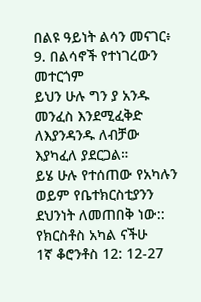በልዩ ዓይነት ልሳን መናገር፥
9. በልሳኖች የተነገረውን መተርጎም
ይህን ሁሉ ግን ያ አንዱ መንፈስ እንደሚፈቅድ ለእያንዳንዱ ለብቻው እያካፈለ ያደርጋል።
ይሄ ሁሉ የተሰጠው የአካሉን ወይም የቤተክርስቲያንን ደህንነት ለመጠበቅ ነው::
የክርስቶስ አካል ናችሁ
1ኛ ቆሮንቶስ 12: 12-27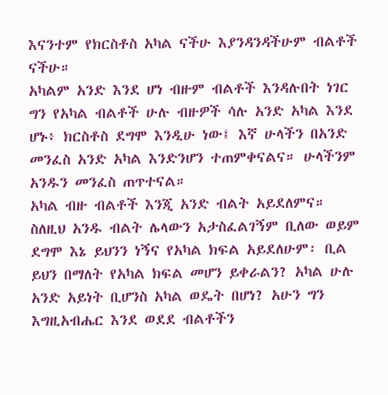እናንተም የክርስቶስ አካል ናችሁ እያንዳንዳችሁም ብልቶች ናችሁ።
አካልም አንድ እንደ ሆነ ብዙም ብልቶች እንዳሉበት ነገር ግን የአካል ብልቶች ሁሉ ብዙዎች ሳሉ አንድ አካል እንደ ሆኑ፥ ክርስቶስ ደግሞ እንዲሁ ነው፤ እኛ ሁላችን በአንድ መንፈስ አንድ አካል እንድንሆን ተጠምቀናልና። ሁላችንም አንዱን መንፈስ ጠጥተናል።
አካል ብዙ ብልቶች እንጂ አንድ ብልት አይደለምና።
ስለዚህ አንዱ ብልት ሌላውን አታስፈልገኝም ቢለው ወይም ደግሞ እኔ ይህንን ነኝና የአካል ክፍል አይደለሁም፡ ቢል ይህን በማለት የአካል ክፍል መሆን ይቀራልን? አካል ሁሉ አንድ አይነት ቢሆንስ አካል ወዴት በሆነ? አሁን ግን እግዚአብሔር እንደ ወደደ ብልቶችን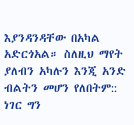እያንዳንዳቸው በአካል አድርጎአል። ስለዚህ ማየት ያለብን አካሉን እንጂ አንድ ብልትን መሆን የለበትም::
ነገር ግን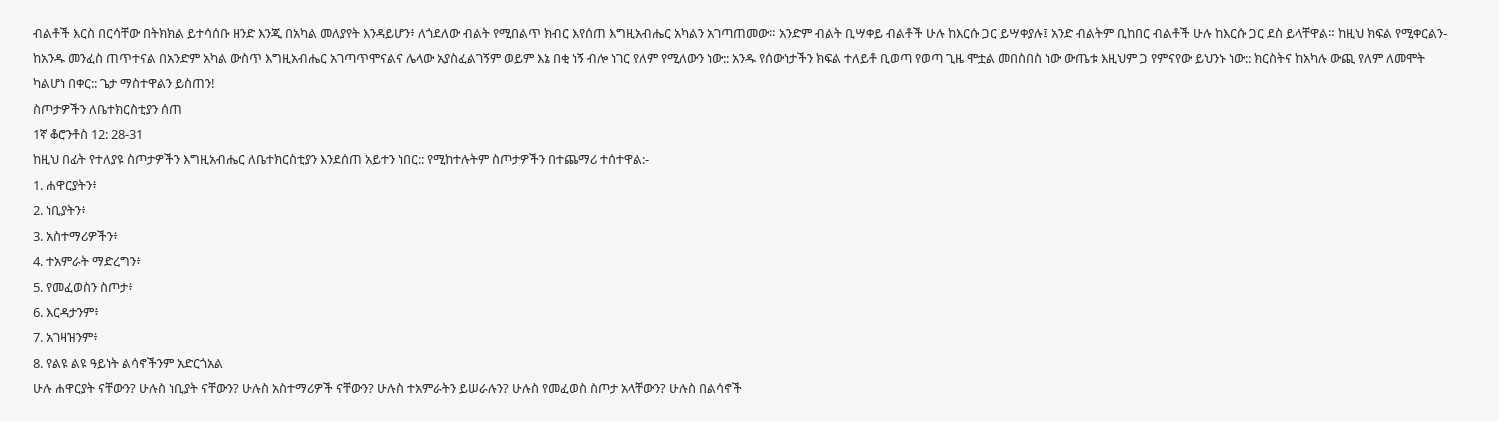ብልቶች እርስ በርሳቸው በትክክል ይተሳሰቡ ዘንድ እንጂ በአካል መለያየት እንዳይሆን፥ ለጎደለው ብልት የሚበልጥ ክብር እየሰጠ እግዚአብሔር አካልን አገጣጠመው። አንድም ብልት ቢሣቀይ ብልቶች ሁሉ ከእርሱ ጋር ይሣቀያሉ፤ አንድ ብልትም ቢከበር ብልቶች ሁሉ ከእርሱ ጋር ደስ ይላቸዋል። ከዚህ ክፍል የሚቀርልን- ከአንዱ መንፈስ ጠጥተናል በአንድም አካል ውስጥ እግዚአብሔር አገጣጥሞናልና ሌላው አያስፈልገኝም ወይም እኔ በቂ ነኝ ብሎ ነገር የለም የሚለውን ነው:: አንዱ የሰውነታችን ክፍል ተለይቶ ቢወጣ የወጣ ጊዜ ሞቷል መበስበስ ነው ውጤቱ እዚህም ጋ የምናየው ይህንኑ ነው:: ክርስትና ከአካሉ ውጪ የለም ለመሞት ካልሆነ በቀር:: ጌታ ማስተዋልን ይስጠን!
ስጦታዎችን ለቤተክርስቲያን ሰጠ
1ኛ ቆሮንቶስ 12: 28-31
ከዚህ በፊት የተለያዩ ስጦታዎችን እግዚአብሔር ለቤተክርስቲያን እንደሰጠ አይተን ነበር:: የሚከተሉትም ስጦታዎችን በተጨማሪ ተሰተዋል:-
1. ሐዋርያትን፥
2. ነቢያትን፥
3. አስተማሪዎችን፥
4. ተአምራት ማድረግን፥
5. የመፈወስን ስጦታ፥
6. እርዳታንም፥
7. አገዛዝንም፥
8. የልዩ ልዩ ዓይነት ልሳኖችንም አድርጎአል
ሁሉ ሐዋርያት ናቸውን? ሁሉስ ነቢያት ናቸውን? ሁሉስ አስተማሪዎች ናቸውን? ሁሉስ ተአምራትን ይሠራሉን? ሁሉስ የመፈወስ ስጦታ አላቸውን? ሁሉስ በልሳኖች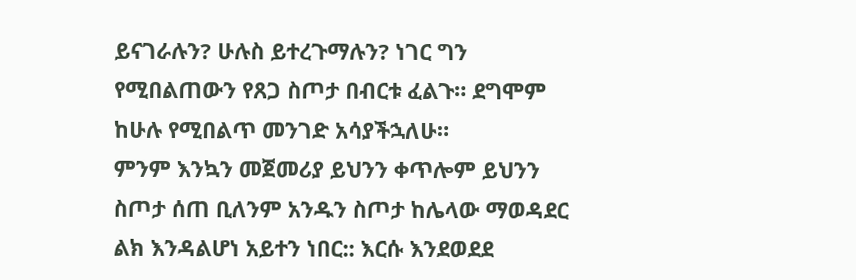ይናገራሉን? ሁሉስ ይተረጉማሉን? ነገር ግን የሚበልጠውን የጸጋ ስጦታ በብርቱ ፈልጉ። ደግሞም ከሁሉ የሚበልጥ መንገድ አሳያችኋለሁ።
ምንም እንኳን መጀመሪያ ይህንን ቀጥሎም ይህንን ስጦታ ሰጠ ቢለንም አንዱን ስጦታ ከሌላው ማወዳደር ልክ እንዳልሆነ አይተን ነበር:: እርሱ እንደወደደ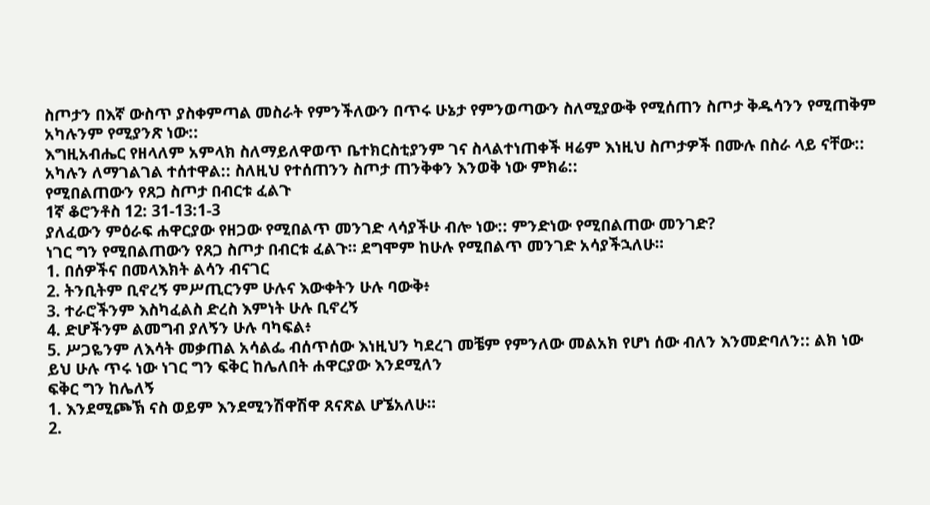ስጦታን በእኛ ውስጥ ያስቀምጣል መስራት የምንችለውን በጥሩ ሁኔታ የምንወጣውን ስለሚያውቅ የሚሰጠን ስጦታ ቅዱሳንን የሚጠቅም አካሉንም የሚያንጽ ነው::
እግዚአብሔር የዘላለም አምላክ ስለማይለዋወጥ ቤተክርስቲያንም ገና ስላልተነጠቀች ዛሬም እነዚህ ስጦታዎች በሙሉ በስራ ላይ ናቸው:: አካሉን ለማገልገል ተሰተዋል:: ስለዚህ የተሰጠንን ስጦታ ጠንቅቀን እንወቅ ነው ምክሬ::
የሚበልጠውን የጸጋ ስጦታ በብርቱ ፈልጉ
1ኛ ቆሮንቶስ 12: 31-13:1-3
ያለፈውን ምዕራፍ ሐዋርያው የዘጋው የሚበልጥ መንገድ ላሳያችሁ ብሎ ነው:: ምንድነው የሚበልጠው መንገድ?
ነገር ግን የሚበልጠውን የጸጋ ስጦታ በብርቱ ፈልጉ። ደግሞም ከሁሉ የሚበልጥ መንገድ አሳያችኋለሁ።
1. በሰዎችና በመላእክት ልሳን ብናገር
2. ትንቢትም ቢኖረኝ ምሥጢርንም ሁሉና እውቀትን ሁሉ ባውቅ፥
3. ተራሮችንም እስካፈልስ ድረስ እምነት ሁሉ ቢኖረኝ
4. ድሆችንም ልመግብ ያለኝን ሁሉ ባካፍል፥
5. ሥጋዬንም ለእሳት መቃጠል አሳልፌ ብሰጥሰው እነዚህን ካደረገ መቼም የምንለው መልአክ የሆነ ሰው ብለን እንመድባለን:: ልክ ነው ይህ ሁሉ ጥሩ ነው ነገር ግን ፍቅር ከሌለበት ሐዋርያው እንደሚለን
ፍቅር ግን ከሌለኝ
1. እንደሚጮኽ ናስ ወይም እንደሚንሽዋሽዋ ጸናጽል ሆኜአለሁ።
2.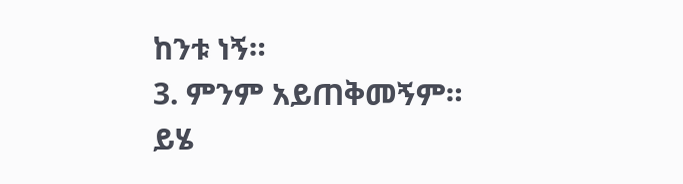ከንቱ ነኝ።
3. ምንም አይጠቅመኝም።
ይሄ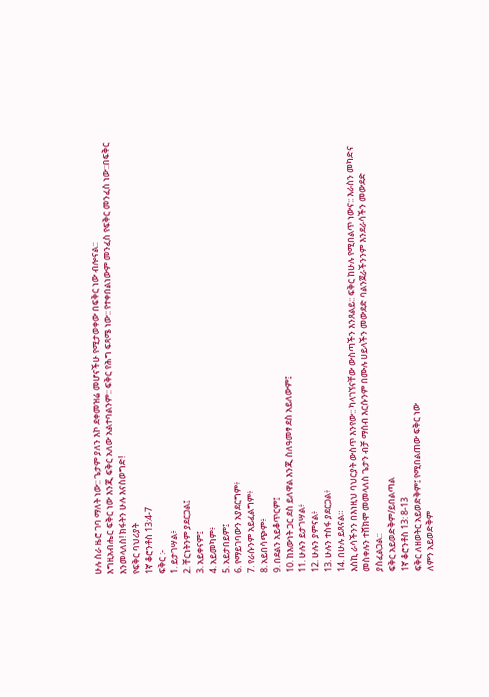ሁሉ ስራ ዜሮ ገባ ማለት ነው:: ጌታም ያለን እኮ ደቀመዝሬ መሆናችሁ የሚታወቀው በፍቅር ነው ብሎናል::
እግዚአብሔር ፍቅር ነው እንጂ ፍቅር አለው አልተባልንም:: ፍቅር የሕግ ፍጻሜ ነው:: የተቀበልነውም መንፈስ የፍቅር መንፈስ ነው::በፍቅር እንመላለስ! ክፋትን ሁሉ እናስወግድ!
የፍቅር ባህሪያት
1ኛ ቆሮንቶስ 13:4-7
ፍቅር :-
1. ይታገሣል፥
2. ቸርነትንም ያደርጋል፤
3. አይቀናም፤
4. አይመካም፥
5. አይታበይም፤
6. የማይገባውን አያደርግም፥
7. የራሱንም አይፈልግም፥
8. አይበሳጭም፥
9. በደልን አይቆጥርም፤
10. ከእውነት ጋር ደስ ይለዋል እንጂ ስለዓመፃ ደስ አይለውም፤
11. ሁሉን ይታገሣል፥
12. ሁሉን ያምናል፥
13. ሁሉን ተስፋ ያደርጋል፥
14. በሁሉ ይጸናል።
እስኪ ራሳችንን በእነዚህ ባህርያት ውስጥ እንየው:: ካላገኘናቸው ውስጣችን እንጸልይ:: ፍቅር ከሁሉ የሚበልጥ ነውና:: እራስን መካድና መስቀሉን ተሸክሞ መመላለስ ጌታን ብቻ ማሰብ እርሱንም በሙሉ ሀይላችን መውደድ ባልንጀራችንንም እንደራሳችን መውደድ ያስፈልጋል::
ፍቅር አይወድቅም/ይበልጣል
1ኛ ቆሮንቶስ 13: 8-13
ፍቅር ለዘወትር አይወድቅም፤ የሚበልጠው ፍቅር ነው
ለምን አይወድቅም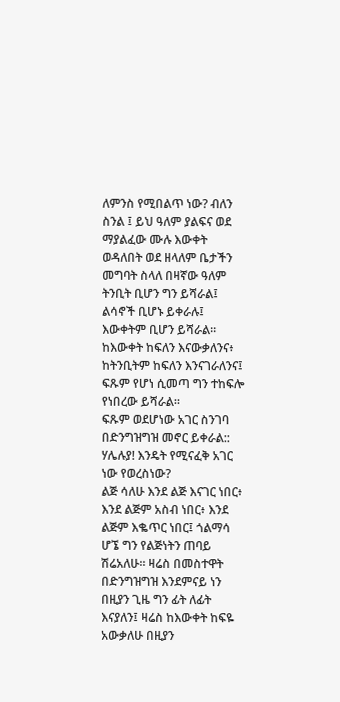ለምንስ የሚበልጥ ነው? ብለን ስንል ፤ ይህ ዓለም ያልፍና ወደ ማያልፈው ሙሉ እውቀት ወዳለበት ወደ ዘላለም ቤታችን መግባት ስላለ በዛኛው ዓለም
ትንቢት ቢሆን ግን ይሻራል፤ ልሳኖች ቢሆኑ ይቀራሉ፤ እውቀትም ቢሆን ይሻራል። ከእውቀት ከፍለን እናውቃለንና፥ ከትንቢትም ከፍለን እንናገራለንና፤ ፍጹም የሆነ ሲመጣ ግን ተከፍሎ የነበረው ይሻራል።
ፍጹም ወደሆነው አገር ስንገባ በድንግዝግዝ መኖር ይቀራል:: ሃሌሉያ! እንዴት የሚናፈቅ አገር ነው የወረስነው?
ልጅ ሳለሁ እንደ ልጅ እናገር ነበር፥ እንደ ልጅም አስብ ነበር፥ እንደ ልጅም እቈጥር ነበር፤ ጎልማሳ ሆኜ ግን የልጅነትን ጠባይ ሽሬአለሁ። ዛሬስ በመስተዋት በድንግዝግዝ እንደምናይ ነን በዚያን ጊዜ ግን ፊት ለፊት እናያለን፤ ዛሬስ ከእውቀት ከፍዬ አውቃለሁ በዚያን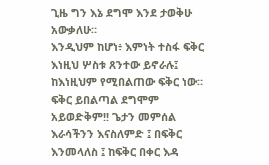ጊዜ ግን እኔ ደግሞ እንደ ታወቅሁ አውቃለሁ።
እንዲህም ከሆነ፥ እምነት ተስፋ ፍቅር እነዚህ ሦስቱ ጸንተው ይኖራሉ፤ ከእነዚህም የሚበልጠው ፍቅር ነው። ፍቅር ይበልጣል ደግሞም አይወድቅም!! ጌታን መምሰል እራሳችንን እናስለምድ ፤ በፍቅር እንመላለስ ፤ ከፍቅር በቀር እዳ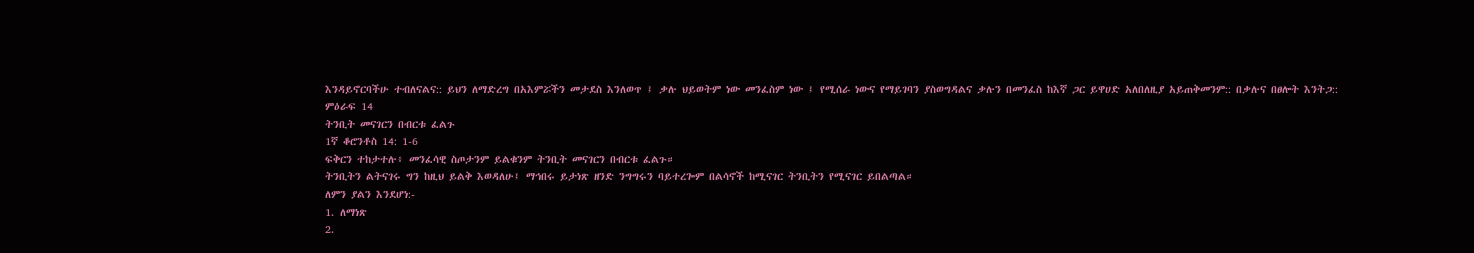እንዳይኖርባችሁ ተብለናልና:: ይህን ለማድረግ በአእምሯችን መታደስ እንለወጥ ፤ ቃሉ ህይወትም ነው መንፈስም ነው ፤ የሚሰራ ነውና የማይገባን ያስወግዳልና ቃሉን በመንፈስ ከእኛ ጋር ይዋሀድ አለበለዚያ አይጠቅመንም:: በቃሉና በፀሎት እንትጋ::
ምዕራፍ 14
ትንቢት መናገርን በብርቱ ፈልጉ
1ኛ ቆሮንቶስ 14: 1-6
ፍቅርን ተከታተሉ፥ መንፈሳዊ ስጦታንም ይልቁንም ትንቢት መናገርን በብርቱ ፈልጉ።
ትንቢትን ልትናገሩ ግን ከዚህ ይልቅ እወዳለሁ፤ ማኅበሩ ይታነጽ ዘንድ ንግግሩን ባይተረጐም በልሳኖች ከሚናገር ትንቢትን የሚናገር ይበልጣል።
ለምን ያልን እንደሆነ:-
1. ለማነጽ
2.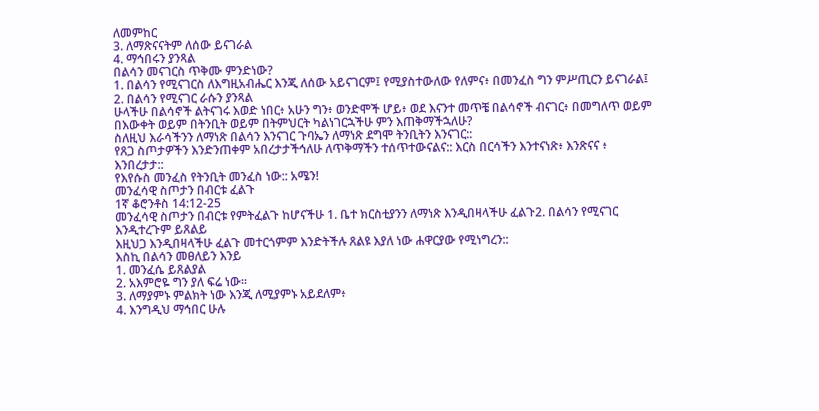ለመምከር
3. ለማጽናናትም ለሰው ይናገራል
4. ማኅበሩን ያንጻል
በልሳን መናገርስ ጥቅሙ ምንድነው?
1. በልሳን የሚናገርስ ለእግዚአብሔር እንጂ ለሰው አይናገርም፤ የሚያስተውለው የለምና፥ በመንፈስ ግን ምሥጢርን ይናገራል፤
2. በልሳን የሚናገር ራሱን ያንጻል
ሁላችሁ በልሳኖች ልትናገሩ እወድ ነበር፥ አሁን ግን፥ ወንድሞች ሆይ፥ ወደ እናንተ መጥቼ በልሳኖች ብናገር፥ በመግለጥ ወይም በእውቀት ወይም በትንቢት ወይም በትምህርት ካልነገርኋችሁ ምን እጠቅማችኋለሁ?
ስለዚህ እራሳችንን ለማነጽ በልሳን እንናገር ጉባኤን ለማነጽ ደግሞ ትንቢትን እንናገር::
የጸጋ ስጦታዎችን እንድንጠቀም አበረታታችኅለሁ ለጥቅማችን ተሰጥተውናልና:: እርስ በርሳችን እንተናነጽ፥ እንጽናና ፥ እንበረታታ::
የእየሱስ መንፈስ የትንቢት መንፈስ ነው:: አሜን!
መንፈሳዊ ስጦታን በብርቱ ፈልጉ
1ኛ ቆሮንቶስ 14:12-25
መንፈሳዊ ስጦታን በብርቱ የምትፈልጉ ከሆናችሁ 1. ቤተ ክርስቲያንን ለማነጽ እንዲበዛላችሁ ፈልጉ2. በልሳን የሚናገር እንዲተረጉም ይጸልይ
እዚህጋ እንዲበዛላችሁ ፈልጉ መተርጎምም እንድትችሉ ጸልዩ እያለ ነው ሐዋርያው የሚነግረን::
እስኪ በልሳን መፀለይን እንይ
1. መንፈሴ ይጸልያል
2. አእምሮዬ ግን ያለ ፍሬ ነው።
3. ለማያምኑ ምልክት ነው እንጂ ለሚያምኑ አይደለም፥
4. እንግዲህ ማኅበር ሁሉ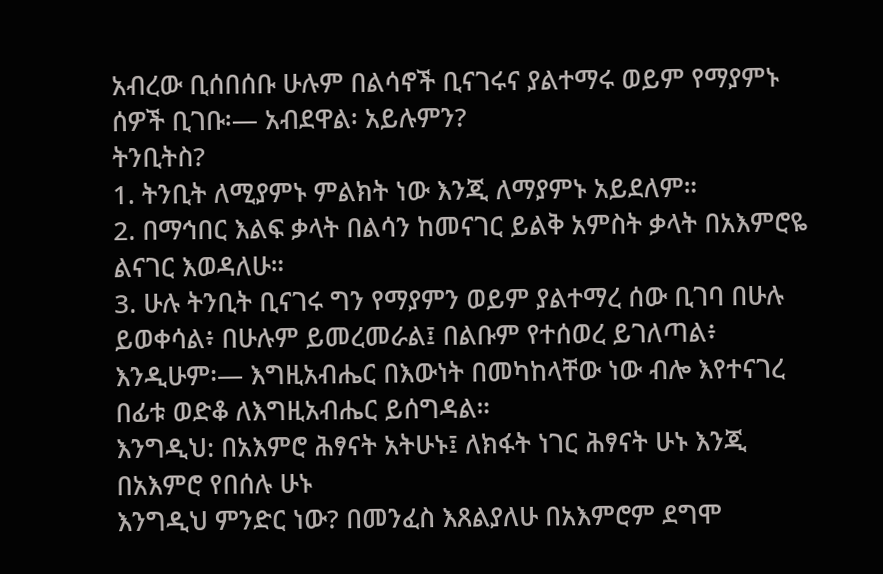አብረው ቢሰበሰቡ ሁሉም በልሳኖች ቢናገሩና ያልተማሩ ወይም የማያምኑ ሰዎች ቢገቡ፡— አብደዋል፡ አይሉምን?
ትንቢትስ?
1. ትንቢት ለሚያምኑ ምልክት ነው እንጂ ለማያምኑ አይደለም።
2. በማኅበር እልፍ ቃላት በልሳን ከመናገር ይልቅ አምስት ቃላት በአእምሮዬ ልናገር እወዳለሁ።
3. ሁሉ ትንቢት ቢናገሩ ግን የማያምን ወይም ያልተማረ ሰው ቢገባ በሁሉ ይወቀሳል፥ በሁሉም ይመረመራል፤ በልቡም የተሰወረ ይገለጣል፥ እንዲሁም፡— እግዚአብሔር በእውነት በመካከላቸው ነው ብሎ እየተናገረ በፊቱ ወድቆ ለእግዚአብሔር ይሰግዳል።
እንግዲህ: በአእምሮ ሕፃናት አትሁኑ፤ ለክፋት ነገር ሕፃናት ሁኑ እንጂ በአእምሮ የበሰሉ ሁኑ
እንግዲህ ምንድር ነው? በመንፈስ እጸልያለሁ በአእምሮም ደግሞ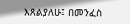እጸልያለሁ፤ በመንፈስ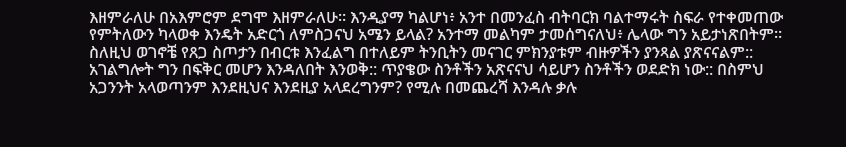እዘምራለሁ በአእምሮም ደግሞ እዘምራለሁ። እንዲያማ ካልሆነ፥ አንተ በመንፈስ ብትባርክ ባልተማሩት ስፍራ የተቀመጠው የምትለውን ካላወቀ እንዴት አድርጎ ለምስጋናህ አሜን ይላል? አንተማ መልካም ታመሰግናለህ፥ ሌላው ግን አይታነጽበትም።
ስለዚህ ወገኖቼ የጸጋ ስጦታን በብርቱ እንፈልግ በተለይም ትንቢትን መናገር ምክንያቱም ብዙዎችን ያንጻል ያጽናናልም:: አገልግሎት ግን በፍቅር መሆን እንዳለበት እንወቅ:: ጥያቄው ስንቶችን አጽናናህ ሳይሆን ስንቶችን ወደድክ ነው:: በስምህ አጋንንት አላወጣንም እንደዚህና እንደዚያ አላደረግንም? የሚሉ በመጨረሻ እንዳሉ ቃሉ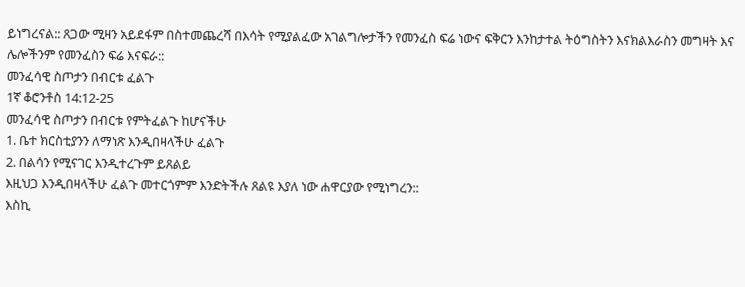ይነግረናል:: ጸጋው ሚዛን አይደፋም በስተመጨረሻ በእሳት የሚያልፈው አገልግሎታችን የመንፈስ ፍሬ ነውና ፍቅርን እንከታተል ትዕግስትን እናክልእራስን መግዛት እና ሌሎችንም የመንፈስን ፍሬ እናፍራ::
መንፈሳዊ ስጦታን በብርቱ ፈልጉ
1ኛ ቆሮንቶስ 14:12-25
መንፈሳዊ ስጦታን በብርቱ የምትፈልጉ ከሆናችሁ
1. ቤተ ክርስቲያንን ለማነጽ እንዲበዛላችሁ ፈልጉ
2. በልሳን የሚናገር እንዲተረጉም ይጸልይ
እዚህጋ እንዲበዛላችሁ ፈልጉ መተርጎምም እንድትችሉ ጸልዩ እያለ ነው ሐዋርያው የሚነግረን::
እስኪ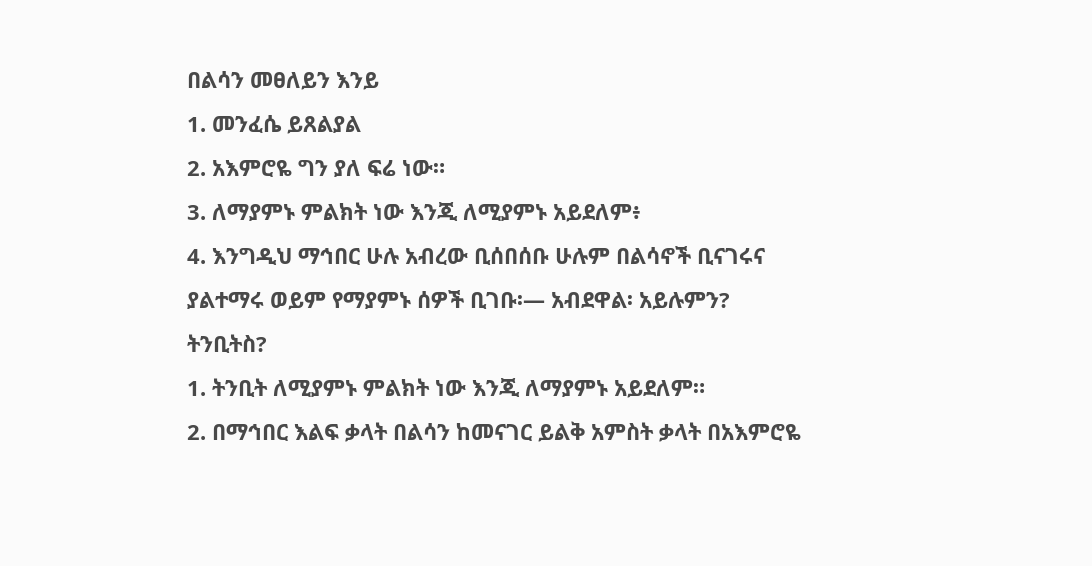በልሳን መፀለይን እንይ
1. መንፈሴ ይጸልያል
2. አእምሮዬ ግን ያለ ፍሬ ነው።
3. ለማያምኑ ምልክት ነው እንጂ ለሚያምኑ አይደለም፥
4. እንግዲህ ማኅበር ሁሉ አብረው ቢሰበሰቡ ሁሉም በልሳኖች ቢናገሩና ያልተማሩ ወይም የማያምኑ ሰዎች ቢገቡ፡— አብደዋል፡ አይሉምን?
ትንቢትስ?
1. ትንቢት ለሚያምኑ ምልክት ነው እንጂ ለማያምኑ አይደለም።
2. በማኅበር እልፍ ቃላት በልሳን ከመናገር ይልቅ አምስት ቃላት በአእምሮዬ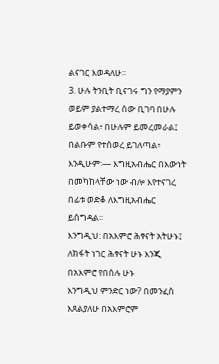ልናገር እወዳለሁ።
3. ሁሉ ትንቢት ቢናገሩ ግን የማያምን ወይም ያልተማረ ሰው ቢገባ በሁሉ ይወቀሳል፥ በሁሉም ይመረመራል፤ በልቡም የተሰወረ ይገለጣል፥ እንዲሁም፡— እግዚአብሔር በእውነት በመካከላቸው ነው ብሎ እየተናገረ በፊቱ ወድቆ ለእግዚአብሔር ይሰግዳል።
እንግዲህ: በአእምሮ ሕፃናት አትሁኑ፤ ለክፋት ነገር ሕፃናት ሁኑ እንጂ በአእምሮ የበሰሉ ሁኑ
እንግዲህ ምንድር ነው? በመንፈስ እጸልያለሁ በአእምሮም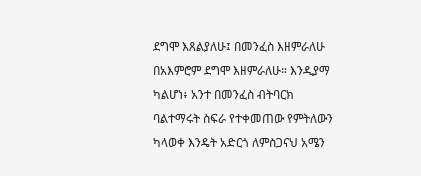ደግሞ እጸልያለሁ፤ በመንፈስ እዘምራለሁ በአእምሮም ደግሞ እዘምራለሁ። እንዲያማ ካልሆነ፥ አንተ በመንፈስ ብትባርክ ባልተማሩት ስፍራ የተቀመጠው የምትለውን ካላወቀ እንዴት አድርጎ ለምስጋናህ አሜን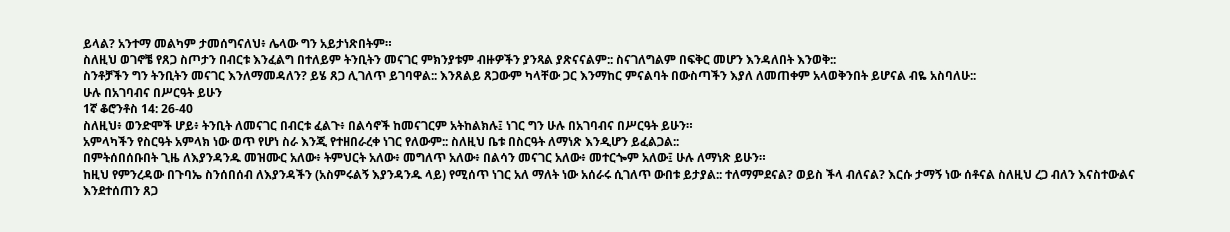ይላል? አንተማ መልካም ታመሰግናለህ፥ ሌላው ግን አይታነጽበትም።
ስለዚህ ወገኖቼ የጸጋ ስጦታን በብርቱ እንፈልግ በተለይም ትንቢትን መናገር ምክንያቱም ብዙዎችን ያንጻል ያጽናናልም:: ስናገለግልም በፍቅር መሆን እንዳለበት እንወቅ::
ስንቶቻችን ግን ትንቢትን መናገር እንለማመዳለን? ይሄ ጸጋ ሊገለጥ ይገባዋል:: እንጸልይ ጸጋውም ካላቸው ጋር እንማከር ምናልባት በውስጣችን እያለ ለመጠቀም አላወቅንበት ይሆናል ብዬ አስባለሁ::
ሁሉ በአገባብና በሥርዓት ይሁን
1ኛ ቆሮንቶስ 14: 26-40
ስለዚህ፥ ወንድሞች ሆይ፥ ትንቢት ለመናገር በብርቱ ፈልጉ፥ በልሳኖች ከመናገርም አትከልክሉ፤ ነገር ግን ሁሉ በአገባብና በሥርዓት ይሁን።
አምላካችን የስርዓት አምላክ ነው ወጥ የሆነ ስራ እንጂ የተዘበራረቀ ነገር የለውም:: ስለዚህ ቤቱ በስርዓት ለማነጽ እንዲሆን ይፈልጋል::
በምትሰበሰቡበት ጊዜ ለእያንዳንዱ መዝሙር አለው፥ ትምህርት አለው፥ መግለጥ አለው፥ በልሳን መናገር አለው፥ መተርጐም አለው፤ ሁሉ ለማነጽ ይሁን።
ከዚህ የምንረዳው በጉባኤ ስንሰበሰብ ለእያንዳችን (አስምሩልኝ እያንዳንዱ ላይ) የሚሰጥ ነገር አለ ማለት ነው አሰራሩ ሲገለጥ ውበቱ ይታያል:: ተለማምደናል? ወይስ ችላ ብለናል? እርሱ ታማኝ ነው ሰቶናል ስለዚህ ረጋ ብለን እናስተውልና እንደተሰጠን ጸጋ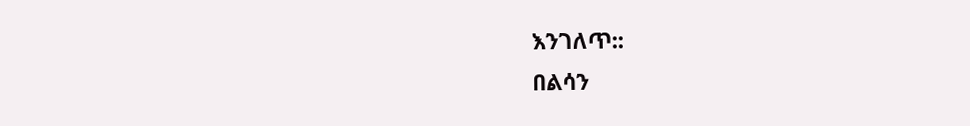እንገለጥ::
በልሳን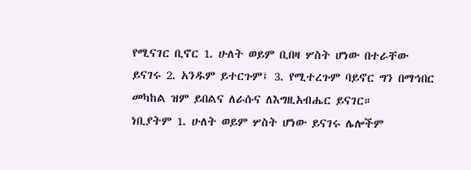የሚናገር ቢኖር 1. ሁለት ወይም ቢበዛ ሦስት ሆነው በተራቸው ይናገሩ 2. አንዱም ይተርጉም፤ 3. የሚተረጉም ባይኖር ግን በማኅበር መካከል ዝም ይበልና ለራሱና ለእግዚአብሔር ይናገር።
ነቢያትም 1. ሁለት ወይም ሦስት ሆነው ይናገሩ ሌሎችም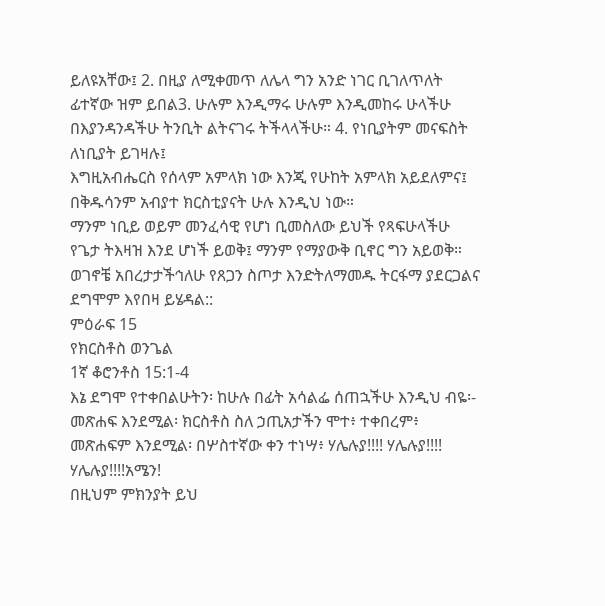ይለዩአቸው፤ 2. በዚያ ለሚቀመጥ ለሌላ ግን አንድ ነገር ቢገለጥለት ፊተኛው ዝም ይበል3. ሁሉም እንዲማሩ ሁሉም እንዲመከሩ ሁላችሁ በእያንዳንዳችሁ ትንቢት ልትናገሩ ትችላላችሁ። 4. የነቢያትም መናፍስት ለነቢያት ይገዛሉ፤
እግዚአብሔርስ የሰላም አምላክ ነው እንጂ የሁከት አምላክ አይደለምና፤ በቅዱሳንም አብያተ ክርስቲያናት ሁሉ እንዲህ ነው።
ማንም ነቢይ ወይም መንፈሳዊ የሆነ ቢመስለው ይህች የጻፍሁላችሁ የጌታ ትእዛዝ እንደ ሆነች ይወቅ፤ ማንም የማያውቅ ቢኖር ግን አይወቅ።
ወገኖቼ አበረታታችኅለሁ የጸጋን ስጦታ እንድትለማመዱ ትርፋማ ያደርጋልና ደግሞም እየበዛ ይሄዳል::
ምዕራፍ 15
የክርስቶስ ወንጌል
1ኛ ቆሮንቶስ 15:1-4
እኔ ደግሞ የተቀበልሁትን፡ ከሁሉ በፊት አሳልፌ ሰጠኋችሁ እንዲህ ብዬ፡-
መጽሐፍ እንደሚል፡ ክርስቶስ ስለ ኃጢአታችን ሞተ፥ ተቀበረም፥ መጽሐፍም እንደሚል፡ በሦስተኛው ቀን ተነሣ፥ ሃሌሉያ!!!! ሃሌሉያ!!!! ሃሌሉያ!!!!አሜን!
በዚህም ምክንያት ይህ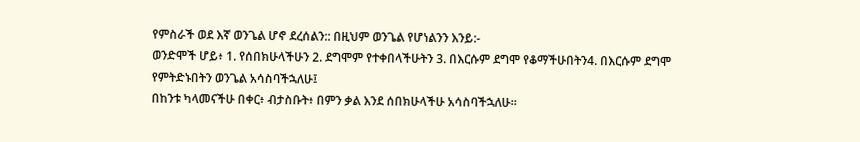የምስራች ወደ እኛ ወንጌል ሆኖ ደረሰልን:: በዚህም ወንጌል የሆነልንን እንይ:-
ወንድሞች ሆይ፥ 1. የሰበክሁላችሁን 2. ደግሞም የተቀበላችሁትን 3. በእርሱም ደግሞ የቆማችሁበትን4. በእርሱም ደግሞ የምትድኑበትን ወንጌል አሳስባችኋለሁ፤
በከንቱ ካላመናችሁ በቀር፥ ብታስቡት፥ በምን ቃል እንደ ሰበክሁላችሁ አሳስባችኋለሁ።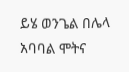ይሄ ወንጌል በሌላ አባባል ሞትና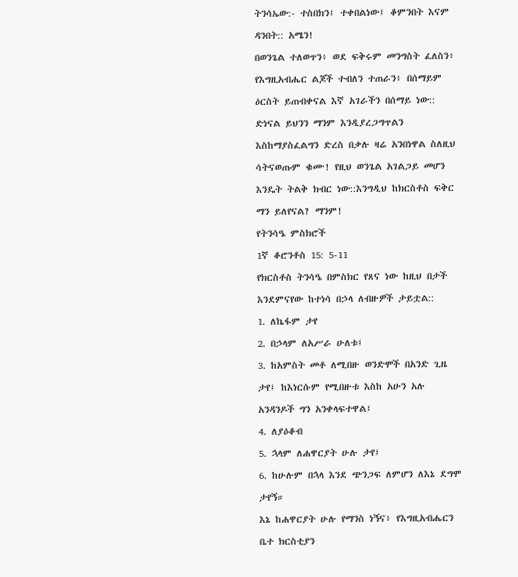ትንሳኤው:- ተስበክን፤ ተቀበልነው፤ ቆምንበት እናም ዳንበት:: አሜን!
በወንጌል ተለወጥን፥ ወደ ፍቅሩም መንግስት ፈለስን፥ የእግዚአብሔር ልጆች ተብለን ተጠራን፥ በሰማይም ዕርስት ይጠብቀናል እኛ አገራችን በሰማይ ነው:: ድነናል ይህንን ማንም እንዲያረጋግጥልን እስከማያስፈልግን ድረስ በቃሉ ዛሬ አንበነዋል ስለዚህ ሳትናወጡም ቁሙ! የዚህ ወንጌል አገልጋይ መሆን እንዴት ትልቅ ክብር ነው::እንግዲህ ከክርስቶስ ፍቅር ማን ይለየናል? ማንም!
የትንሳዔ ምስክሮች
1ኛ ቆሮንቶስ 15: 5-11
የክርስቶስ ትንሳዔ በምስክር የጸና ነው ከዚህ በታች እንደምናየው ከተነሳ በኃላ ለብዙዎች ታይቷል::
1. ለኬፋም ታየ
2. በኃላም ለአሥራ ሁለቱ፤
3. ከአምስት መቶ ለሚበዙ ወንድሞች በአንድ ጊዜ ታየ፤ ከእነርሱም የሚበዙቱ እስከ አሁን አሉ አንዳንዶች ግን አንቀላፍተዋል፤
4. ለያዕቆብ
5. ኋላም ለሐዋርያት ሁሉ ታየ፤
6. ከሁሉም በኋላ እንደ ጭንጋፍ ለምሆን ለእኔ ደግሞ ታየኝ።
እኔ ከሐዋርያት ሁሉ የማንስ ነኝና፥ የእግዚአብሔርን ቤተ ክርስቲያን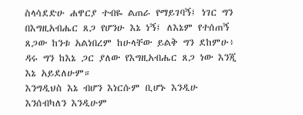ስላሳደድሁ ሐዋርያ ተብዬ ልጠራ የማይገባኝ፤ ነገር ግን በእግዚአብሔር ጸጋ የሆንሁ እኔ ነኝ፤ ለእኔም የተሰጠኝ ጸጋው ከንቱ አልነበረም ከሁላቸው ይልቅ ግን ደከምሁ፥ ዳሩ ግን ከእኔ ጋር ያለው የእግዚአብሔር ጸጋ ነው እንጂ እኔ አይደለሁም።
እንግዲህስ እኔ ብሆን እነርሱም ቢሆኑ እንዲሁ እንሰብካለን እንዲሁም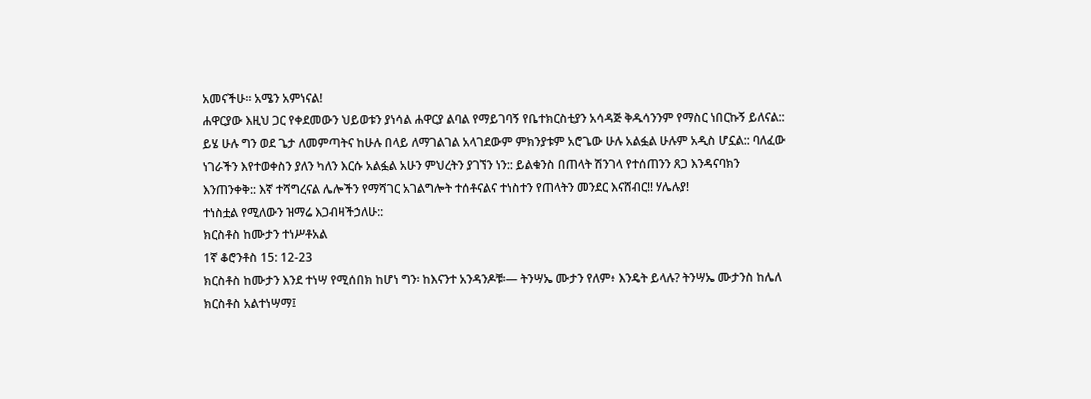አመናችሁ። አሜን አምነናል!
ሐዋርያው እዚህ ጋር የቀደመውን ህይወቱን ያነሳል ሐዋርያ ልባል የማይገባኝ የቤተክርስቲያን አሳዳጅ ቅዱሳንንም የማስር ነበርኩኝ ይለናል:: ይሄ ሁሉ ግን ወደ ጌታ ለመምጣትና ከሁሉ በላይ ለማገልገል አላገደውም ምክንያቱም አሮጌው ሁሉ አልፏል ሁሉም አዲስ ሆኗል:: ባለፈው ነገራችን እየተወቀስን ያለን ካለን እርሱ አልፏል አሁን ምህረትን ያገኘን ነን:: ይልቁንስ በጠላት ሽንገላ የተሰጠንን ጸጋ እንዳናባክን እንጠንቀቅ:: እኛ ተሻግረናል ሌሎችን የማሻገር አገልግሎት ተሰቶናልና ተነስተን የጠላትን መንደር እናሸብር!! ሃሌሉያ!
ተነስቷል የሚለውን ዝማሬ እጋብዛችኃለሁ::
ክርስቶስ ከሙታን ተነሥቶአል
1ኛ ቆሮንቶስ 15: 12-23
ክርስቶስ ከሙታን እንደ ተነሣ የሚሰበክ ከሆነ ግን፡ ከእናንተ አንዳንዶቹ፡— ትንሣኤ ሙታን የለም፥ እንዴት ይላሉ? ትንሣኤ ሙታንስ ከሌለ ክርስቶስ አልተነሣማ፤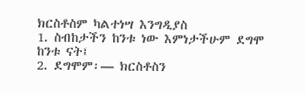ክርስቶስም ካልተነሣ እንግዲያስ
1. ስብከታችን ከንቱ ነው እምነታችሁም ደግሞ ከንቱ ናት፤
2. ደግሞም፡— ክርስቶስን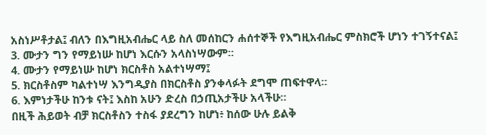አስነሥቶታል፤ ብለን በእግዚአብሔር ላይ ስለ መሰከርን ሐሰተኞች የእግዚአብሔር ምስክሮች ሆነን ተገኝተናል፤
3. ሙታን ግን የማይነሡ ከሆነ እርሱን አላስነሣውም።
4. ሙታን የማይነሡ ከሆነ ክርስቶስ አልተነሣማ፤
5. ክርስቶስም ካልተነሣ እንግዲያስ በክርስቶስ ያንቀላፉት ደግሞ ጠፍተዋላ።
6. እምነታችሁ ከንቱ ናት፤ እስከ አሁን ድረስ በኃጢአታችሁ አላችሁ።
በዚች ሕይወት ብቻ ክርስቶስን ተስፋ ያደረግን ከሆነ፥ ከሰው ሁሉ ይልቅ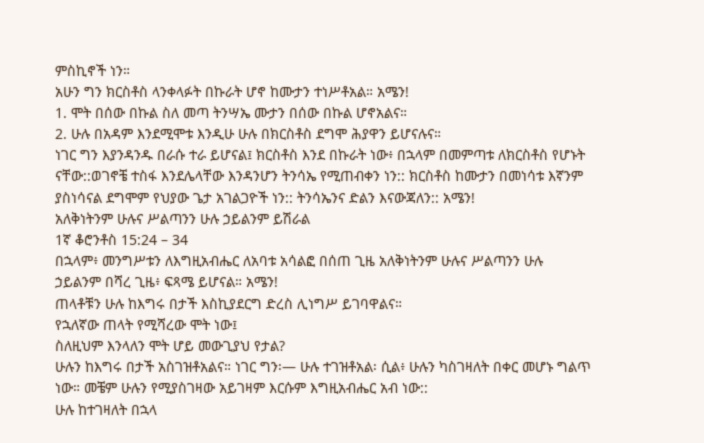ምስኪኖች ነን።
አሁን ግን ክርስቶስ ላንቀላፉት በኩራት ሆኖ ከሙታን ተነሥቶአል። አሜን!
1. ሞት በሰው በኩል ስለ መጣ ትንሣኤ ሙታን በሰው በኩል ሆኖአልና።
2. ሁሉ በአዳም እንደሚሞቱ እንዲሁ ሁሉ በክርስቶስ ደግሞ ሕያዋን ይሆናሉና።
ነገር ግን እያንዳንዱ በራሱ ተራ ይሆናል፤ ክርስቶስ እንደ በኩራት ነው፥ በኋላም በመምጣቱ ለክርስቶስ የሆኑት ናቸው::ወገኖቼ ተስፋ እንደሌላቸው እንዳንሆን ትንሳኤ የሚጠብቀን ነን:: ክርስቶስ ከሙታን በመነሳቱ እኛንም ያስነሳናል ደግሞም የህያው ጌታ አገልጋዮች ነን:: ትንሳኤንና ድልን እናውጃለን:: አሜን!
አለቅነትንም ሁሉና ሥልጣንን ሁሉ ኃይልንም ይሽራል
1ኛ ቆሮንቶስ 15:24 – 34
በኋላም፥ መንግሥቱን ለእግዚአብሔር ለአባቱ አሳልፎ በሰጠ ጊዜ አለቅነትንም ሁሉና ሥልጣንን ሁሉ ኃይልንም በሻረ ጊዜ፥ ፍጻሜ ይሆናል። አሜን!
ጠላቶቹን ሁሉ ከእግሩ በታች እስኪያደርግ ድረስ ሊነግሥ ይገባዋልና።
የኋለኛው ጠላት የሚሻረው ሞት ነው፤
ስለዚህም እንላለን ሞት ሆይ መውጊያህ የታል?
ሁሉን ከእግሩ በታች አስገዝቶአልና። ነገር ግን፡— ሁሉ ተገዝቶአል፡ ሲል፥ ሁሉን ካስገዛለት በቀር መሆኑ ግልጥ ነው። መቼም ሁሉን የሚያስገዛው አይገዛም እርሱም እግዚአብሔር አብ ነው::
ሁሉ ከተገዛለት በኋላ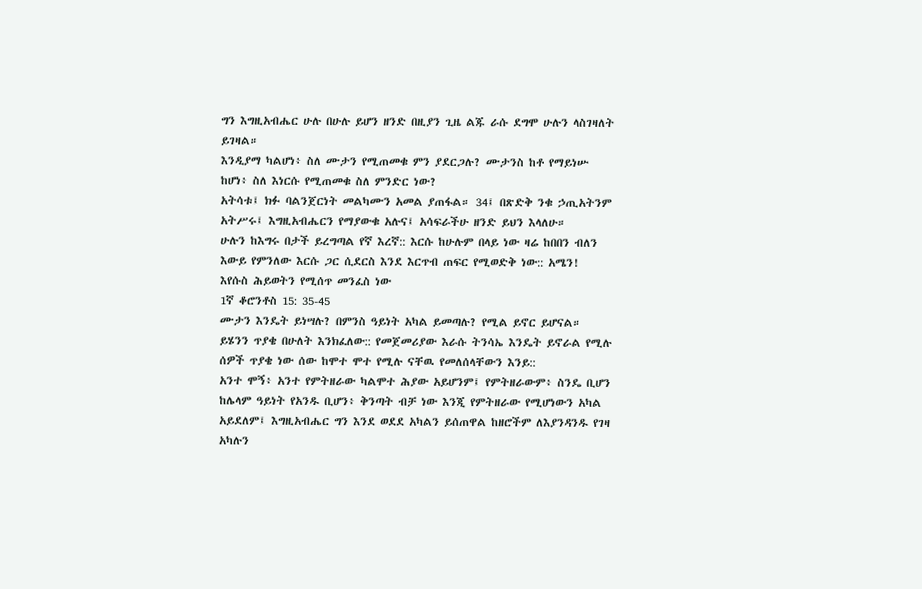ግን እግዚአብሔር ሁሉ በሁሉ ይሆን ዘንድ በዚያን ጊዜ ልጁ ራሱ ደግሞ ሁሉን ላስገዛለት ይገዛል።
እንዲያማ ካልሆነ፥ ስለ ሙታን የሚጠመቁ ምን ያደርጋሉ? ሙታንስ ከቶ የማይነሡ ከሆነ፥ ስለ እነርሱ የሚጠመቁ ስለ ምንድር ነው?
አትሳቱ፤ ክፉ ባልንጀርነት መልካሙን አመል ያጠፋል። 34፤ በጽድቅ ንቁ ኃጢአትንም አትሥሩ፤ እግዚአብሔርን የማያውቁ አሉና፤ አሳፍራችሁ ዘንድ ይህን እላለሁ።
ሁሉን ከእግሩ በታች ይረግጣል የኛ እረኛ:: እርሱ ከሁሉም በላይ ነው ዛሬ ከበበን ብለን እውይ የምንለው እርሱ ጋር ሲደርስ እንደ እርጥብ ጠፍር የሚወድቅ ነው:: አሜን!
እየሱስ ሕይወትን የሚሰጥ መንፈስ ነው
1ኛ ቆሮንቶስ 15: 35-45
ሙታን እንዴት ይነሣሉ? በምንስ ዓይነት አካል ይመጣሉ? የሚል ይኖር ይሆናል።
ይሄንን ጥያቄ በሁለት እንክፈለው:: የመጀመሪያው እራሱ ትንሳኤ እንዴት ይኖራል የሚሉ ሰዎች ጥያቄ ነው ሰው ከሞተ ሞተ የሚሉ ናቸዉ የመለሰላቸውን እንይ::
አንተ ሞኝ፥ አንተ የምትዘራው ካልሞተ ሕያው አይሆንም፤ የምትዘራውም፥ ስንዴ ቢሆን ከሌላም ዓይነት የአንዱ ቢሆን፥ ቅንጣት ብቻ ነው እንጂ የምትዘራው የሚሆነውን አካል አይደለም፤ እግዚአብሔር ግን እንደ ወደደ አካልን ይሰጠዋል ከዘሮችም ለእያንዳንዱ የገዛ አካሉን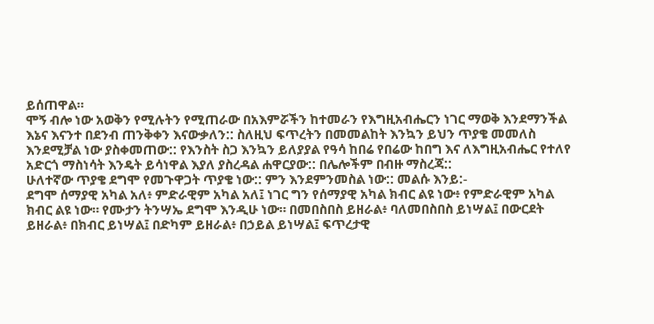ይሰጠዋል።
ሞኝ ብሎ ነው አወቅን የሚሉትን የሚጠራው በአእምሯችን ከተመራን የእግዚአብሔርን ነገር ማወቅ እንደማንችል እኔና እናንተ በደንብ ጠንቅቀን እናውቃለን:: ስለዚህ ፍጥረትን በመመልከት እንኳን ይህን ጥያቄ መመለስ እንደሚቻል ነው ያስቀመጠው:: የእንስት ስጋ እንኳን ይለያያል የዓሳ ከበሬ የበሬው ከበግ እና ለእግዚአብሔር የተለየ አድርጎ ማስነሳት እንዴት ይሳነዋል እያለ ያስረዳል ሐዋርያው:: በሌሎችም በብዙ ማስረጃ::
ሁለተኛው ጥያቄ ደግሞ የመጉዋጋት ጥያቄ ነው:: ምን እንደምንመስል ነው:: መልሱ እንይ:-
ደግሞ ሰማያዊ አካል አለ፥ ምድራዊም አካል አለ፤ ነገር ግን የሰማያዊ አካል ክብር ልዩ ነው፥ የምድራዊም አካል ክብር ልዩ ነው። የሙታን ትንሣኤ ደግሞ እንዲሁ ነው። በመበስበስ ይዘራል፥ ባለመበስበስ ይነሣል፤ በውርደት ይዘራል፥ በክብር ይነሣል፤ በድካም ይዘራል፥ በኃይል ይነሣል፤ ፍጥረታዊ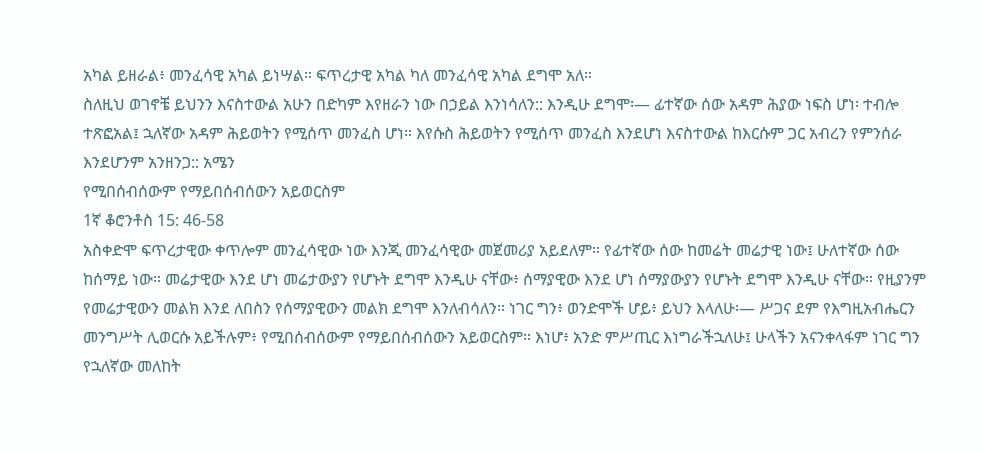አካል ይዘራል፥ መንፈሳዊ አካል ይነሣል። ፍጥረታዊ አካል ካለ መንፈሳዊ አካል ደግሞ አለ።
ስለዚህ ወገኖቼ ይህንን እናስተውል አሁን በድካም እየዘራን ነው በኃይል እንነሳለን:: እንዲሁ ደግሞ፡— ፊተኛው ሰው አዳም ሕያው ነፍስ ሆነ፡ ተብሎ ተጽፎአል፤ ኋለኛው አዳም ሕይወትን የሚሰጥ መንፈስ ሆነ። እየሱስ ሕይወትን የሚሰጥ መንፈስ እንደሆነ እናስተውል ከእርሱም ጋር አብረን የምንሰራ እንደሆንም አንዘንጋ:: አሜን
የሚበሰብሰውም የማይበሰብሰውን አይወርስም
1ኛ ቆሮንቶስ 15: 46-58
አስቀድሞ ፍጥረታዊው ቀጥሎም መንፈሳዊው ነው እንጂ መንፈሳዊው መጀመሪያ አይደለም። የፊተኛው ሰው ከመሬት መሬታዊ ነው፤ ሁለተኛው ሰው ከሰማይ ነው። መሬታዊው እንደ ሆነ መሬታውያን የሆኑት ደግሞ እንዲሁ ናቸው፥ ሰማያዊው እንደ ሆነ ሰማያውያን የሆኑት ደግሞ እንዲሁ ናቸው። የዚያንም የመሬታዊውን መልክ እንደ ለበስን የሰማያዊውን መልክ ደግሞ እንለብሳለን። ነገር ግን፥ ወንድሞች ሆይ፥ ይህን እላለሁ፡— ሥጋና ደም የእግዚአብሔርን መንግሥት ሊወርሱ አይችሉም፥ የሚበሰብሰውም የማይበሰብሰውን አይወርስም። እነሆ፥ አንድ ምሥጢር እነግራችኋለሁ፤ ሁላችን አናንቀላፋም ነገር ግን የኋለኛው መለከት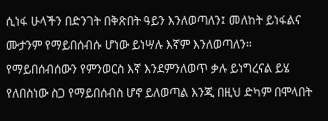ሲነፋ ሁላችን በድንገት በቅጽበት ዓይን እንለወጣለን፤ መለከት ይነፋልና ሙታንም የማይበሰብሱ ሆነው ይነሣሉ እኛም እንለወጣለን።
የማይበሰብሰውን የምንወርስ እኛ እንደምንለወጥ ቃሉ ይነግረናል ይሄ የለበስነው ስጋ የማይበሰብስ ሆኖ ይለወጣል እንጂ በዚህ ድካም በሞላበት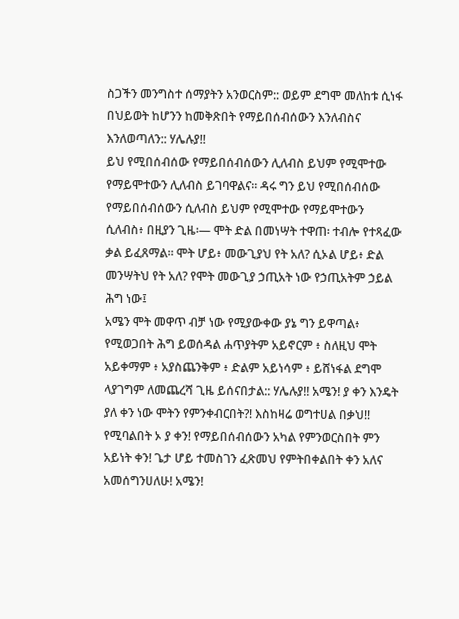ስጋችን መንግስተ ሰማያትን አንወርስም:: ወይም ደግሞ መለከቱ ሲነፋ በህይወት ከሆንን ከመቅጽበት የማይበሰብሰውን እንለብስና እንለወጣለን:: ሃሌሉያ!!
ይህ የሚበሰብሰው የማይበሰብሰውን ሊለብስ ይህም የሚሞተው የማይሞተውን ሊለብስ ይገባዋልና። ዳሩ ግን ይህ የሚበሰብሰው የማይበሰብሰውን ሲለብስ ይህም የሚሞተው የማይሞተውን ሲለብስ፥ በዚያን ጊዜ፡— ሞት ድል በመነሣት ተዋጠ፡ ተብሎ የተጻፈው ቃል ይፈጸማል። ሞት ሆይ፥ መውጊያህ የት አለ? ሲኦል ሆይ፥ ድል መንሣትህ የት አለ? የሞት መውጊያ ኃጢአት ነው የኃጢአትም ኃይል ሕግ ነው፤
አሜን ሞት መዋጥ ብቻ ነው የሚያውቀው ያኔ ግን ይዋጣል፥ የሚወጋበት ሕግ ይወሰዳል ሐጥያትም አይኖርም ፥ ስለዚህ ሞት አይቀማም ፥ አያስጨንቅም ፥ ድልም አይነሳም ፥ ይሸነፋል ደግሞ ላያገግም ለመጨረሻ ጊዜ ይሰናበታል:: ሃሌሉያ!! አሜን! ያ ቀን እንዴት ያለ ቀን ነው ሞትን የምንቀብርበት?! እስከዛሬ ወግተሀል በቃህ!! የሚባልበት ኦ ያ ቀን! የማይበሰብሰውን አካል የምንወርስበት ምን አይነት ቀን! ጌታ ሆይ ተመስገን ፈጽመህ የምትበቀልበት ቀን አለና አመሰግንሀለሁ! አሜን!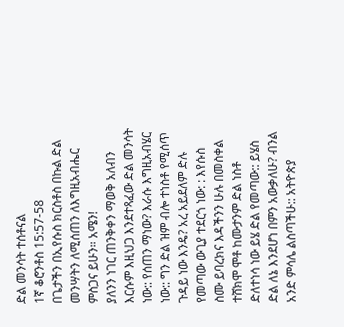ድል መንሳት ተሰቶናል
1ኛ ቆሮንቶስ 15:57-58
በጌታችን በኢየሱስ ክርስቶስ በኩል ድል መንሣትን ለሚሰጠን ለእግዚአብሔር ምስጋና ይሁን። አሜን!
ያለንን ነገር ጠንቅቀን ማወቅ አለብን እርሱም እዚህጋ እንደተጻፈው ድል መንሳት ነው:: የሰጠን ማነው? እራሱ እግዚአብሄር ነው:: ግን ድል ዝም ብሎ ተነስቶ የሚሰጥ ጉዳይ ነው እንዴ? አረ አይደለም ድሉ የመጣው ውጊያ ተደርጎ ነው: : እየሱስ ስሙ ይባረክና እዳችንን ሁሉ በመስቀል ተሸክሞ ሞቶ ከሙታንም ድል ነስቶ ድለተነሳ ነው ይሄ ድል የመጣው:: ይሄስ ድል ለኔ እንደሆነ በምን አውቃለሁ? ብንል አንድ ምሳሌ ልስጣችሁ:: አትዮጵያ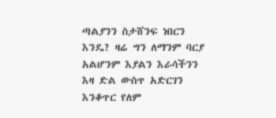ጣልያንን ስታሸንፍ ነበርን እንዴ? ዛሬ ግን ለማንም ባርያ አልሆንም እያልን እራሳችንን እዛ ድል ውስጥ አድርገን እንቆጥር የለም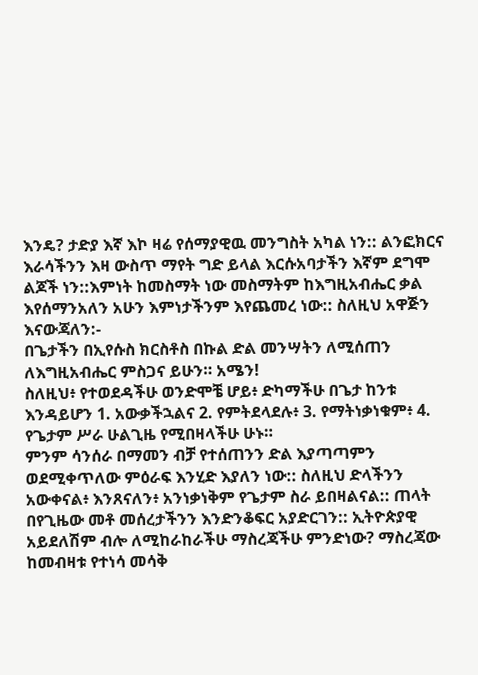እንዴ? ታድያ እኛ እኮ ዛሬ የሰማያዊዉ መንግስት አካል ነን:: ልንፎክርና እራሳችንን እዛ ውስጥ ማየት ግድ ይላል እርሱአባታችን እኛም ደግሞ ልጆች ነን::እምነት ከመስማት ነው መስማትም ከእግዚአብሔር ቃል እየሰማንአለን አሁን እምነታችንም እየጨመረ ነው:: ስለዚህ አዋጅን እናውጃለን:-
በጌታችን በኢየሱስ ክርስቶስ በኩል ድል መንሣትን ለሚሰጠን ለእግዚአብሔር ምስጋና ይሁን። አሜን!
ስለዚህ፥ የተወደዳችሁ ወንድሞቼ ሆይ፥ ድካማችሁ በጌታ ከንቱ እንዳይሆን 1. አውቃችኋልና 2. የምትደላደሉ፥ 3. የማትነቃነቁም፥ 4. የጌታም ሥራ ሁልጊዜ የሚበዛላችሁ ሁኑ።
ምንም ሳንሰራ በማመን ብቻ የተሰጠንን ድል እያጣጣምን ወደሚቀጥለው ምዕራፍ እንሂድ እያለን ነው:: ስለዚህ ድላችንን አውቀናል፥ እንጸናለን፥ አንነቃነቅም የጌታም ስራ ይበዛልናል:: ጠላት በየጊዜው መቶ መሰረታችንን እንድንቆፍር አያድርገን:: ኢትዮጵያዊ አይደለሽም ብሎ ለሚከራከራችሁ ማስረጃችሁ ምንድነው? ማስረጃው ከመብዛቱ የተነሳ መሳቅ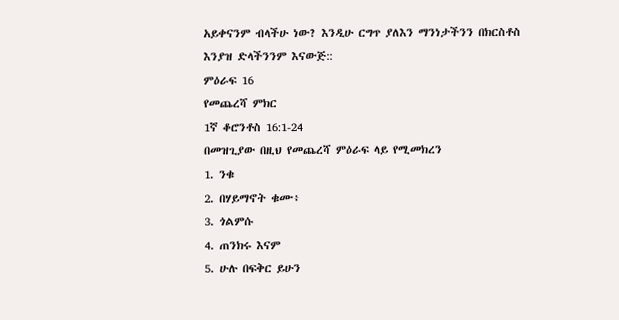አይቀናንም ብላችሁ ነው? እንዲሁ ርግጥ ያለእን ማንነታችንን በክርስቶስ እንያዝ ድላችንንም እናውጅ::
ምዕራፍ 16
የመጨረሻ ምክር
1ኛ ቆሮንቶስ 16:1-24
በመዝጊያው በዚህ የመጨረሻ ምዕራፍ ላይ የሚመክረን
1. ንቁ
2. በሃይማኖት ቁሙ፥
3. ጎልምሱ
4. ጠንክሩ እናም
5. ሁሉ በፍቅር ይሁን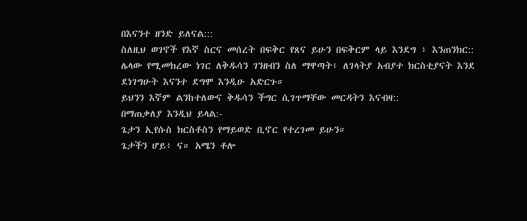በእናንተ ዘንድ ይለናል:::
ስለዚህ ወገኖች የእኛ ስርና መሰረት በፍቅር የጸና ይሁን በፍቅርም ላይ እንደግ ፥ እንጠንክር::
ሌላው የሚመክረው ነገር ለቅዱሳን ገንዘብን ስለ ማዋጣት፥ ለገላትያ አብያተ ክርስቲያናት እንደ ደነገግሁት እናንተ ደግሞ እንዲሁ አድርጉ።
ይህንን እኛም ልንከተለውና ቅዱሳን ችግር ሲገጥማቸው መርዳትን እናብዛ::
በማጠቃለያ እንዲህ ይላል:-
ጌታን ኢየሱስ ክርስቶስን የማይወድ ቢኖር የተረገመ ይሁን።
ጌታችን ሆይ፥ ና። አሜን ቶሎ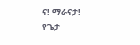ና! ማራናታ!
የጌታ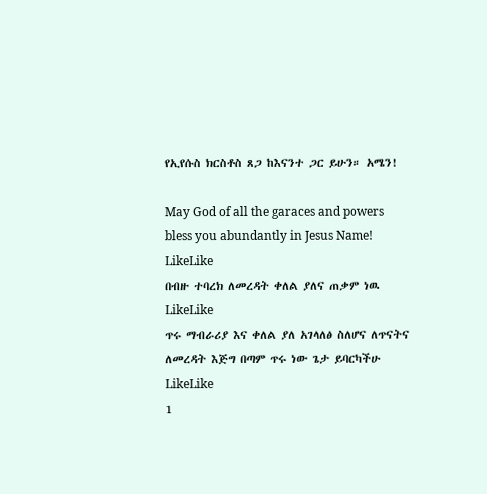የኢየሱስ ክርስቶስ ጸጋ ከእናንተ ጋር ይሁን። አሜን!

May God of all the garaces and powers bless you abundantly in Jesus Name!
LikeLike
በብዙ ተባረክ ለመረዳት ቀለል ያለና ጠቃም ነዉ
LikeLike
ጥሩ ማብራሪያ እና ቀለል ያለ አገላለፅ ስለሆና ለጥናትና ለመረዳት እጅግ በጣም ጥሩ ነው ጌታ ይባርካችሁ
LikeLike
1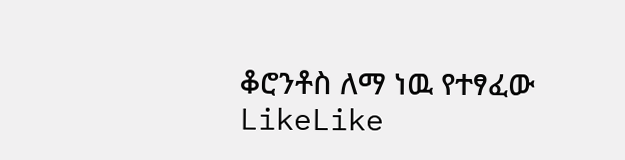ቆሮንቶስ ለማ ነዉ የተፃፈው
LikeLike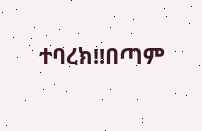ተባረክ!!በጣም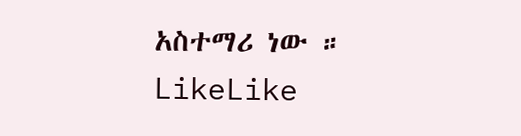አስተማሪ ነው ።
LikeLike